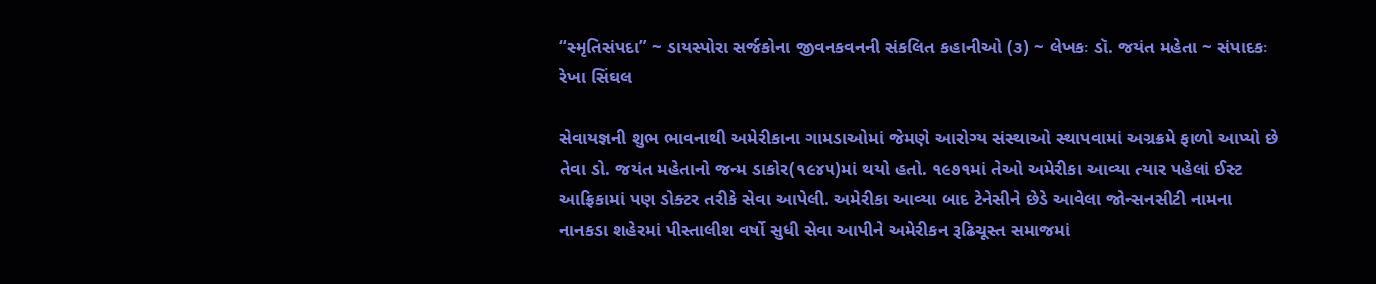“સ્મૃતિસંપદા” ~ ડાયસ્પોરા સર્જકોના જીવનકવનની સંકલિત કહાનીઓ (૩) ~ લેખકઃ ડૉ. જયંત મહેતા ~ સંપાદકઃ રેખા સિંઘલ

સેવાયજ્ઞની શુભ ભાવનાથી અમેરીકાના ગામડાઓમાં જેમણે આરોગ્ય સંસ્થાઓ સ્થાપવામાં અગ્રક્રમે ફાળો આપ્યો છે તેવા ડો. જયંત મહેતાનો જન્મ ડાકોર(૧૯૪૫)માં થયો હતો. ૧૯૭૧માં તેઓ અમેરીકા આવ્યા ત્યાર પહેલાં ઈસ્ટ આફ્રિકામાં પણ ડોક્ટર તરીકે સેવા આપેલી. અમેરીકા આવ્યા બાદ ટેનેસીને છેડે આવેલા જોન્સનસીટી નામના નાનકડા શહેરમાં પીસ્તાલીશ વર્ષો સુધી સેવા આપીને અમેરીકન રૂઢિચૂસ્ત સમાજમાં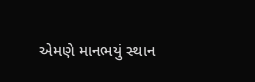એમણે માનભયું સ્થાન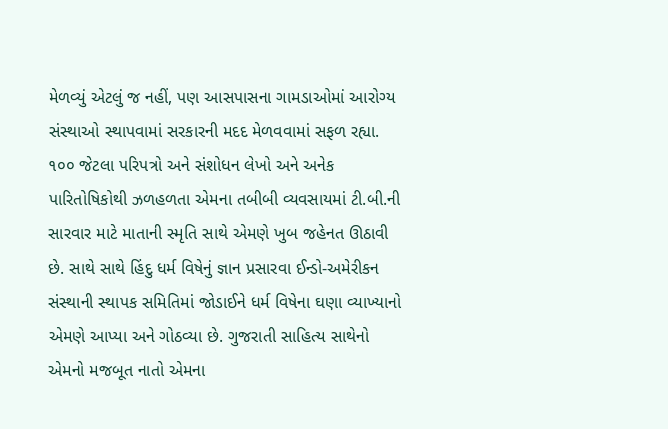મેળવ્યું એટલું જ નહીં, પણ આસપાસના ગામડાઓમાં આરોગ્ય સંસ્થાઓ સ્થાપવામાં સરકારની મદદ મેળવવામાં સફળ રહ્યા. ૧૦૦ જેટલા પરિપત્રો અને સંશોધન લેખો અને અનેક પારિતોષિકોથી ઝળહળતા એમના તબીબી વ્યવસાયમાં ટી.બી.ની સારવાર માટે માતાની સ્મૃતિ સાથે એમણે ખુબ જહેનત ઊઠાવી છે. સાથે સાથે હિંદુ ધર્મ વિષેનું જ્ઞાન પ્રસારવા ઈન્ડો-અમેરીકન સંસ્થાની સ્થાપક સમિતિમાં જોડાઈને ધર્મ વિષેના ઘણા વ્યાખ્યાનો એમણે આપ્યા અને ગોઠવ્યા છે. ગુજરાતી સાહિત્ય સાથેનો એમનો મજબૂત નાતો એમના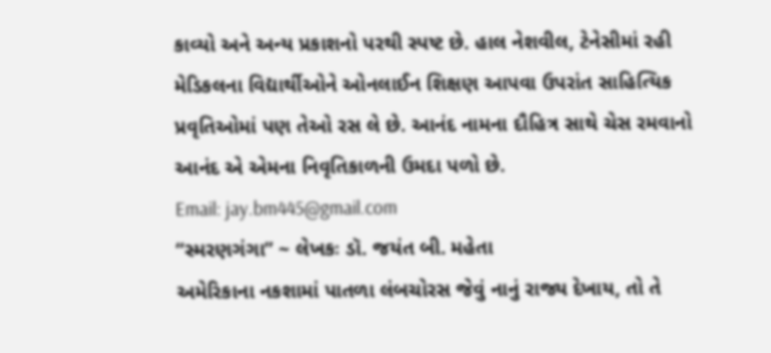કાવ્યો અને અન્ય પ્રકાશનો પરથી સ્પષ્ટ છે. હાલ નેશવીલ, ટેનેસીમાં રહી મેડિકલના વિદ્યાર્થીઓને ઓનલાઈન શિક્ષણ આપવા ઉપરાંત સાહિત્યિક પ્રવૃતિઓમાં પણ તેઓ રસ લે છે. આનંદ નામના દૌહિત્ર સાથે ચેસ રમવાનો આનંદ એ એમના નિવૃતિકાળની ઉમદા પળો છે.
Email: jay.bm445@gmail.com
“સ્મરણગંગા” ~ લેખકઃ ડૉ. જયંત બી. મહેતા
અમેરિકાના નકશામાં પાતળા લંબચોરસ જેવું નાનું રાજ્ય દેખાય, તો તે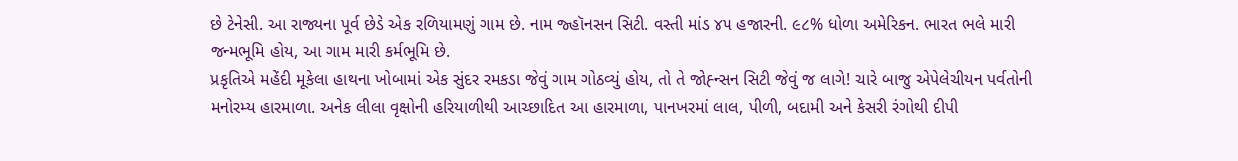છે ટેનેસી. આ રાજ્યના પૂર્વ છેડે એક રળિયામણું ગામ છે. નામ જ્હૉનસન સિટી. વસ્તી માંડ ૪૫ હજારની. ૯૮% ધોળા અમેરિકન. ભારત ભલે મારી જન્મભૂમિ હોય, આ ગામ મારી કર્મભૂમિ છે.
પ્રકૃતિએ મહેંદી મૂકેલા હાથના ખોબામાં એક સુંદર રમકડા જેવું ગામ ગોઠવ્યું હોય, તો તે જોહ્ન્સન સિટી જેવું જ લાગે! ચારે બાજુ એપેલેચીયન પર્વતોની મનોરમ્ય હારમાળા. અનેક લીલા વૃક્ષોની હરિયાળીથી આચ્છાદિત આ હારમાળા, પાનખરમાં લાલ, પીળી, બદામી અને કેસરી રંગોથી દીપી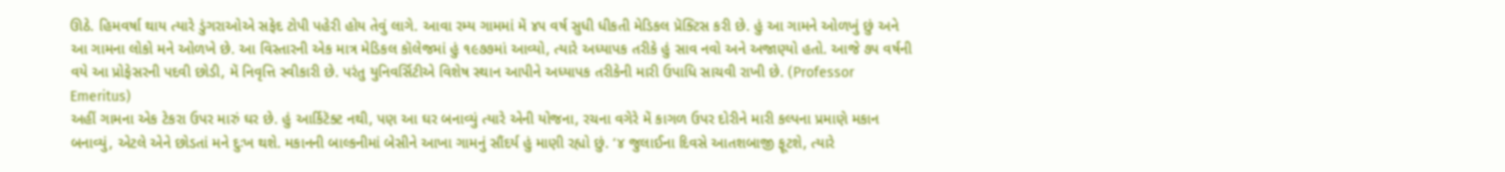ઊઠે. હિમવર્ષા થાય ત્યારે ડુંગરાઓએ સફેદ ટોપી પહેરી હોય તેવું લાગે. આવા રમ્ય ગામમાં મેં ૪૫ વર્ષ સુધી ધીકતી મેડિકલ પ્રૅક્ટિસ કરી છે. હું આ ગામને ઓળખું છું અને આ ગામના લોકો મને ઓળખે છે. આ વિસ્તારની એક માત્ર મેડિકલ કૉલેજમાં હું ૧૯૭૭માં આવ્યો, ત્યારે અધ્યાપક તરીકે હું સાવ નવો અને અજાણ્યો હતો. આજે ૭૫ વર્ષની વયે આ પ્રોફેસરની પદવી છોડી, મેં નિવૃત્તિ સ્વીકારી છે. પરંતુ યુનિવર્સિટીએ વિશેષ સ્થાન આપીને અધ્યાપક તરીકેની મારી ઉપાધિ સાચવી રાખી છે. (Professor Emeritus)
અહીં ગામના એક ટેકરા ઉપર મારું ઘર છે. હું આર્કિટૅક્ટ નથી, પણ આ ઘર બનાવ્યું ત્યારે એની યોજના, રચના વગેરે મેં કાગળ ઉપર દોરીને મારી કલ્પના પ્રમાણે મકાન બનાવ્યું, એટલે એને છોડતાં મને દુઃખ થશે. મકાનની બાલ્કનીમાં બેસીને આખા ગામનું સૌંદર્ય હું માણી રહ્યો છું. ‘૪ જુલાઈના દિવસે આતશબાજી ફૂટશે, ત્યારે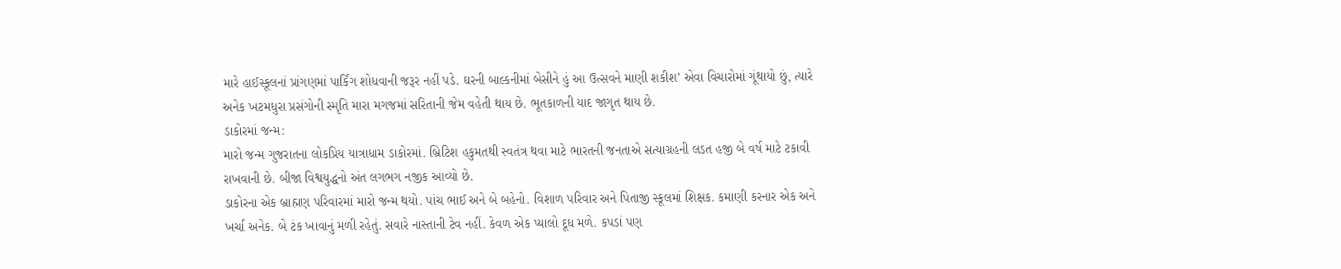મારે હાઈસ્કૂલનાં પ્રાંગણમાં પાર્કિંગ શોધવાની જરૂર નહીં પડે. ઘરની બાલ્કનીમાં બેસીને હું આ ઉત્સવને માણી શકીશ’ એવા વિચારોમાં ગૂંથાયો છું, ત્યારે અનેક ખટમધુરા પ્રસંગોની સ્મૃતિ મારા મગજમાં સરિતાની જેમ વહેતી થાય છે. ભૂતકાળની યાદ જાગૃત થાય છે.
ડાકોરમાં જન્મ:
મારો જન્મ ગુજરાતના લોકપ્રિય યાત્રાધામ ડાકોરમાં. બ્રિટિશ હકુમતથી સ્વતંત્ર થવા માટે ભારતની જનતાએ સત્યાગ્રહની લડત હજી બે વર્ષ માટે ટકાવી રાખવાની છે. બીજા વિશ્વયુદ્ધનો અંત લગભગ નજીક આવ્યો છે.
ડાકોરના એક બ્રાહ્મણ પરિવારમાં મારો જન્મ થયો. પાંચ ભાઈ અને બે બહેનો. વિશાળ પરિવાર અને પિતાજી સ્કૂલમાં શિક્ષક. કમાણી કરનાર એક અને ખર્ચા અનેક. બે ટંક ખાવાનું મળી રહેતું. સવારે નાસ્તાની ટેવ નહીં. કેવળ એક પ્યાલો દૂધ મળે. કપડાં પણ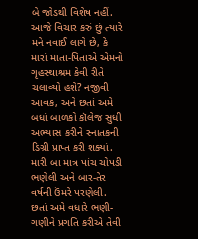બે જોડથી વિશેષ નહીં. આજે વિચાર કરું છું ત્યારે મને નવાઈ લાગે છે, કે મારાં માતા-પિતાએ એમનો ગૃહસ્થાશ્રમ કેવી રીતે ચલાવ્યો હશે? નજીવી આવક, અને છતાં અમે બધાં બાળકો કૉલેજ સુધી અભ્યાસ કરીને સ્નાતકની ડિગ્રી પ્રાપ્ત કરી શક્યાં.
મારી બા માત્ર પાંચ ચોપડી ભણેલી અને બાર-તેર વર્ષની ઉંમરે પરણેલી. છતાં અમે વધારે ભણી-ગણીને પ્રગતિ કરીએ તેવી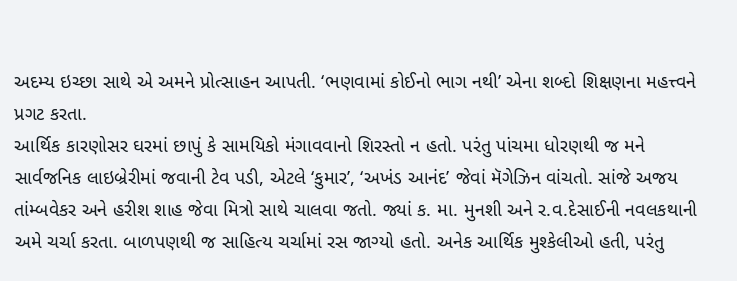અદમ્ય ઇચ્છા સાથે એ અમને પ્રોત્સાહન આપતી. ‘ભણવામાં કોઈનો ભાગ નથી’ એના શબ્દો શિક્ષણના મહત્ત્વને પ્રગટ કરતા.
આર્થિક કારણોસર ઘરમાં છાપું કે સામયિકો મંગાવવાનો શિરસ્તો ન હતો. પરંતુ પાંચમા ધોરણથી જ મને સાર્વજનિક લાઇબ્રેરીમાં જવાની ટેવ પડી, એટલે ‘કુમાર’, ‘અખંડ આનંદ’ જેવાં મૅગેઝિન વાંચતો. સાંજે અજય તાંમ્બવેકર અને હરીશ શાહ જેવા મિત્રો સાથે ચાલવા જતો. જ્યાં ક. મા. મુનશી અને ર.વ.દેસાઈની નવલકથાની અમે ચર્ચા કરતા. બાળપણથી જ સાહિત્ય ચર્ચામાં રસ જાગ્યો હતો. અનેક આર્થિક મુશ્કેલીઓ હતી, પરંતુ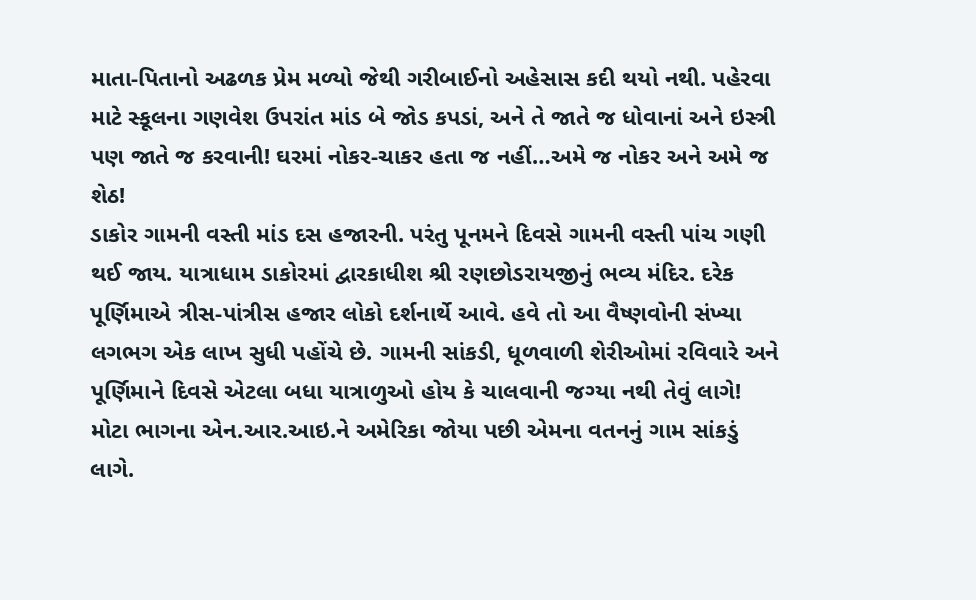માતા-પિતાનો અઢળક પ્રેમ મળ્યો જેથી ગરીબાઈનો અહેસાસ કદી થયો નથી. પહેરવા માટે સ્કૂલના ગણવેશ ઉપરાંત માંડ બે જોડ કપડાં, અને તે જાતે જ ધોવાનાં અને ઇસ્ત્રી પણ જાતે જ કરવાની! ઘરમાં નોકર-ચાકર હતા જ નહીં…અમે જ નોકર અને અમે જ શેઠ!
ડાકોર ગામની વસ્તી માંડ દસ હજારની. પરંતુ પૂનમને દિવસે ગામની વસ્તી પાંચ ગણી થઈ જાય. યાત્રાધામ ડાકોરમાં દ્વારકાધીશ શ્રી રણછોડરાયજીનું ભવ્ય મંદિર. દરેક પૂર્ણિમાએ ત્રીસ-પાંત્રીસ હજાર લોકો દર્શનાર્થે આવે. હવે તો આ વૈષ્ણવોની સંખ્યા લગભગ એક લાખ સુધી પહોંચે છે. ગામની સાંકડી, ધૂળવાળી શેરીઓમાં રવિવારે અને પૂર્ણિમાને દિવસે એટલા બધા યાત્રાળુઓ હોય કે ચાલવાની જગ્યા નથી તેવું લાગે! મોટા ભાગના એન.આર.આઇ.ને અમેરિકા જોયા પછી એમના વતનનું ગામ સાંકડું લાગે.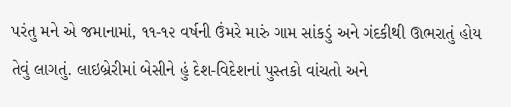પરંતુ મને એ જમાનામાં, ૧૧-૧૨ વર્ષની ઉંમરે મારું ગામ સાંકડું અને ગંદકીથી ઊભરાતું હોય તેવું લાગતું. લાઇબ્રેરીમાં બેસીને હું દેશ-વિદેશનાં પુસ્તકો વાંચતો અને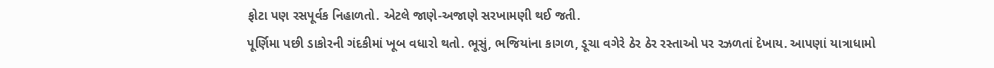ફોટા પણ રસપૂર્વક નિહાળતો. એટલે જાણે-અજાણે સરખામણી થઈ જતી.
પૂર્ણિમા પછી ડાકોરની ગંદકીમાં ખૂબ વધારો થતો. ભૂસું, ભજિયાંના કાગળ, ડૂચા વગેરે ઠેર ઠેર રસ્તાઓ પર રઝળતાં દેખાય. આપણાં યાત્રાધામો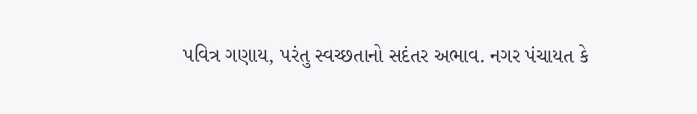પવિત્ર ગણાય, પરંતુ સ્વચ્છતાનો સદંતર અભાવ. નગર પંચાયત કે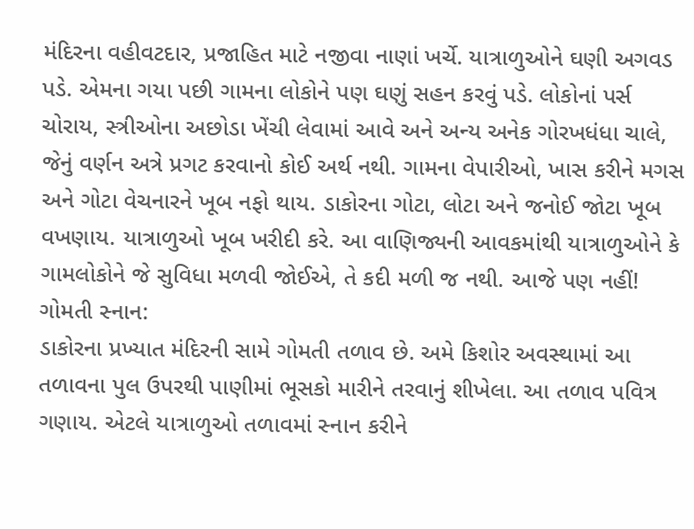મંદિરના વહીવટદાર, પ્રજાહિત માટે નજીવા નાણાં ખર્ચે. યાત્રાળુઓને ઘણી અગવડ પડે. એમના ગયા પછી ગામના લોકોને પણ ઘણું સહન કરવું પડે. લોકોનાં પર્સ ચોરાય, સ્ત્રીઓના અછોડા ખેંચી લેવામાં આવે અને અન્ય અનેક ગોરખધંધા ચાલે, જેનું વર્ણન અત્રે પ્રગટ કરવાનો કોઈ અર્થ નથી. ગામના વેપારીઓ, ખાસ કરીને મગસ અને ગોટા વેચનારને ખૂબ નફો થાય. ડાકોરના ગોટા, લોટા અને જનોઈ જોટા ખૂબ વખણાય. યાત્રાળુઓ ખૂબ ખરીદી કરે. આ વાણિજ્યની આવકમાંથી યાત્રાળુઓને કે ગામલોકોને જે સુવિધા મળવી જોઈએ, તે કદી મળી જ નથી. આજે પણ નહીં!
ગોમતી સ્નાન:
ડાકોરના પ્રખ્યાત મંદિરની સામે ગોમતી તળાવ છે. અમે કિશોર અવસ્થામાં આ તળાવના પુલ ઉપરથી પાણીમાં ભૂસકો મારીને તરવાનું શીખેલા. આ તળાવ પવિત્ર ગણાય. એટલે યાત્રાળુઓ તળાવમાં સ્નાન કરીને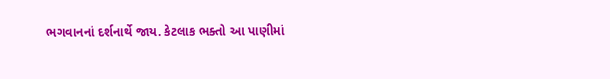ભગવાનનાં દર્શનાર્થે જાય. કેટલાક ભક્તો આ પાણીમાં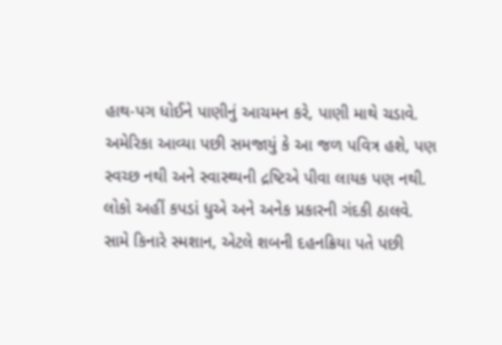હાથ-પગ ધોઈને પાણીનું આચમન કરે, પાણી માથે ચડાવે. અમેરિકા આવ્યા પછી સમજાયું કે આ જળ પવિત્ર હશે, પણ સ્વચ્છ નથી અને સ્વાસ્થ્યની દ્રષ્ટિએ પીવા લાયક પણ નથી. લોકો અહીં કપડાં ધુએ અને અનેક પ્રકારની ગંદકી ઠાલવે. સામે કિનારે સ્મશાન, એટલે શબની દહનક્રિયા પતે પછી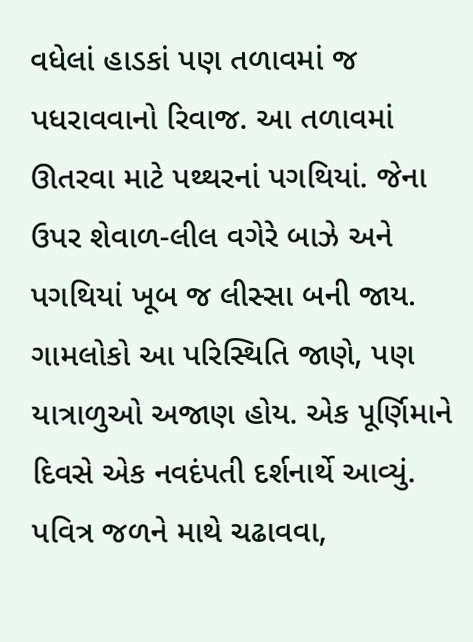વધેલાં હાડકાં પણ તળાવમાં જ પધરાવવાનો રિવાજ. આ તળાવમાં ઊતરવા માટે પથ્થરનાં પગથિયાં. જેના ઉપર શેવાળ-લીલ વગેરે બાઝે અને પગથિયાં ખૂબ જ લીસ્સા બની જાય.
ગામલોકો આ પરિસ્થિતિ જાણે, પણ યાત્રાળુઓ અજાણ હોય. એક પૂર્ણિમાને દિવસે એક નવદંપતી દર્શનાર્થે આવ્યું. પવિત્ર જળને માથે ચઢાવવા,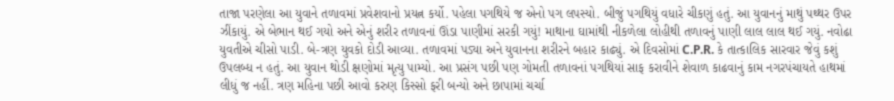તાજા પરણેલા આ યુવાને તળાવમાં પ્રવેશવાનો પ્રયત્ન કર્યો. પહેલા પગથિયે જ એનો પગ લપસ્યો. બીજું પગથિયું વધારે ચીકણું હતું. આ યુવાનનું માથું પથ્થર ઉપર ઝીંકાયું. એ બેભાન થઈ ગયો અને એનું શરીર તળાવનાં ઊંડા પાણીમાં સરકી ગયું! માથાના ઘામાંથી નીકળેલા લોહીથી તળાવનું પાણી લાલ લાલ થઈ ગયું. નવોઢા યુવતીએ ચીસો પાડી. બે-ત્રણ યુવકો દોડી આવ્યા. તળાવમાં પડ્યા અને યુવાનના શરીરને બહાર કાઢ્યું. એ દિવસોમાં C.P.R. કે તાત્કાલિક સારવાર જેવું કશું ઉપલબ્ધ ન હતું. આ યુવાન થોડી ક્ષણોમાં મૃત્યુ પામ્યો. આ પ્રસંગ પછી પણ ગોમતી તળાવનાં પગથિયાં સાફ કરાવીને શેવાળ કાઢવાનું કામ નગરપંચાયતે હાથમાં લીધું જ નહીં. ત્રણ મહિના પછી આવો કરુણ કિસ્સો ફરી બન્યો અને છાપામાં ચર્ચા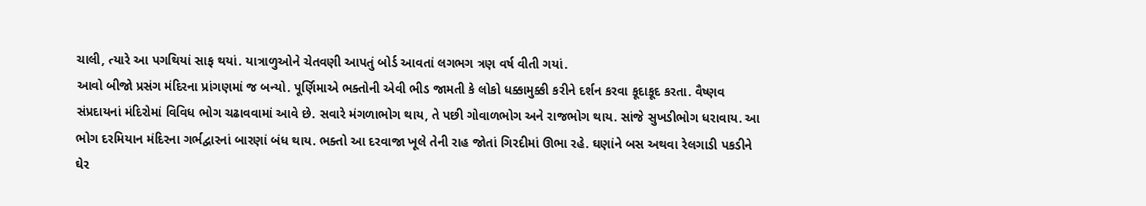ચાલી, ત્યારે આ પગથિયાં સાફ થયાં. યાત્રાળુઓને ચેતવણી આપતું બોર્ડ આવતાં લગભગ ત્રણ વર્ષ વીતી ગયાં.
આવો બીજો પ્રસંગ મંદિરના પ્રાંગણમાં જ બન્યો. પૂર્ણિમાએ ભક્તોની એવી ભીડ જામતી કે લોકો ધક્કામુક્કી કરીને દર્શન કરવા કૂદાકૂદ કરતા. વૈષ્ણવ સંપ્રદાયનાં મંદિરોમાં વિવિધ ભોગ ચઢાવવામાં આવે છે. સવારે મંગળાભોગ થાય, તે પછી ગોવાળભોગ અને રાજભોગ થાય. સાંજે સુખડીભોગ ધરાવાય. આ ભોગ દરમિયાન મંદિરના ગર્ભદ્વારનાં બારણાં બંધ થાય. ભક્તો આ દરવાજા ખૂલે તેની રાહ જોતાં ગિરદીમાં ઊભા રહે. ઘણાંને બસ અથવા રેલગાડી પકડીને ઘેર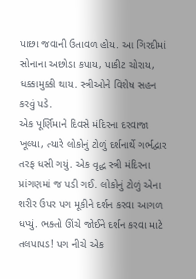પાછા જવાની ઉતાવળ હોય. આ ગિરદીમાં સોનાના અછોડા કપાય, પાકીટ ચોરાય, ધક્કામુક્કી થાય. સ્ત્રીઓને વિશેષ સહન કરવું પડે.
એક પૂર્ણિમાને દિવસે મંદિરના દરવાજા ખૂલ્યા, ત્યારે લોકોનું ટોળું દર્શનાર્થે ગર્ભદ્વાર તરફ ધસી ગયું. એક વૃદ્ધ સ્ત્રી મંદિરના પ્રાંગણમાં જ પડી ગઈ. લોકોનું ટોળું એના શરીર ઉપર પગ મૂકીને દર્શન કરવા આગળ ધપ્યું. ભક્તો ઊંચે જોઈને દર્શન કરવા માટે તલપાપડ! પગ નીચે એક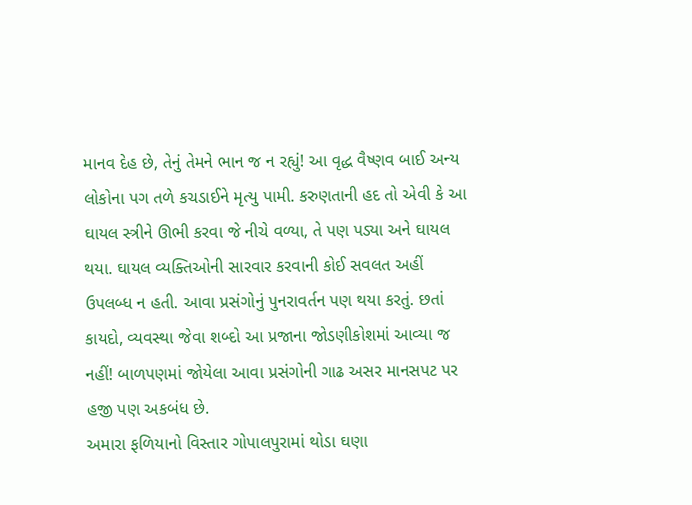માનવ દેહ છે, તેનું તેમને ભાન જ ન રહ્યું! આ વૃદ્ધ વૈષ્ણવ બાઈ અન્ય લોકોના પગ તળે કચડાઈને મૃત્યુ પામી. કરુણતાની હદ તો એવી કે આ ઘાયલ સ્ત્રીને ઊભી કરવા જે નીચે વળ્યા, તે પણ પડ્યા અને ઘાયલ થયા. ઘાયલ વ્યક્તિઓની સારવાર કરવાની કોઈ સવલત અહીં ઉપલબ્ધ ન હતી. આવા પ્રસંગોનું પુનરાવર્તન પણ થયા કરતું. છતાં કાયદો, વ્યવસ્થા જેવા શબ્દો આ પ્રજાના જોડણીકોશમાં આવ્યા જ નહીં! બાળપણમાં જોયેલા આવા પ્રસંગોની ગાઢ અસર માનસપટ પર હજી પણ અકબંધ છે.
અમારા ફળિયાનો વિસ્તાર ગોપાલપુરામાં થોડા ઘણા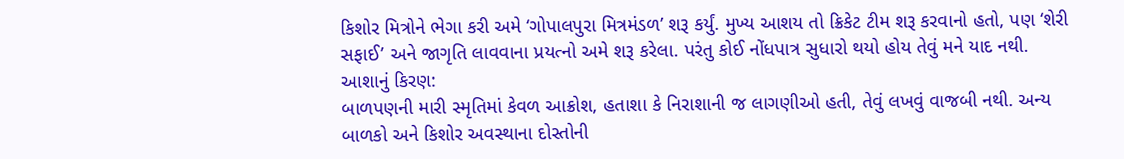કિશોર મિત્રોને ભેગા કરી અમે ‘ગોપાલપુરા મિત્રમંડળ’ શરૂ કર્યું. મુખ્ય આશય તો ક્રિકેટ ટીમ શરૂ કરવાનો હતો, પણ ‘શેરી સફાઈ’ અને જાગૃતિ લાવવાના પ્રયત્નો અમે શરૂ કરેલા. પરંતુ કોઈ નોંધપાત્ર સુધારો થયો હોય તેવું મને યાદ નથી.
આશાનું કિરણ:
બાળપણની મારી સ્મૃતિમાં કેવળ આક્રોશ, હતાશા કે નિરાશાની જ લાગણીઓ હતી, તેવું લખવું વાજબી નથી. અન્ય બાળકો અને કિશોર અવસ્થાના દોસ્તોની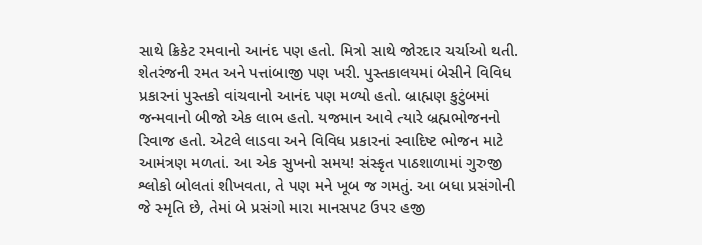સાથે ક્રિકેટ રમવાનો આનંદ પણ હતો. મિત્રો સાથે જોરદાર ચર્ચાઓ થતી. શેતરંજની રમત અને પત્તાંબાજી પણ ખરી. પુસ્તકાલયમાં બેસીને વિવિધ પ્રકારનાં પુસ્તકો વાંચવાનો આનંદ પણ મળ્યો હતો. બ્રાહ્મણ કુટુંબમાં જન્મવાનો બીજો એક લાભ હતો. યજમાન આવે ત્યારે બ્રહ્મભોજનનો રિવાજ હતો. એટલે લાડવા અને વિવિધ પ્રકારનાં સ્વાદિષ્ટ ભોજન માટે આમંત્રણ મળતાં. આ એક સુખનો સમય! સંસ્કૃત પાઠશાળામાં ગુરુજી શ્લોકો બોલતાં શીખવતા, તે પણ મને ખૂબ જ ગમતું. આ બધા પ્રસંગોની જે સ્મૃતિ છે, તેમાં બે પ્રસંગો મારા માનસપટ ઉપર હજી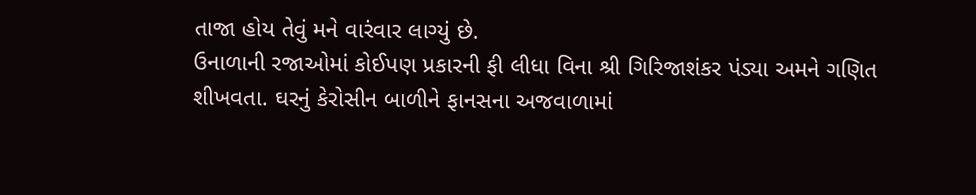તાજા હોય તેવું મને વારંવાર લાગ્યું છે.
ઉનાળાની રજાઓમાં કોઈપણ પ્રકારની ફી લીધા વિના શ્રી ગિરિજાશંકર પંડ્યા અમને ગણિત શીખવતા. ઘરનું કેરોસીન બાળીને ફાનસના અજવાળામાં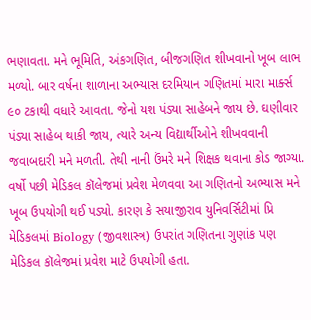ભણાવતા. મને ભૂમિતિ, અંકગણિત, બીજગણિત શીખવાનો ખૂબ લાભ મળ્યો. બાર વર્ષના શાળાના અભ્યાસ દરમિયાન ગણિતમાં મારા માર્ક્સ ૯૦ ટકાથી વધારે આવતા. જેનો યશ પંડ્યા સાહેબને જાય છે. ઘણીવાર પંડ્યા સાહેબ થાકી જાય, ત્યારે અન્ય વિદ્યાર્થીઓને શીખવવાની જવાબદારી મને મળતી. તેથી નાની ઉંમરે મને શિક્ષક થવાના કોડ જાગ્યા.
વર્ષો પછી મેડિકલ કૉલેજમાં પ્રવેશ મેળવવા આ ગણિતનો અભ્યાસ મને ખૂબ ઉપયોગી થઈ પડ્યો. કારણ કે સયાજીરાવ યુનિવર્સિટીમાં પ્રિ મેડિકલમાં Biology (જીવશાસ્ત્ર) ઉપરાંત ગણિતના ગુણાંક પણ મેડિકલ કૉલેજમાં પ્રવેશ માટે ઉપયોગી હતા.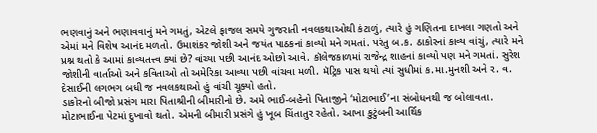ભણવાનું અને ભણાવવાનું મને ગમતું, એટલે ફાજલ સમયે ગુજરાતી નવલકથાઓથી કંટાળું, ત્યારે હું ગણિતના દાખલા ગણતો અને એમાં મને વિશેષ આનંદ મળતો. ઉમાશંકર જોશી અને જયંત પાઠકનાં કાવ્યો મને ગમતાં. પરંતુ બ.ક. ઠાકોરનાં કાવ્ય વાંચું, ત્યારે મને પ્રશ્ન થતો કે આમાં કાવ્યતત્ત્વ ક્યાં છે? વાંચ્યા પછી આનંદ ઓછો આવે. કૉલેજકાળમાં રાજેન્દ્ર શાહનાં કાવ્યો પણ મને ગમતાં. સુરેશ જોશીની વાર્તાઓ અને કવિતાઓ તો અમેરિકા આવ્યા પછી વાંચવા મળી. મૅટ્રિક પાસ થયો ત્યાં સુધીમાં ક.મા.મુનશી અને ર. વ. દેસાઈની લગભગ બધી જ નવલકથાઓ હું વાંચી ચૂક્યો હતો.
ડાકોરનો બીજો પ્રસંગ મારા પિતાશ્રીની બીમારીનો છે. અમે ભાઈ-બહેનો પિતાજીને ‘મોટાભાઈ’ના સંબોધનથી જ બોલાવતા. મોટાભાઈના પેટમાં દુખાવો થતો. એમની બીમારી પ્રસંગે હું ખૂબ ચિંતાતુર રહેતો. આખા કુટુંબની આર્થિક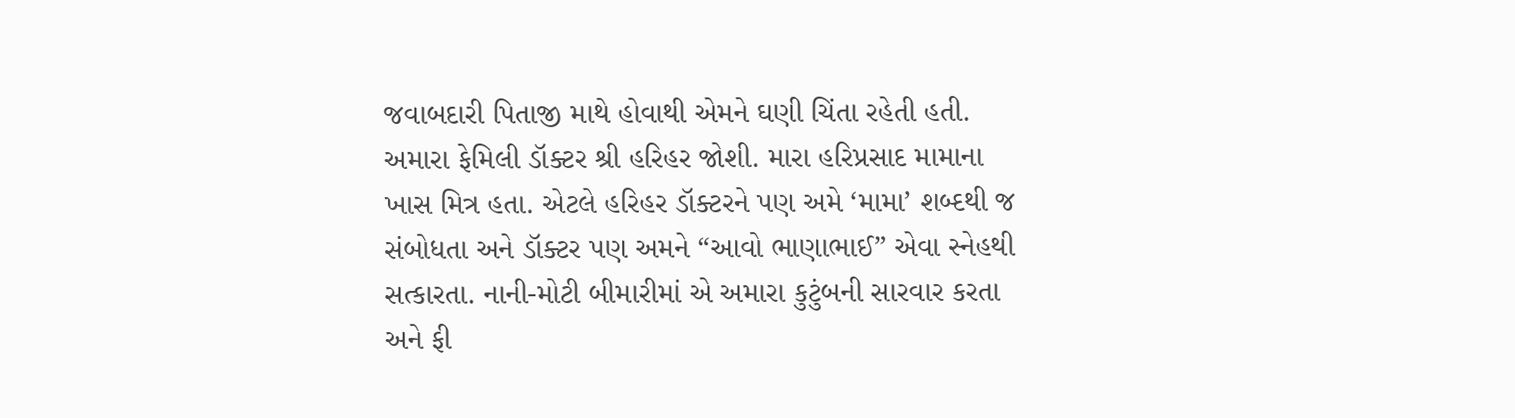જવાબદારી પિતાજી માથે હોવાથી એમને ઘણી ચિંતા રહેતી હતી. અમારા ફેમિલી ડૉક્ટર શ્રી હરિહર જોશી. મારા હરિપ્રસાદ મામાના ખાસ મિત્ર હતા. એટલે હરિહર ડૉક્ટરને પણ અમે ‘મામા’ શબ્દથી જ સંબોધતા અને ડૉક્ટર પણ અમને “આવો ભાણાભાઈ” એવા સ્નેહથી સત્કારતા. નાની-મોટી બીમારીમાં એ અમારા કુટુંબની સારવાર કરતા અને ફી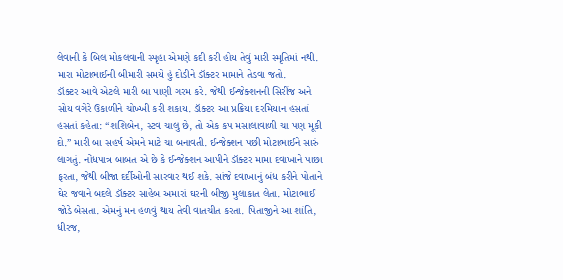લેવાની કે બિલ મોકલવાની સ્પૃહા એમણે કદી કરી હોય તેવું મારી સ્મૃતિમાં નથી. મારા મોટાભાઈની બીમારી સમયે હું દોડીને ડૉક્ટર મામાને તેડવા જતો.
ડૉક્ટર આવે એટલે મારી બા પાણી ગરમ કરે. જેથી ઈન્જેક્શનની સિરીંજ અને સોય વગેરે ઉકાળીને ચોખ્ખી કરી શકાય. ડૉક્ટર આ પ્રક્રિયા દરમિયાન હસતાં હસતાં કહેતા: “શશિબેન, સ્ટવ ચાલુ છે, તો એક કપ મસાલાવાળી ચા પણ મૂકી દો.” મારી બા સહર્ષ એમને માટે ચા બનાવતી. ઈન્જેક્શન પછી મોટાભાઈને સારું લાગતું. નોંધપાત્ર બાબત એ છે કે ઈન્જેક્શન આપીને ડૉક્ટર મામા દવાખાને પાછા ફરતા, જેથી બીજા દર્દીઓની સારવાર થઈ શકે. સાંજે દવાખાનું બંધ કરીને પોતાને ઘેર જવાને બદલે ડૉક્ટર સાહેબ અમારાં ઘરની બીજી મુલાકાત લેતા. મોટાભાઈ જોડે બેસતા. એમનું મન હળવું થાય તેવી વાતચીત કરતા. પિતાજીને આ શાંતિ, ધીરજ,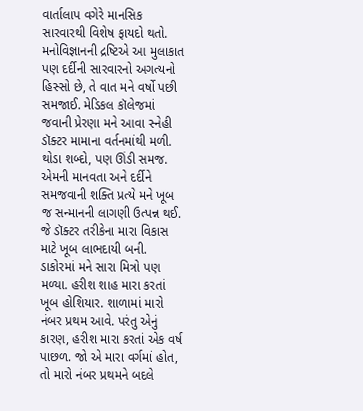વાર્તાલાપ વગેરે માનસિક સારવારથી વિશેષ ફાયદો થતો. મનોવિજ્ઞાનની દ્રષ્ટિએ આ મુલાકાત પણ દર્દીની સારવારનો અગત્યનો હિસ્સો છે, તે વાત મને વર્ષો પછી સમજાઈ. મેડિકલ કૉલેજમાં જવાની પ્રેરણા મને આવા સ્નેહી ડૉક્ટર મામાના વર્તનમાંથી મળી. થોડા શબ્દો, પણ ઊંડી સમજ. એમની માનવતા અને દર્દીને સમજવાની શક્તિ પ્રત્યે મને ખૂબ જ સન્માનની લાગણી ઉત્પન્ન થઈ. જે ડૉક્ટર તરીકેના મારા વિકાસ માટે ખૂબ લાભદાયી બની.
ડાકોરમાં મને સારા મિત્રો પણ મળ્યા. હરીશ શાહ મારા કરતાં ખૂબ હોશિયાર. શાળામાં મારો નંબર પ્રથમ આવે. પરંતુ એનું કારણ, હરીશ મારા કરતાં એક વર્ષ પાછળ. જો એ મારા વર્ગમાં હોત, તો મારો નંબર પ્રથમને બદલે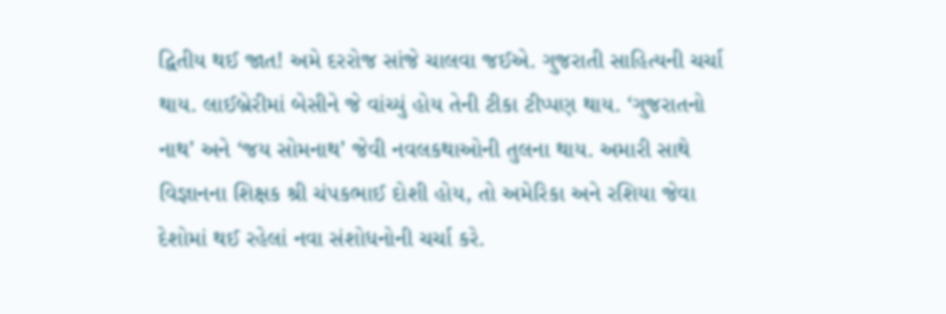દ્વિતીય થઈ જાત! અમે દરરોજ સાંજે ચાલવા જઈએ. ગુજરાતી સાહિત્યની ચર્ચા થાય. લાઈબ્રેરીમાં બેસીને જે વાંચ્યું હોય તેની ટીકા ટીપ્પણ થાય. ‘ગુજરાતનો નાથ’ અને ‘જય સોમનાથ’ જેવી નવલકથાઓની તુલના થાય. અમારી સાથે વિજ્ઞાનના શિક્ષક શ્રી ચંપકભાઈ દોશી હોય, તો અમેરિકા અને રશિયા જેવા દેશોમાં થઈ રહેલાં નવા સંશોધનોની ચર્ચા કરે.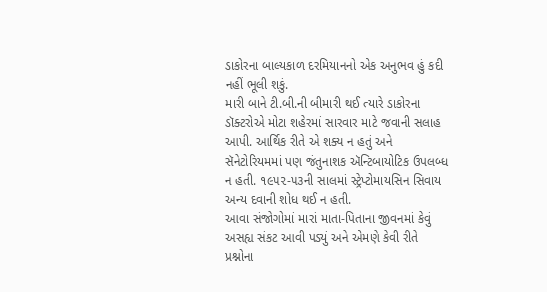ડાકોરના બાલ્યકાળ દરમિયાનનો એક અનુભવ હું કદી નહીં ભૂલી શકું.
મારી બાને ટી.બી.ની બીમારી થઈ ત્યારે ડાકોરના ડૉક્ટરોએ મોટા શહેરમાં સારવાર માટે જવાની સલાહ આપી. આર્થિક રીતે એ શક્ય ન હતું અને સૅનેટોરિયમમાં પણ જંતુનાશક ઍન્ટિબાયોટિક ઉપલબ્ધ ન હતી. ૧૯૫૨-૫૩ની સાલમાં સ્ટ્રેપ્ટોમાયસિન સિવાય અન્ય દવાની શોધ થઈ ન હતી.
આવા સંજોગોમાં મારાં માતા-પિતાના જીવનમાં કેવું અસહ્ય સંકટ આવી પડ્યું અને એમણે કેવી રીતે પ્રશ્નોના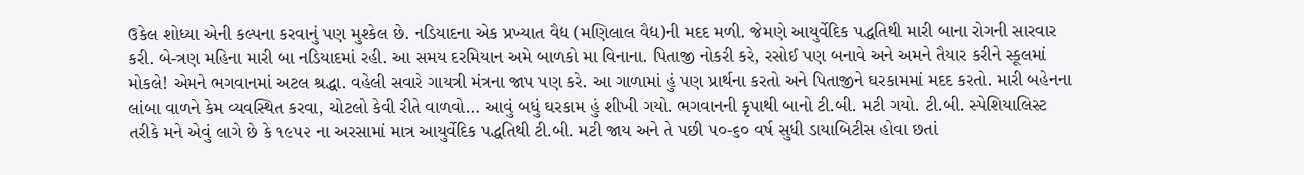ઉકેલ શોધ્યા એની કલ્પના કરવાનું પણ મુશ્કેલ છે. નડિયાદના એક પ્રખ્યાત વૈદ્ય (મણિલાલ વૈદ્ય)ની મદદ મળી. જેમણે આયુર્વેદિક પદ્ધતિથી મારી બાના રોગની સારવાર કરી. બે-ત્રણ મહિના મારી બા નડિયાદમાં રહી. આ સમય દરમિયાન અમે બાળકો મા વિનાના. પિતાજી નોકરી કરે, રસોઈ પણ બનાવે અને અમને તૈયાર કરીને સ્કૂલમાં મોકલે! એમને ભગવાનમાં અટલ શ્રદ્ધા. વહેલી સવારે ગાયત્રી મંત્રના જાપ પણ કરે. આ ગાળામાં હું પણ પ્રાર્થના કરતો અને પિતાજીને ઘરકામમાં મદદ કરતો. મારી બહેનના લાંબા વાળને કેમ વ્યવસ્થિત કરવા, ચોટલો કેવી રીતે વાળવો… આવું બધું ઘરકામ હું શીખી ગયો. ભગવાનની કૃપાથી બાનો ટી.બી. મટી ગયો. ટી.બી. સ્પેશિયાલિસ્ટ તરીકે મને એવું લાગે છે કે ૧૯૫૨ ના અરસામાં માત્ર આયુર્વેદિક પદ્ધતિથી ટી.બી. મટી જાય અને તે પછી ૫૦-૬૦ વર્ષ સુધી ડાયાબિટીસ હોવા છતાં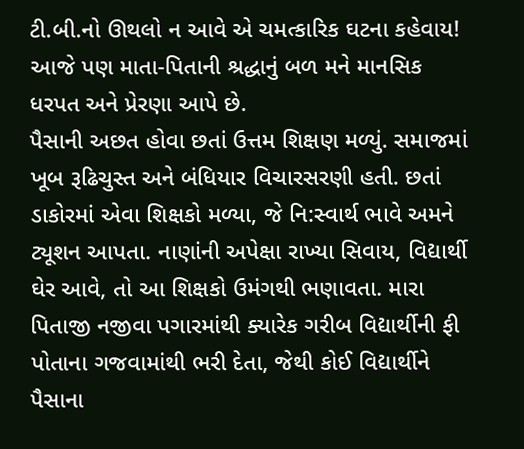ટી.બી.નો ઊથલો ન આવે એ ચમત્કારિક ઘટના કહેવાય! આજે પણ માતા-પિતાની શ્રદ્ધાનું બળ મને માનસિક ધરપત અને પ્રેરણા આપે છે.
પૈસાની અછત હોવા છતાં ઉત્તમ શિક્ષણ મળ્યું. સમાજમાં ખૂબ રૂઢિચુસ્ત અને બંધિયાર વિચારસરણી હતી. છતાં ડાકોરમાં એવા શિક્ષકો મળ્યા, જે નિ:સ્વાર્થ ભાવે અમને ટ્યૂશન આપતા. નાણાંની અપેક્ષા રાખ્યા સિવાય, વિદ્યાર્થી ઘેર આવે, તો આ શિક્ષકો ઉમંગથી ભણાવતા. મારા પિતાજી નજીવા પગારમાંથી ક્યારેક ગરીબ વિદ્યાર્થીની ફી પોતાના ગજવામાંથી ભરી દેતા, જેથી કોઈ વિદ્યાર્થીને પૈસાના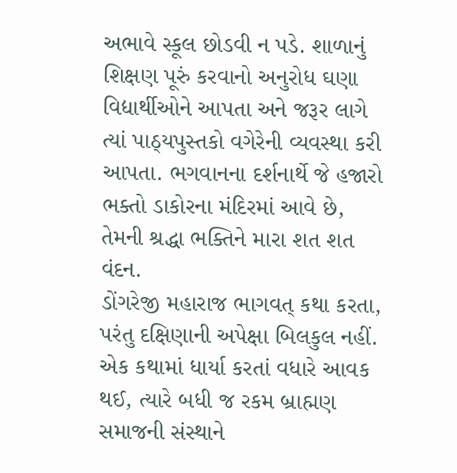અભાવે સ્કૂલ છોડવી ન પડે. શાળાનું શિક્ષણ પૂરું કરવાનો અનુરોધ ઘણા વિદ્યાર્થીઓને આપતા અને જરૂર લાગે ત્યાં પાઠ્યપુસ્તકો વગેરેની વ્યવસ્થા કરી આપતા. ભગવાનના દર્શનાર્થે જે હજારો ભક્તો ડાકોરના મંદિરમાં આવે છે, તેમની શ્રદ્ધા ભક્તિને મારા શત શત વંદન.
ડોંગરેજી મહારાજ ભાગવત્ કથા કરતા, પરંતુ દક્ષિણાની અપેક્ષા બિલકુલ નહીં. એક કથામાં ધાર્યા કરતાં વધારે આવક થઈ, ત્યારે બધી જ રકમ બ્રાહ્મણ સમાજની સંસ્થાને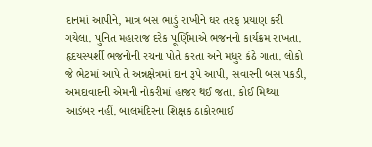દાનમાં આપીને, માત્ર બસ ભાડું રાખીને ઘર તરફ પ્રયાણ કરી ગયેલા. પુનિત મહારાજ દરેક પૂર્ણિમાએ ભજનનો કાર્યક્રમ રાખતા. હૃદયસ્પર્શી ભજનોની રચના પોતે કરતા અને મધુર કંઠે ગાતા. લોકો જે ભેટમાં આપે તે અન્નક્ષેત્રમાં દાન રૂપે આપી, સવારની બસ પકડી, અમદાવાદની એમની નોકરીમાં હાજર થઈ જતા. કોઈ મિથ્યા આડંબર નહીં. બાલમંદિરના શિક્ષક ઠાકોરભાઈ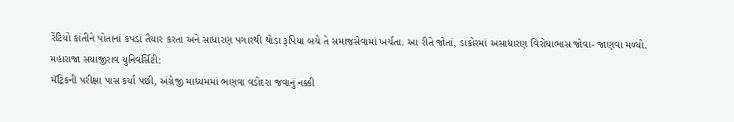રેંટિયો કાંતીને પોતાનાં કપડાં તૈયાર કરતા અને સાધારણ પગારથી થોડા રૂપિયા બચે તે સમાજસેવામાં ખર્ચતા. આ રીતે જોતાં, ડાકોરમાં અસાધારણ વિરોધાભાસ જોવા- જાણવા મળ્યો.
મહારાજા સયાજીરાવ યુનિવર્સિટી:
મૅટ્રિકની પરીક્ષા પાસ કર્યા પછી, અંગ્રેજી માધ્યમમાં ભણવા વડોદરા જવાનું નક્કી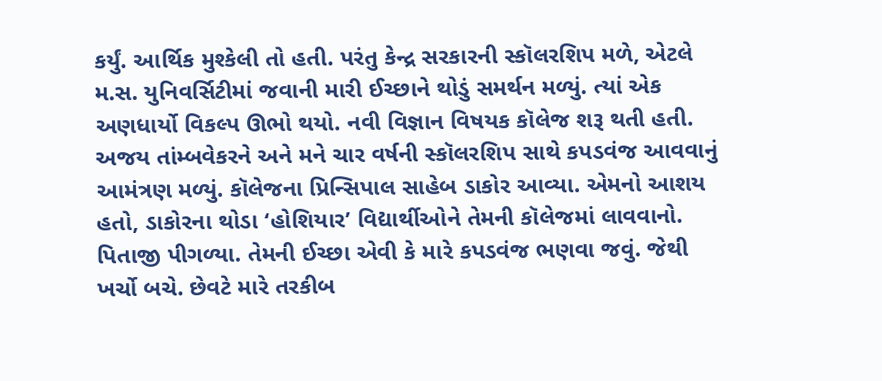કર્યું. આર્થિક મુશ્કેલી તો હતી. પરંતુ કેન્દ્ર સરકારની સ્કૉલરશિપ મળે, એટલે મ.સ. યુનિવર્સિટીમાં જવાની મારી ઈચ્છાને થોડું સમર્થન મળ્યું. ત્યાં એક અણધાર્યો વિકલ્પ ઊભો થયો. નવી વિજ્ઞાન વિષયક કૉલેજ શરૂ થતી હતી. અજય તાંમ્બવેકરને અને મને ચાર વર્ષની સ્કૉલરશિપ સાથે કપડવંજ આવવાનું આમંત્રણ મળ્યું. કૉલેજના પ્રિન્સિપાલ સાહેબ ડાકોર આવ્યા. એમનો આશય હતો, ડાકોરના થોડા ‘હોશિયાર’ વિદ્યાર્થીઓને તેમની કૉલેજમાં લાવવાનો. પિતાજી પીગળ્યા. તેમની ઈચ્છા એવી કે મારે કપડવંજ ભણવા જવું. જેથી ખર્ચો બચે. છેવટે મારે તરકીબ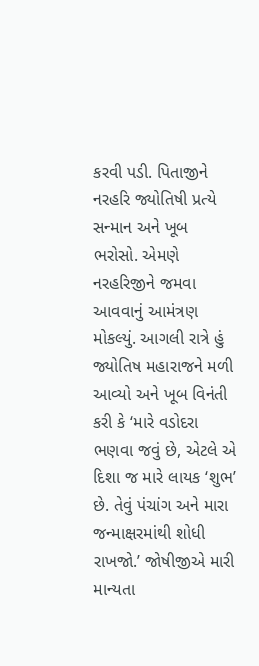કરવી પડી. પિતાજીને નરહરિ જ્યોતિષી પ્રત્યે સન્માન અને ખૂબ ભરોસો. એમણે નરહરિજીને જમવા આવવાનું આમંત્રણ મોકલ્યું. આગલી રાત્રે હું જ્યોતિષ મહારાજને મળી આવ્યો અને ખૂબ વિનંતી કરી કે ‘મારે વડોદરા ભણવા જવું છે, એટલે એ દિશા જ મારે લાયક ‘શુભ’ છે. તેવું પંચાંગ અને મારા જન્માક્ષરમાંથી શોધી રાખજો.’ જોષીજીએ મારી માન્યતા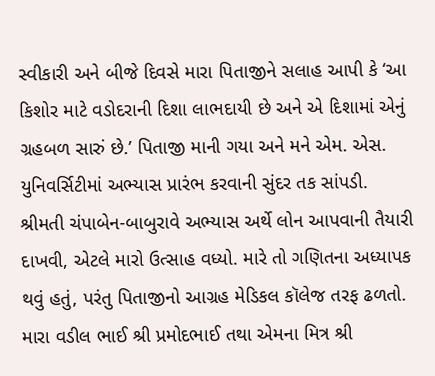સ્વીકારી અને બીજે દિવસે મારા પિતાજીને સલાહ આપી કે ‘આ કિશોર માટે વડોદરાની દિશા લાભદાયી છે અને એ દિશામાં એનું ગ્રહબળ સારું છે.’ પિતાજી માની ગયા અને મને એમ. એસ. યુનિવર્સિટીમાં અભ્યાસ પ્રારંભ કરવાની સુંદર તક સાંપડી. શ્રીમતી ચંપાબેન-બાબુરાવે અભ્યાસ અર્થે લોન આપવાની તૈયારી દાખવી, એટલે મારો ઉત્સાહ વધ્યો. મારે તો ગણિતના અધ્યાપક થવું હતું, પરંતુ પિતાજીનો આગ્રહ મેડિકલ કૉલેજ તરફ ઢળતો. મારા વડીલ ભાઈ શ્રી પ્રમોદભાઈ તથા એમના મિત્ર શ્રી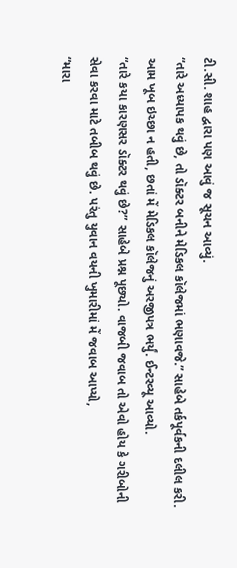ટી.સી. શાહ દ્વારા પણ આવું જ સૂચન આવ્યું.
“તારે અધ્યાપક થવું છે, તો ડૉક્ટર બનીને મેડિકલ કૉલેજમાં ભણાવજે.” સાહેબે તર્કપૂર્વકની દલીલ કરી. આમ ખૂબ ઇચ્છા ન હતી, છતાં મેં મેડિકલ કૉલેજનું અરજીપત્ર ભર્યું. ઈન્ટરવ્યૂ આવ્યો.
“તારે કયા કારણસર ડૉક્ટર થવું છે?” સાહેબે પ્રશ્ન પૂછ્યો. વાજબી જવાબ તો એવો હોય કે ગરીબોની સેવા કરવા માટે તબીબ થવું છે. પરંતુ યુવાન વયની ખુમારીમાં મેં જવાબ આપ્યો,
“મારા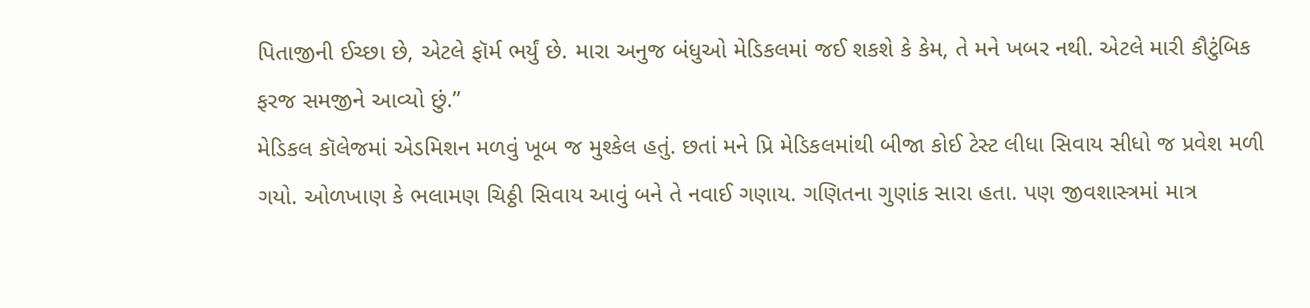પિતાજીની ઈચ્છા છે, એટલે ફૉર્મ ભર્યું છે. મારા અનુજ બંધુઓ મેડિકલમાં જઈ શકશે કે કેમ, તે મને ખબર નથી. એટલે મારી કૌટુંબિક ફરજ સમજીને આવ્યો છું.”
મેડિકલ કૉલેજમાં એડમિશન મળવું ખૂબ જ મુશ્કેલ હતું. છતાં મને પ્રિ મેડિકલમાંથી બીજા કોઈ ટેસ્ટ લીધા સિવાય સીધો જ પ્રવેશ મળી ગયો. ઓળખાણ કે ભલામણ ચિઠ્ઠી સિવાય આવું બને તે નવાઈ ગણાય. ગણિતના ગુણાંક સારા હતા. પણ જીવશાસ્ત્રમાં માત્ર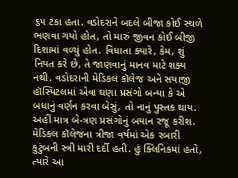૬૫ ટકા હતા. વડોદરાને બદલે બીજા કોઈ સ્થળે ભણવા ગયો હોત, તો મારું જીવન કોઈ બીજી દિશામાં વળ્યું હોત. વિધાતા ક્યારે, કેમ, શું નિયત કરે છે, તે જાણવાનું માનવ માટે શક્ય નથી. વડોદરાની મેડિકલ કૉલેજ અને સયાજી હૉસ્પિટલમાં એવા ઘણા પ્રસંગો બન્યા કે એ બધાનું વર્ણન કરવા બેસું, તો નાનું પુસ્તક થાય. અહીં માત્ર બે-ત્રણ પ્રસંગોનું બયાન રજૂ કરીશ.
મેડિકલ કૉલેજના ત્રીજા વર્ષમાં એક રબારી કુટુંબની સ્ત્રી મારી દર્દી હતી. હું ક્લિનિકમાં હતો, ત્યારે આ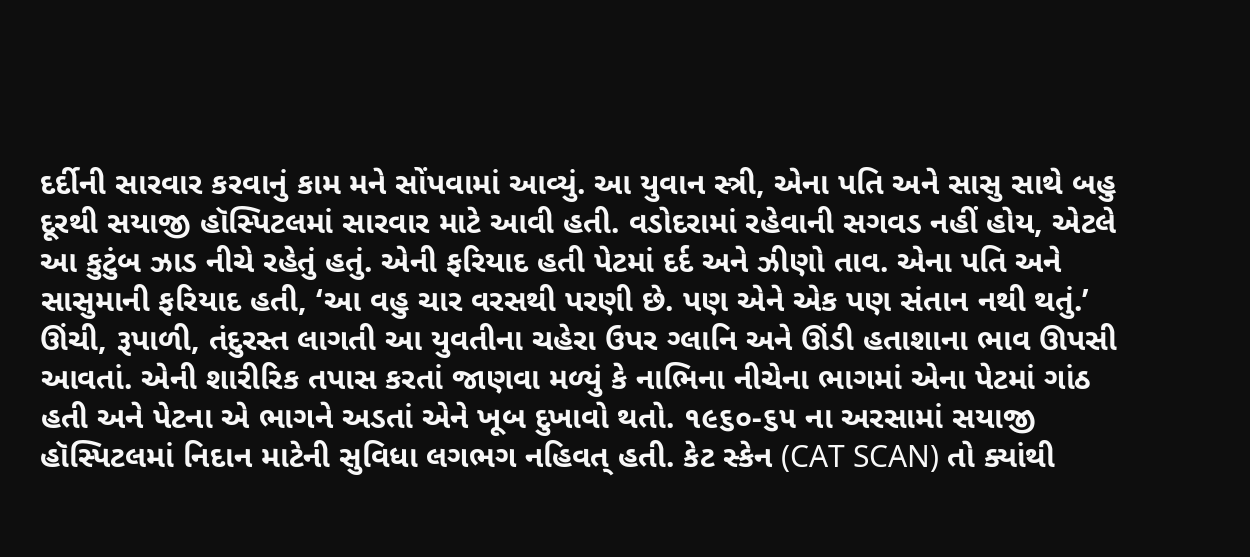દર્દીની સારવાર કરવાનું કામ મને સોંપવામાં આવ્યું. આ યુવાન સ્ત્રી, એના પતિ અને સાસુ સાથે બહુ દૂરથી સયાજી હૉસ્પિટલમાં સારવાર માટે આવી હતી. વડોદરામાં રહેવાની સગવડ નહીં હોય, એટલે આ કુટુંબ ઝાડ નીચે રહેતું હતું. એની ફરિયાદ હતી પેટમાં દર્દ અને ઝીણો તાવ. એના પતિ અને સાસુમાની ફરિયાદ હતી, ‘આ વહુ ચાર વરસથી પરણી છે. પણ એને એક પણ સંતાન નથી થતું.’ ઊંચી, રૂપાળી, તંદુરસ્ત લાગતી આ યુવતીના ચહેરા ઉપર ગ્લાનિ અને ઊંડી હતાશાના ભાવ ઊપસી આવતાં. એની શારીરિક તપાસ કરતાં જાણવા મળ્યું કે નાભિના નીચેના ભાગમાં એના પેટમાં ગાંઠ હતી અને પેટના એ ભાગને અડતાં એને ખૂબ દુખાવો થતો. ૧૯૬૦-૬૫ ના અરસામાં સયાજી હૉસ્પિટલમાં નિદાન માટેની સુવિધા લગભગ નહિવત્ હતી. કેટ સ્કેન (CAT SCAN) તો ક્યાંથી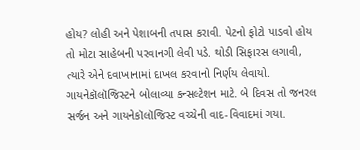હોય? લોહી અને પેશાબની તપાસ કરાવી. પેટનો ફોટો પાડવો હોય તો મોટા સાહેબની પરવાનગી લેવી પડે. થોડી સિફારસ લગાવી, ત્યારે એને દવાખાનામાં દાખલ કરવાનો નિર્ણય લેવાયો. ગાયનેકૉલૉજિસ્ટને બોલાવ્યા કન્સલ્ટેશન માટે. બે દિવસ તો જનરલ સર્જન અને ગાયનેકૉલૉજિસ્ટ વચ્ચેની વાદ-વિવાદમાં ગયા.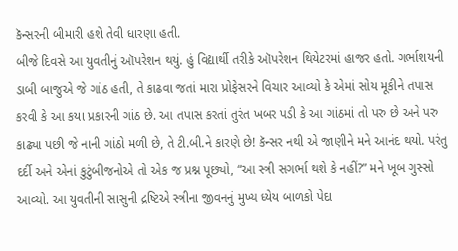કૅન્સરની બીમારી હશે તેવી ધારણા હતી.
બીજે દિવસે આ યુવતીનું ઑપરેશન થયું. હું વિદ્યાર્થી તરીકે ઑપરેશન થિયેટરમાં હાજર હતો. ગર્ભાશયની ડાબી બાજુએ જે ગાંઠ હતી, તે કાઢવા જતાં મારા પ્રોફેસરને વિચાર આવ્યો કે એમાં સોય મૂકીને તપાસ કરવી કે આ કયા પ્રકારની ગાંઠ છે. આ તપાસ કરતાં તુરંત ખબર પડી કે આ ગાંઠમાં તો પરુ છે અને પરુ કાઢ્યા પછી જે નાની ગાંઠો મળી છે, તે ટી.બી.ને કારણે છે! કૅન્સર નથી એ જાણીને મને આનંદ થયો. પરંતુ દર્દી અને એનાં કુટુંબીજનોએ તો એક જ પ્રશ્ન પૂછ્યો, “આ સ્ત્રી સગર્ભા થશે કે નહીં?” મને ખૂબ ગુસ્સો આવ્યો. આ યુવતીની સાસુની દ્રષ્ટિએ સ્ત્રીના જીવનનું મુખ્ય ધ્યેય બાળકો પેદા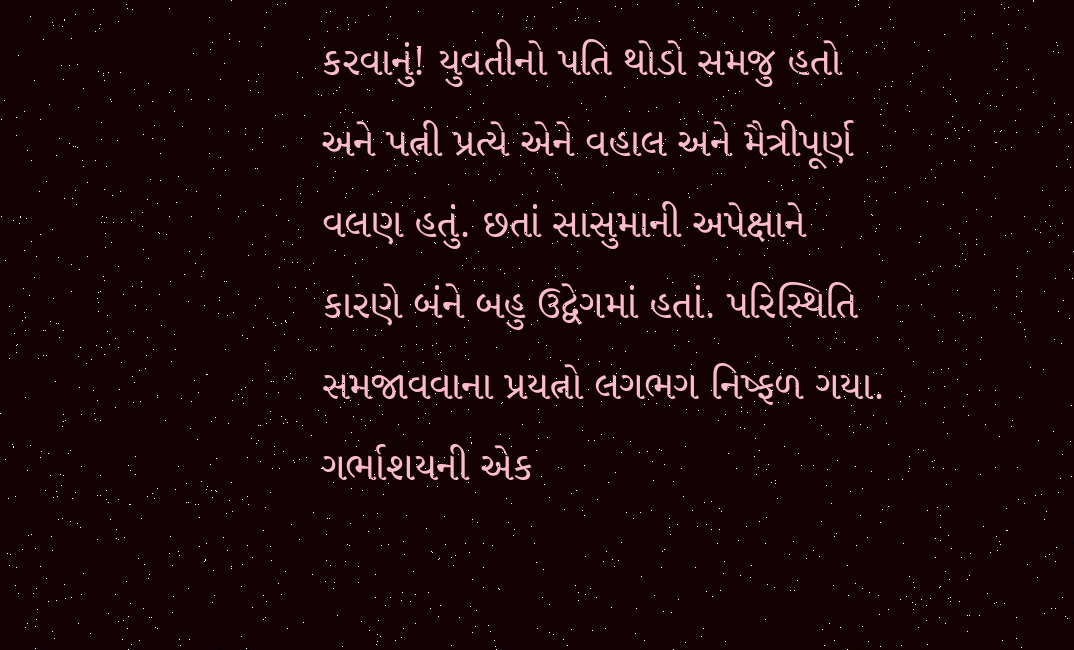કરવાનું! યુવતીનો પતિ થોડો સમજુ હતો અને પત્ની પ્રત્યે એને વહાલ અને મૈત્રીપૂર્ણ વલણ હતું. છતાં સાસુમાની અપેક્ષાને કારણે બંને બહુ ઉદ્વેગમાં હતાં. પરિસ્થિતિ સમજાવવાના પ્રયત્નો લગભગ નિષ્ફળ ગયા. ગર્ભાશયની એક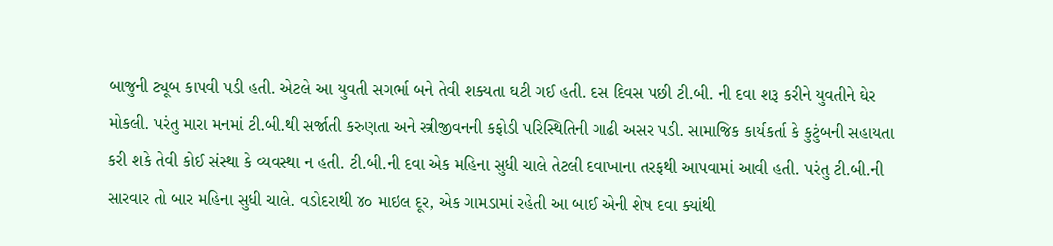બાજુની ટ્યૂબ કાપવી પડી હતી. એટલે આ યુવતી સગર્ભા બને તેવી શક્યતા ઘટી ગઈ હતી. દસ દિવસ પછી ટી.બી. ની દવા શરૂ કરીને યુવતીને ઘેર મોકલી. પરંતુ મારા મનમાં ટી.બી.થી સર્જાતી કરુણતા અને સ્ત્રીજીવનની કફોડી પરિસ્થિતિની ગાઢી અસર પડી. સામાજિક કાર્યકર્તા કે કુટુંબની સહાયતા કરી શકે તેવી કોઈ સંસ્થા કે વ્યવસ્થા ન હતી. ટી.બી.ની દવા એક મહિના સુધી ચાલે તેટલી દવાખાના તરફથી આપવામાં આવી હતી. પરંતુ ટી.બી.ની સારવાર તો બાર મહિના સુધી ચાલે. વડોદરાથી ૪૦ માઇલ દૂર, એક ગામડામાં રહેતી આ બાઈ એની શેષ દવા ક્યાંથી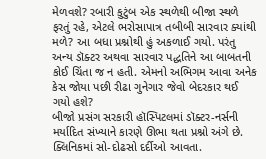મેળવશે? રબારી કુટુંબ એક સ્થળેથી બીજા સ્થળે ફરતું રહે, એટલે ભરોસાપાત્ર તબીબી સારવાર ક્યાંથી મળે? આ બધા પ્રશ્નોથી હું અકળાઈ ગયો. પરંતુ અન્ય ડૉક્ટર અથવા સારવાર પદ્ધતિને આ બાબતની કોઈ ચિંતા જ ન હતી. એમનો અભિગમ આવા અનેક કેસ જોયા પછી રીઢા ગુનેગાર જેવો બેદરકાર થઈ ગયો હશે?
બીજો પ્રસંગ સરકારી હૉસ્પિટલમાં ડૉક્ટર-નર્સની મર્યાદિત સંખ્યાને કારણે ઊભા થતા પ્રશ્નો અંગે છે. ક્લિનિકમાં સો-દોઢસો દર્દીઓ આવતા.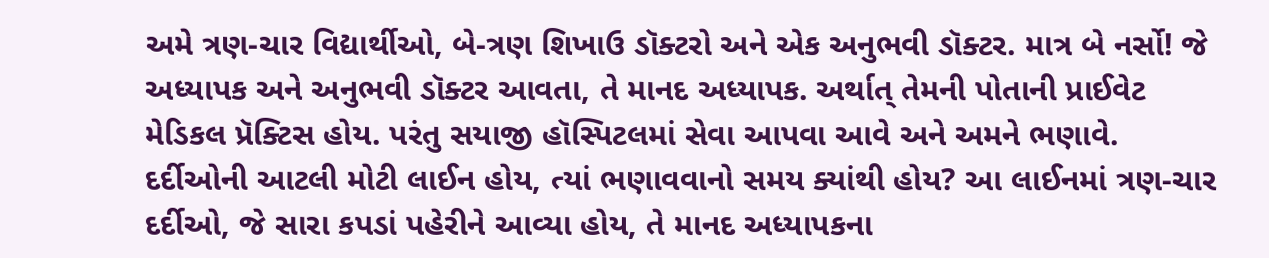અમે ત્રણ-ચાર વિદ્યાર્થીઓ, બે-ત્રણ શિખાઉ ડૉક્ટરો અને એક અનુભવી ડૉક્ટર. માત્ર બે નર્સો! જે અધ્યાપક અને અનુભવી ડૉક્ટર આવતા, તે માનદ અધ્યાપક. અર્થાત્ તેમની પોતાની પ્રાઈવેટ મેડિકલ પ્રૅક્ટિસ હોય. પરંતુ સયાજી હૉસ્પિટલમાં સેવા આપવા આવે અને અમને ભણાવે. દર્દીઓની આટલી મોટી લાઈન હોય, ત્યાં ભણાવવાનો સમય ક્યાંથી હોય? આ લાઈનમાં ત્રણ-ચાર દર્દીઓ, જે સારા કપડાં પહેરીને આવ્યા હોય, તે માનદ અધ્યાપકના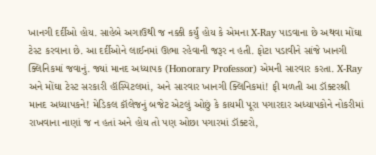ખાનગી દર્દીઓ હોય. સાહેબે અગાઉથી જ નક્કી કર્યું હોય કે એમના X-Ray પાડવાના છે અથવા મોંઘા ટેસ્ટ કરવાના છે. આ દર્દીઓને લાઈનમાં ઊભા રહેવાની જરૂર ન હતી. ફોટા પડાવીને સાંજે ખાનગી ક્લિનિકમાં જવાનું. જ્યાં માનદ અધ્યાપક (Honorary Professor) એમની સારવાર કરતા. X-Ray અને મોંઘા ટેસ્ટ સરકારી હૉસ્પિટલમાં, અને સારવાર ખાનગી ક્લિનિકમાં! ફી મળતી આ ડૉક્ટરશ્રી માનદ અધ્યાપકને! મેડિકલ કૉલેજનું બજેટ એટલું ઓછું કે કાયમી પૂરા પગારદાર અધ્યાપકોને નોકરીમાં રાખવાના નાણાં જ ન હતાં અને હોય તો પણ ઓછા પગારમાં ડૉક્ટરો,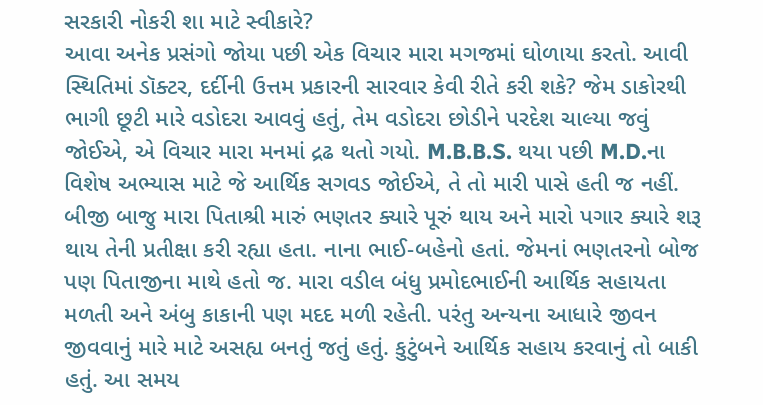સરકારી નોકરી શા માટે સ્વીકારે?
આવા અનેક પ્રસંગો જોયા પછી એક વિચાર મારા મગજમાં ઘોળાયા કરતો. આવી સ્થિતિમાં ડૉક્ટર, દર્દીની ઉત્તમ પ્રકારની સારવાર કેવી રીતે કરી શકે? જેમ ડાકોરથી ભાગી છૂટી મારે વડોદરા આવવું હતું, તેમ વડોદરા છોડીને પરદેશ ચાલ્યા જવું જોઈએ, એ વિચાર મારા મનમાં દ્રઢ થતો ગયો. M.B.B.S. થયા પછી M.D.ના વિશેષ અભ્યાસ માટે જે આર્થિક સગવડ જોઈએ, તે તો મારી પાસે હતી જ નહીં. બીજી બાજુ મારા પિતાશ્રી મારું ભણતર ક્યારે પૂરું થાય અને મારો પગાર ક્યારે શરૂ થાય તેની પ્રતીક્ષા કરી રહ્યા હતા. નાના ભાઈ-બહેનો હતાં. જેમનાં ભણતરનો બોજ પણ પિતાજીના માથે હતો જ. મારા વડીલ બંધુ પ્રમોદભાઈની આર્થિક સહાયતા મળતી અને અંબુ કાકાની પણ મદદ મળી રહેતી. પરંતુ અન્યના આધારે જીવન જીવવાનું મારે માટે અસહ્ય બનતું જતું હતું. કુટુંબને આર્થિક સહાય કરવાનું તો બાકી હતું. આ સમય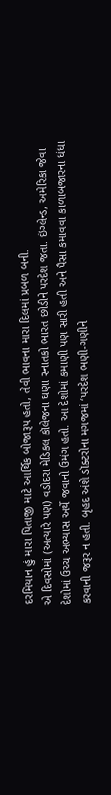દરમિયાન હું મારા પિતાજી માટે આર્થિક બોજારૂપ હતો, તેવી ભાવના મારા દિલમાં પ્રબળ બની.
એ દિવસોમાં (અત્યારે પણ) વડોદરા મેડિકલ કૉલેજના ઘણા સ્નાતકો ભારત છોડીને પરદેશ જતા. ઇંગ્લેન્ડ, અમેરિકા જેવા દેશોમાં ઉચ્ચ અભ્યાસ અર્થે જવાનો ઉમંગ હતો. આ દેશોમાં કમાણી પણ સારી હતી અને પૈસા કમાવવા કાળાબજારના ધંધા કરવાની જરૂર ન હતી. બૃહદ અંશે ડૉક્ટરોના મગજમાં ‘પરદેશ ભણી-ગણીને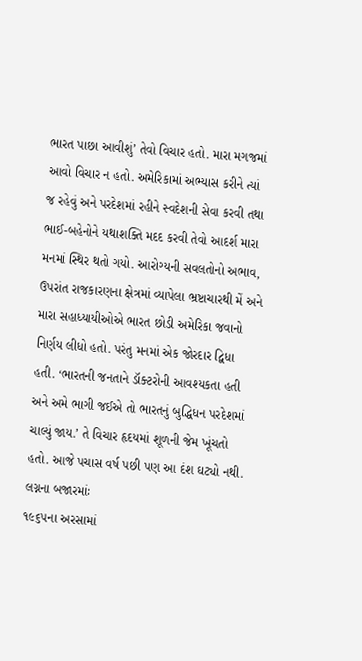ભારત પાછા આવીશું’ તેવો વિચાર હતો. મારા મગજમાં આવો વિચાર ન હતો. અમેરિકામાં અભ્યાસ કરીને ત્યાં જ રહેવું અને પરદેશમાં રહીને સ્વદેશની સેવા કરવી તથા ભાઈ-બહેનોને યથાશક્તિ મદદ કરવી તેવો આદર્શ મારા મનમાં સ્થિર થતો ગયો. આરોગ્યની સવલતોનો અભાવ, ઉપરાંત રાજકારણના ક્ષેત્રમાં વ્યાપેલા ભ્રષ્ટાચારથી મેં અને મારા સહાધ્યાયીઓએ ભારત છોડી અમેરિકા જવાનો નિર્ણય લીધો હતો. પરંતુ મનમાં એક જોરદાર દ્વિધા હતી. ‘ભારતની જનતાને ડૉક્ટરોની આવશ્યકતા હતી અને અમે ભાગી જઈએ તો ભારતનું બુદ્ધિધન પરદેશમાં ચાલ્યું જાય.’ તે વિચાર હૃદયમાં શૂળની જેમ ખૂંચતો હતો. આજે પચાસ વર્ષ પછી પણ આ દંશ ઘટ્યો નથી.
લગ્નના બજારમાંઃ
૧૯૬૫ના અરસામાં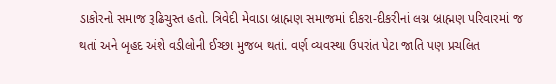ડાકોરનો સમાજ રૂઢિચુસ્ત હતો. ત્રિવેદી મેવાડા બ્રાહ્મણ સમાજમાં દીકરા-દીકરીનાં લગ્ન બ્રાહ્મણ પરિવારમાં જ થતાં અને બૃહદ અંશે વડીલોની ઈચ્છા મુજબ થતાં. વર્ણ વ્યવસ્થા ઉપરાંત પેટા જાતિ પણ પ્રચલિત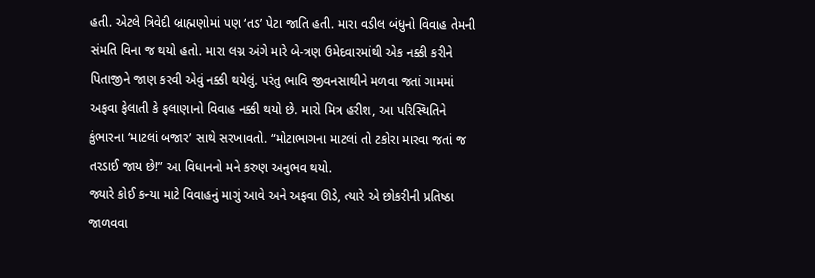હતી. એટલે ત્રિવેદી બ્રાહ્મણોમાં પણ ‘તડ’ પેટા જાતિ હતી. મારા વડીલ બંધુનો વિવાહ તેમની સંમતિ વિના જ થયો હતો. મારા લગ્ન અંગે મારે બે-ત્રણ ઉમેદવારમાંથી એક નક્કી કરીને પિતાજીને જાણ કરવી એવું નક્કી થયેલું. પરંતુ ભાવિ જીવનસાથીને મળવા જતાં ગામમાં અફવા ફેલાતી કે ફલાણાનો વિવાહ નક્કી થયો છે. મારો મિત્ર હરીશ, આ પરિસ્થિતિને કુંભારના ‘માટલાં બજાર’ સાથે સરખાવતો. “મોટાભાગના માટલાં તો ટકોરા મારવા જતાં જ તરડાઈ જાય છે!” આ વિધાનનો મને કરુણ અનુભવ થયો.
જ્યારે કોઈ કન્યા માટે વિવાહનું માગું આવે અને અફવા ઊડે, ત્યારે એ છોકરીની પ્રતિષ્ઠા જાળવવા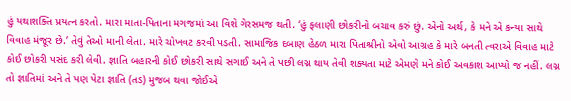હું યથાશક્તિ પ્રયત્ન કરતો. મારા માતા-પિતાના મગજમાં આ વિશે ગેરસમજ થતી. ‘હું ફલાણી છોકરીનો બચાવ કરું છું. એનો અર્થ, કે મને એ કન્યા સાથે વિવાહ મંજૂર છે.’ તેવું તેઓ માની લેતા. મારે ચોખવટ કરવી પડતી. સામાજિક દબાણ હેઠળ મારા પિતાશ્રીનો એવો આગ્રહ કે મારે બનતી ત્વરાએ વિવાહ માટે કોઈ છોકરી પસંદ કરી લેવી. જ્ઞાતિ બહારની કોઈ છોકરી સાથે સગાઈ અને તે પછી લગ્ન થાય તેવી શક્યતા માટે એમણે મને કોઈ અવકાશ આપ્યો જ નહીં. લગ્ન તો જ્ઞાતિમાં અને તે પણ પેટા જ્ઞાતિ (તડ) મુજબ થવા જોઈએ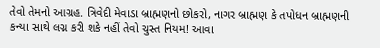તેવો તેમનો આગ્રહ. ત્રિવેદી મેવાડા બ્રાહ્મણનો છોકરો, નાગર બ્રાહ્મણ કે તપોધન બ્રાહ્મણની કન્યા સાથે લગ્ન કરી શકે નહીં તેવો ચુસ્ત નિયમ! આવા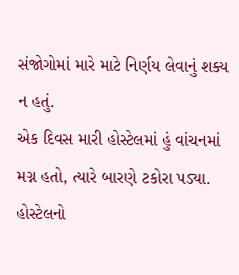સંજોગોમાં મારે માટે નિર્ણય લેવાનું શક્ય ન હતું.
એક દિવસ મારી હોસ્ટેલમાં હું વાંચનમાં મગ્ન હતો, ત્યારે બારણે ટકોરા પડ્યા. હોસ્ટેલનો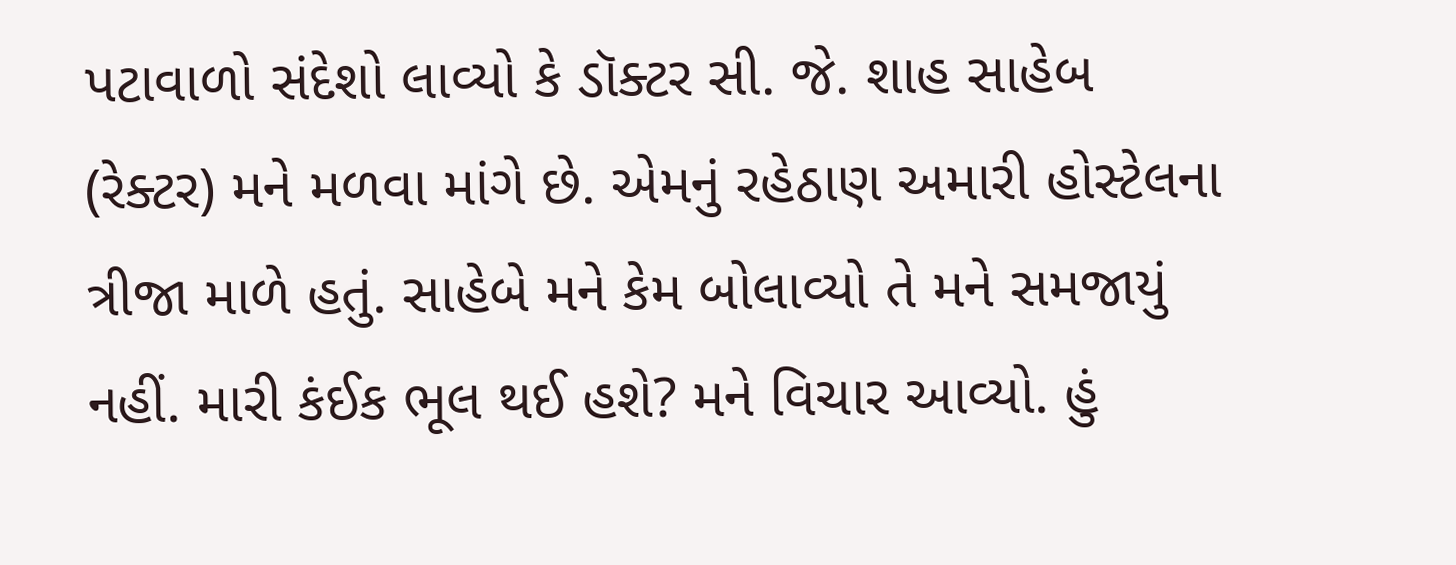પટાવાળો સંદેશો લાવ્યો કે ડૉક્ટર સી. જે. શાહ સાહેબ (રેક્ટર) મને મળવા માંગે છે. એમનું રહેઠાણ અમારી હોસ્ટેલના ત્રીજા માળે હતું. સાહેબે મને કેમ બોલાવ્યો તે મને સમજાયું નહીં. મારી કંઈક ભૂલ થઈ હશે? મને વિચાર આવ્યો. હું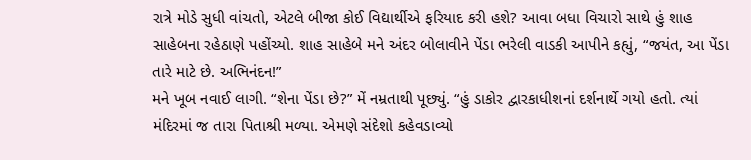રાત્રે મોડે સુધી વાંચતો, એટલે બીજા કોઈ વિદ્યાર્થીએ ફરિયાદ કરી હશે? આવા બધા વિચારો સાથે હું શાહ સાહેબના રહેઠાણે પહોંચ્યો. શાહ સાહેબે મને અંદર બોલાવીને પેંડા ભરેલી વાડકી આપીને કહ્યું, “જયંત, આ પેંડા તારે માટે છે. અભિનંદન!”
મને ખૂબ નવાઈ લાગી. “શેના પેંડા છે?” મેં નમ્રતાથી પૂછ્યું. “હું ડાકોર દ્વારકાધીશનાં દર્શનાર્થે ગયો હતો. ત્યાં મંદિરમાં જ તારા પિતાશ્રી મળ્યા. એમણે સંદેશો કહેવડાવ્યો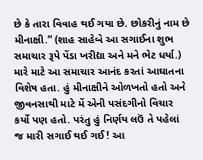છે કે તારા વિવાહ થઈ ગયા છે. છોકરીનું નામ છે મીનાક્ષી.” (શાહ સાહેબે આ સગાઈના શુભ સમાચાર રૂપે પેંડા ખરીદ્યા અને મને ભેટ ધર્યા.) મારે માટે આ સમાચાર આનંદ કરતાં આઘાતના વિશેષ હતા. હું મીનાક્ષીને ઓળખતો હતો અને જીવનસાથી માટે મેં એની પસંદગીનો વિચાર કર્યો પણ હતો. પરંતુ હું નિર્ણય લઉં તે પહેલાં જ મારી સગાઈ થઈ ગઈ! આ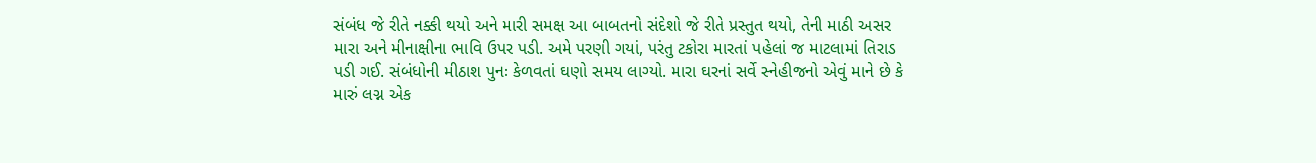સંબંધ જે રીતે નક્કી થયો અને મારી સમક્ષ આ બાબતનો સંદેશો જે રીતે પ્રસ્તુત થયો, તેની માઠી અસર મારા અને મીનાક્ષીના ભાવિ ઉપર પડી. અમે પરણી ગયાં, પરંતુ ટકોરા મારતાં પહેલાં જ માટલામાં તિરાડ પડી ગઈ. સંબંધોની મીઠાશ પુનઃ કેળવતાં ઘણો સમય લાગ્યો. મારા ઘરનાં સર્વે સ્નેહીજનો એવું માને છે કે મારું લગ્ન એક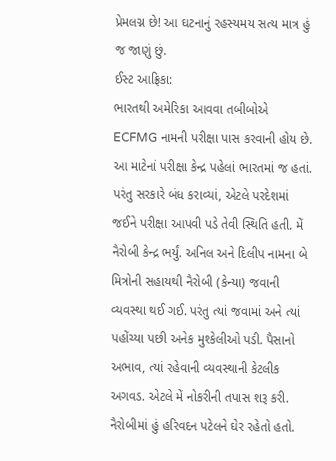પ્રેમલગ્ન છે! આ ઘટનાનું રહસ્યમય સત્ય માત્ર હું જ જાણું છું.
ઈસ્ટ આફ્રિકા:
ભારતથી અમેરિકા આવવા તબીબોએ ECFMG નામની પરીક્ષા પાસ કરવાની હોય છે. આ માટેનાં પરીક્ષા કેન્દ્ર પહેલાં ભારતમાં જ હતાં. પરંતુ સરકારે બંધ કરાવ્યાં, એટલે પરદેશમાં જઈને પરીક્ષા આપવી પડે તેવી સ્થિતિ હતી. મેં નૈરોબી કેન્દ્ર ભર્યું. અનિલ અને દિલીપ નામના બે મિત્રોની સહાયથી નૈરોબી (કેન્યા) જવાની વ્યવસ્થા થઈ ગઈ. પરંતુ ત્યાં જવામાં અને ત્યાં પહોંચ્યા પછી અનેક મુશ્કેલીઓ પડી. પૈસાનો અભાવ, ત્યાં રહેવાની વ્યવસ્થાની કેટલીક અગવડ. એટલે મેં નોકરીની તપાસ શરૂ કરી. નૈરોબીમાં હું હરિવદન પટેલને ઘેર રહેતો હતો.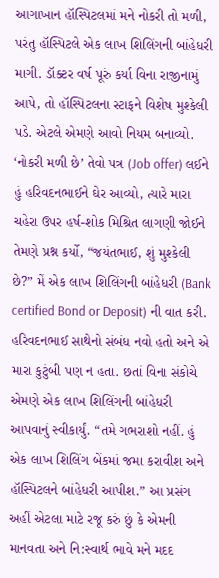આગાખાન હૉસ્પિટલમાં મને નોકરી તો મળી, પરંતુ હૉસ્પિટલે એક લાખ શિલિંગની બાંહેધરી માગી. ડૉક્ટર વર્ષ પૂરું કર્યા વિના રાજીનામું આપે, તો હૉસ્પિટલના સ્ટાફને વિશેષ મુશ્કેલી પડે. એટલે એમણે આવો નિયમ બનાવ્યો. ‘નોકરી મળી છે’ તેવો પત્ર (Job offer) લઈને હું હરિવદનભાઈને ઘેર આવ્યો, ત્યારે મારા ચહેરા ઉપર હર્ષ-શોક મિશ્રિત લાગણી જોઈને તેમણે પ્રશ્ન કર્યો, “જયંતભાઈ, શું મુશ્કેલી છે?” મેં એક લાખ શિલિંગની બાંહેધરી (Bank certified Bond or Deposit) ની વાત કરી. હરિવદનભાઈ સાથેનો સંબંધ નવો હતો અને એ મારા કુટુંબી પણ ન હતા. છતાં વિના સંકોચે એમણે એક લાખ શિલિંગની બાંહેધરી આપવાનું સ્વીકાર્યું. “તમે ગભરાશો નહીં. હું એક લાખ શિલિંગ બેંકમાં જમા કરાવીશ અને હૉસ્પિટલને બાંહેધરી આપીશ.” આ પ્રસંગ અહીં એટલા માટે રજૂ કરું છું કે એમની માનવતા અને નિ:સ્વાર્થ ભાવે મને મદદ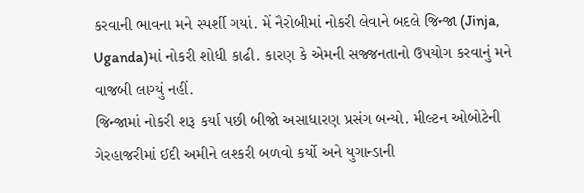કરવાની ભાવના મને સ્પર્શી ગયાં. મેં નૈરોબીમાં નોકરી લેવાને બદલે જિન્જા (Jinja, Uganda)માં નોકરી શોધી કાઢી. કારણ કે એમની સજ્જનતાનો ઉપયોગ કરવાનું મને વાજબી લાગ્યું નહીં.
જિન્જામાં નોકરી શરૂ કર્યા પછી બીજો અસાધારણ પ્રસંગ બન્યો. મીલ્ટન ઓબોટેની ગેરહાજરીમાં ઈદી અમીને લશ્કરી બળવો કર્યો અને યુગાન્ડાની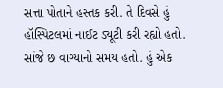સત્તા પોતાને હસ્તક કરી. તે દિવસે હું હૉસ્પિટલમાં નાઈટ ડ્યૂટી કરી રહ્યો હતો. સાંજે છ વાગ્યાનો સમય હતો. હું એક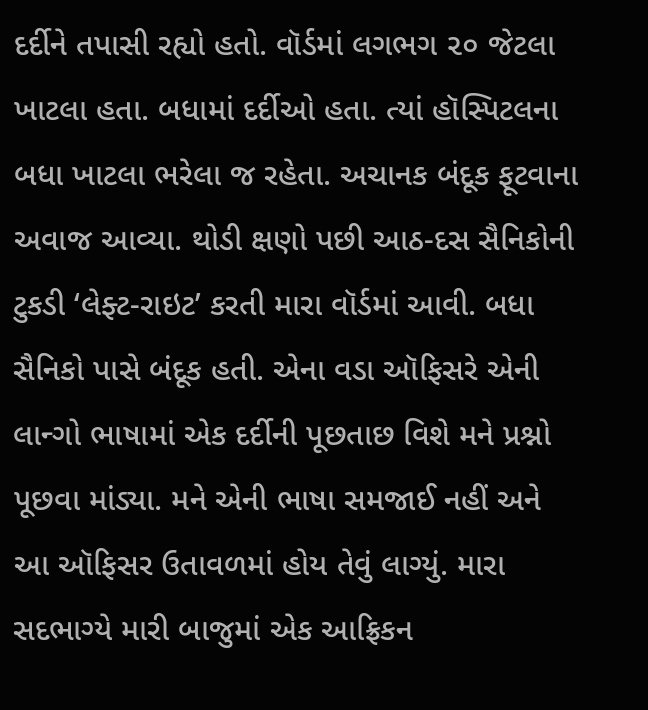દર્દીને તપાસી રહ્યો હતો. વૉર્ડમાં લગભગ ૨૦ જેટલા ખાટલા હતા. બધામાં દર્દીઓ હતા. ત્યાં હૉસ્પિટલના બધા ખાટલા ભરેલા જ રહેતા. અચાનક બંદૂક ફૂટવાના અવાજ આવ્યા. થોડી ક્ષણો પછી આઠ-દસ સૈનિકોની ટુકડી ‘લેફ્ટ-રાઇટ’ કરતી મારા વૉર્ડમાં આવી. બધા સૈનિકો પાસે બંદૂક હતી. એના વડા ઑફિસરે એની લાન્ગો ભાષામાં એક દર્દીની પૂછતાછ વિશે મને પ્રશ્નો પૂછવા માંડ્યા. મને એની ભાષા સમજાઈ નહીં અને આ ઑફિસર ઉતાવળમાં હોય તેવું લાગ્યું. મારા સદભાગ્યે મારી બાજુમાં એક આફ્રિકન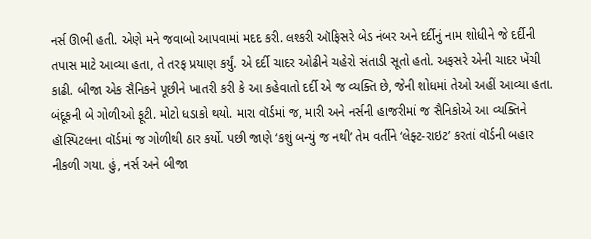નર્સ ઊભી હતી. એણે મને જવાબો આપવામાં મદદ કરી. લશ્કરી ઑફિસરે બેડ નંબર અને દર્દીનું નામ શોધીને જે દર્દીની તપાસ માટે આવ્યા હતા, તે તરફ પ્રયાણ કર્યું. એ દર્દી ચાદર ઓઢીને ચહેરો સંતાડી સૂતો હતો. અફસરે એની ચાદર ખેંચી કાઢી. બીજા એક સૈનિકને પૂછીને ખાતરી કરી કે આ કહેવાતો દર્દી એ જ વ્યક્તિ છે, જેની શોધમાં તેઓ અહીં આવ્યા હતા. બંદૂકની બે ગોળીઓ ફૂટી. મોટો ધડાકો થયો. મારા વૉર્ડમાં જ, મારી અને નર્સની હાજરીમાં જ સૈનિકોએ આ વ્યક્તિને હૉસ્પિટલના વૉર્ડમાં જ ગોળીથી ઠાર કર્યો. પછી જાણે ‘કશું બન્યું જ નથી’ તેમ વર્તીને ‘લેફ્ટ-રાઇટ’ કરતાં વૉર્ડની બહાર નીકળી ગયા. હું, નર્સ અને બીજા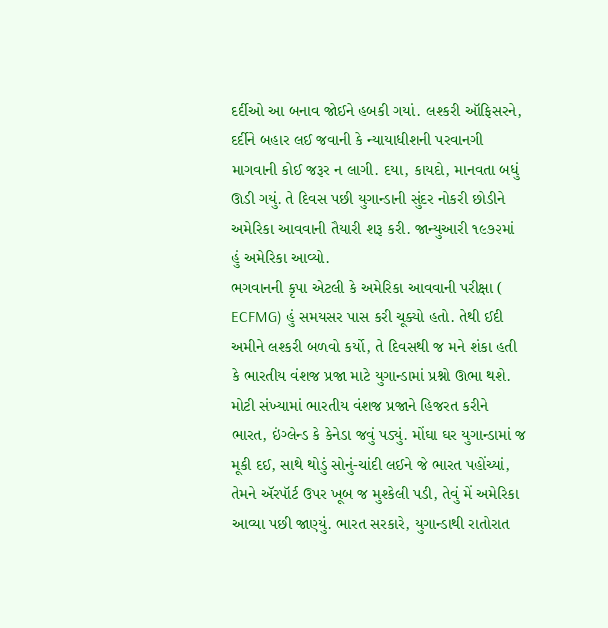દર્દીઓ આ બનાવ જોઈને હબકી ગયાં. લશ્કરી ઑફિસરને, દર્દીને બહાર લઈ જવાની કે ન્યાયાધીશની પરવાનગી માગવાની કોઈ જરૂર ન લાગી. દયા, કાયદો, માનવતા બધું ઊડી ગયું. તે દિવસ પછી યુગાન્ડાની સુંદર નોકરી છોડીને અમેરિકા આવવાની તૈયારી શરૂ કરી. જાન્યુઆરી ૧૯૭૨માં હું અમેરિકા આવ્યો.
ભગવાનની કૃપા એટલી કે અમેરિકા આવવાની પરીક્ષા ( ECFMG) હું સમયસર પાસ કરી ચૂક્યો હતો. તેથી ઈદી અમીને લશ્કરી બળવો કર્યો, તે દિવસથી જ મને શંકા હતી કે ભારતીય વંશજ પ્રજા માટે યુગાન્ડામાં પ્રશ્નો ઊભા થશે. મોટી સંખ્યામાં ભારતીય વંશજ પ્રજાને હિજરત કરીને ભારત, ઇંગ્લેન્ડ કે કેનેડા જવું પડ્યું. મોંઘા ઘર યુગાન્ડામાં જ મૂકી દઈ, સાથે થોડું સોનું-ચાંદી લઈને જે ભારત પહોંચ્યાં, તેમને ઍરપૉર્ટ ઉપર ખૂબ જ મુશ્કેલી પડી, તેવું મેં અમેરિકા આવ્યા પછી જાણ્યું. ભારત સરકારે, યુગાન્ડાથી રાતોરાત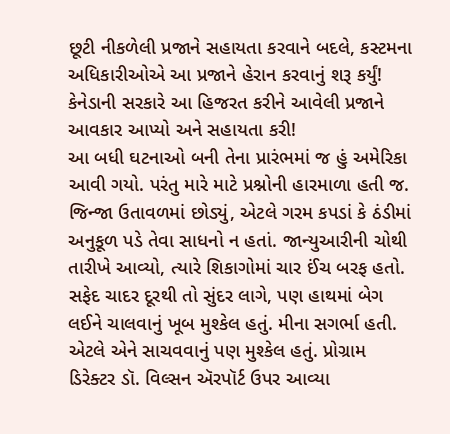છૂટી નીકળેલી પ્રજાને સહાયતા કરવાને બદલે, કસ્ટમના અધિકારીઓએ આ પ્રજાને હેરાન કરવાનું શરૂ કર્યું! કેનેડાની સરકારે આ હિજરત કરીને આવેલી પ્રજાને આવકાર આપ્યો અને સહાયતા કરી!
આ બધી ઘટનાઓ બની તેના પ્રારંભમાં જ હું અમેરિકા આવી ગયો. પરંતુ મારે માટે પ્રશ્નોની હારમાળા હતી જ. જિન્જા ઉતાવળમાં છોડ્યું, એટલે ગરમ કપડાં કે ઠંડીમાં અનુકૂળ પડે તેવા સાધનો ન હતાં. જાન્યુઆરીની ચોથી તારીખે આવ્યો, ત્યારે શિકાગોમાં ચાર ઈંચ બરફ હતો. સફેદ ચાદર દૂરથી તો સુંદર લાગે, પણ હાથમાં બેગ લઈને ચાલવાનું ખૂબ મુશ્કેલ હતું. મીના સગર્ભા હતી. એટલે એને સાચવવાનું પણ મુશ્કેલ હતું. પ્રોગ્રામ ડિરેક્ટર ડૉ. વિલ્સન ઍરપૉર્ટ ઉપર આવ્યા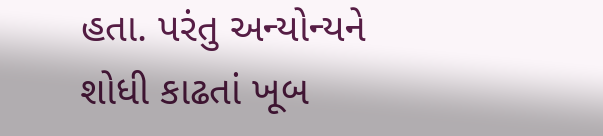હતા. પરંતુ અન્યોન્યને શોધી કાઢતાં ખૂબ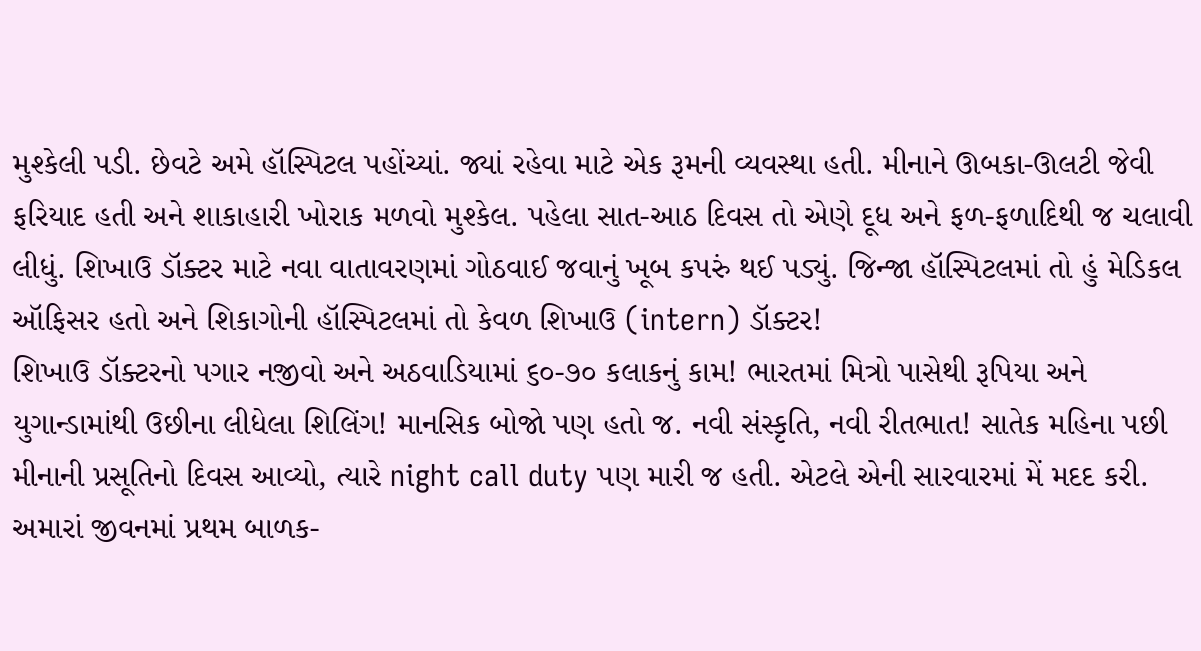મુશ્કેલી પડી. છેવટે અમે હૉસ્પિટલ પહોંચ્યાં. જ્યાં રહેવા માટે એક રૂમની વ્યવસ્થા હતી. મીનાને ઊબકા-ઊલટી જેવી ફરિયાદ હતી અને શાકાહારી ખોરાક મળવો મુશ્કેલ. પહેલા સાત-આઠ દિવસ તો એણે દૂધ અને ફળ-ફળાદિથી જ ચલાવી લીધું. શિખાઉ ડૉક્ટર માટે નવા વાતાવરણમાં ગોઠવાઈ જવાનું ખૂબ કપરું થઈ પડ્યું. જિન્જા હૉસ્પિટલમાં તો હું મેડિકલ ઑફિસર હતો અને શિકાગોની હૉસ્પિટલમાં તો કેવળ શિખાઉ (intern) ડૉક્ટર!
શિખાઉ ડૉક્ટરનો પગાર નજીવો અને અઠવાડિયામાં ૬૦-૭૦ કલાકનું કામ! ભારતમાં મિત્રો પાસેથી રૂપિયા અને યુગાન્ડામાંથી ઉછીના લીધેલા શિલિંગ! માનસિક બોજો પણ હતો જ. નવી સંસ્કૃતિ, નવી રીતભાત! સાતેક મહિના પછી મીનાની પ્રસૂતિનો દિવસ આવ્યો, ત્યારે night call duty પણ મારી જ હતી. એટલે એની સારવારમાં મેં મદદ કરી. અમારાં જીવનમાં પ્રથમ બાળક-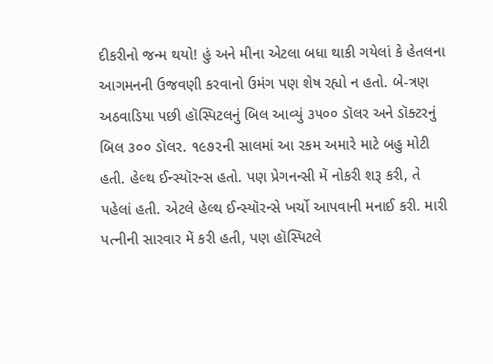દીકરીનો જન્મ થયો! હું અને મીના એટલા બધા થાકી ગયેલાં કે હેતલના આગમનની ઉજવણી કરવાનો ઉમંગ પણ શેષ રહ્યો ન હતો. બે-ત્રણ અઠવાડિયા પછી હૉસ્પિટલનું બિલ આવ્યું ૩૫૦૦ ડૉલર અને ડૉક્ટરનું બિલ ૩૦૦ ડૉલર. ૧૯૭૨ની સાલમાં આ રકમ અમારે માટે બહુ મોટી હતી. હેલ્થ ઈન્સ્યૉરન્સ હતો. પણ પ્રેગનન્સી મેં નોકરી શરૂ કરી, તે પહેલાં હતી. એટલે હેલ્થ ઈન્સ્યૉરન્સે ખર્ચો આપવાની મનાઈ કરી. મારી પત્નીની સારવાર મેં કરી હતી, પણ હૉસ્પિટલે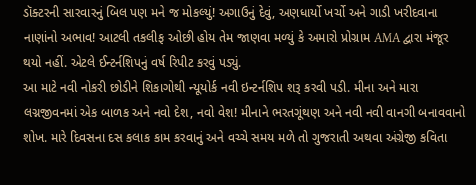ડૉક્ટરની સારવારનું બિલ પણ મને જ મોકલ્યું! અગાઉનું દેવું, અણધાર્યો ખર્ચો અને ગાડી ખરીદવાના નાણાંનો અભાવ! આટલી તકલીફ ઓછી હોય તેમ જાણવા મળ્યું કે અમારો પ્રોગ્રામ AMA દ્વારા મંજૂર થયો નહીં. એટલે ઈન્ટર્નશિપનું વર્ષ રિપીટ કરવું પડ્યું.
આ માટે નવી નોકરી છોડીને શિકાગોથી ન્યૂયોર્ક નવી ઇન્ટર્નશિપ શરૂ કરવી પડી. મીના અને મારા લગ્નજીવનમાં એક બાળક અને નવો દેશ, નવો વેશ! મીનાને ભરતગૂંથણ અને નવી નવી વાનગી બનાવવાનો શોખ. મારે દિવસના દસ કલાક કામ કરવાનું અને વચ્ચે સમય મળે તો ગુજરાતી અથવા અંગ્રેજી કવિતા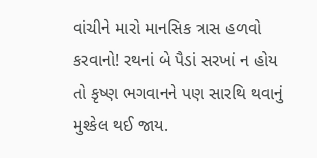વાંચીને મારો માનસિક ત્રાસ હળવો કરવાનો! રથનાં બે પૈડાં સરખાં ન હોય તો કૃષ્ણ ભગવાનને પણ સારથિ થવાનું મુશ્કેલ થઈ જાય.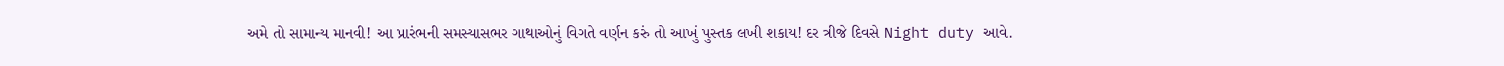અમે તો સામાન્ય માનવી! આ પ્રારંભની સમસ્યાસભર ગાથાઓનું વિગતે વર્ણન કરું તો આખું પુસ્તક લખી શકાય! દર ત્રીજે દિવસે Night duty આવે.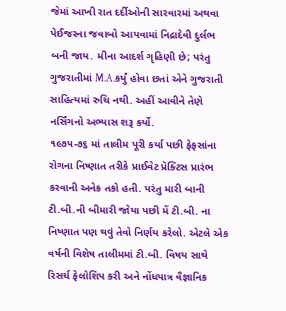જેમાં આખી રાત દર્દીઓની સારવારમાં અથવા પેઈજરના જવાબો આપવામાં નિદ્રાદેવી દુર્લભ બની જાય. મીના આદર્શ ગૃહિણી છે; પરંતુ ગુજરાતીમાં M.A.કર્યું હોવા છતાં એને ગુજરાતી સાહિત્યમાં રુચિ નથી. અહીં આવીને તેણે નર્સિંગનો અભ્યાસ શરૂ કર્યો.
૧૯૭૫-૭૬ માં તાલીમ પૂરી કર્યા પછી ફેફસાંના રોગના નિષ્ણાત તરીકે પ્રાઈવેટ પ્રૅક્ટિસ પ્રારંભ કરવાની અનેક તકો હતી. પરંતુ મારી બાની ટી.બી.ની બીમારી જોયા પછી મેં ટી.બી. ના નિષ્ણાત પણ થવું તેવો નિર્ણય કરેલો. એટલે એક વર્ષની વિશેષ તાલીમમાં ટી.બી. વિષય સાથે રિસર્ચ ફેલોશિપ કરી અને નોંધપાત્ર વૈજ્ઞાનિક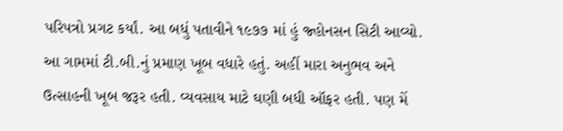પરિપત્રો પ્રગટ કર્યાં. આ બધું પતાવીને ૧૯૭૭ માં હું જ્હોનસન સિટી આવ્યો. આ ગામમાં ટી.બી.નું પ્રમાણ ખૂબ વધારે હતું. અહીં મારા અનુભવ અને ઉત્સાહની ખૂબ જરૂર હતી. વ્યવસાય માટે ઘણી બધી ઑફર હતી. પણ મેં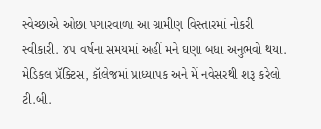સ્વેચ્છાએ ઓછા પગારવાળા આ ગ્રામીણ વિસ્તારમાં નોકરી સ્વીકારી. ૪૫ વર્ષના સમયમાં અહીં મને ઘણા બધા અનુભવો થયા. મેડિકલ પ્રૅક્ટિસ, કૉલેજમાં પ્રાધ્યાપક અને મેં નવેસરથી શરૂ કરેલો ટી.બી.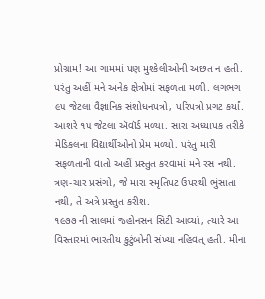પ્રોગ્રામ! આ ગામમાં પણ મુશ્કેલીઓની અછત ન હતી. પરંતુ અહીં મને અનેક ક્ષેત્રોમાં સફળતા મળી. લગભગ ૯૫ જેટલા વૈજ્ઞાનિક સંશોધનપત્રો, પરિપત્રો પ્રગટ કર્યાં. આશરે ૧૫ જેટલા ઍવૉર્ડ મળ્યા. સારા અધ્યાપક તરીકે મેડિકલના વિદ્યાર્થીઓનો પ્રેમ મળ્યો. પરંતુ મારી સફળતાની વાતો અહીં પ્રસ્તુત કરવામાં મને રસ નથી. ત્રણ-ચાર પ્રસંગો, જે મારા સ્મૃતિપટ ઉપરથી ભુંસાતા નથી, તે અત્રે પ્રસ્તુત કરીશ.
૧૯૭૭ ની સાલમાં જ્હોનસન સિટી આવ્યાં, ત્યારે આ વિસ્તારમાં ભારતીય કુટુંબોની સંખ્યા નહિવત્ હતી. મીના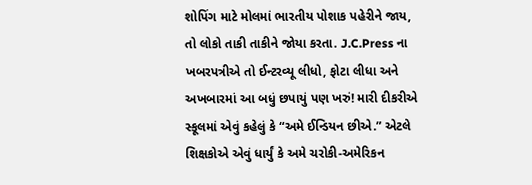શોપિંગ માટે મોલમાં ભારતીય પોશાક પહેરીને જાય, તો લોકો તાકી તાકીને જોયા કરતા. J.C.Press ના ખબરપત્રીએ તો ઈન્ટરવ્યૂ લીધો, ફોટા લીધા અને અખબારમાં આ બધું છપાયું પણ ખરું! મારી દીકરીએ સ્કૂલમાં એવું કહેલું કે “અમે ઈન્ડિયન છીએ.” એટલે શિક્ષકોએ એવું ધાર્યું કે અમે ચરોકી-અમેરિકન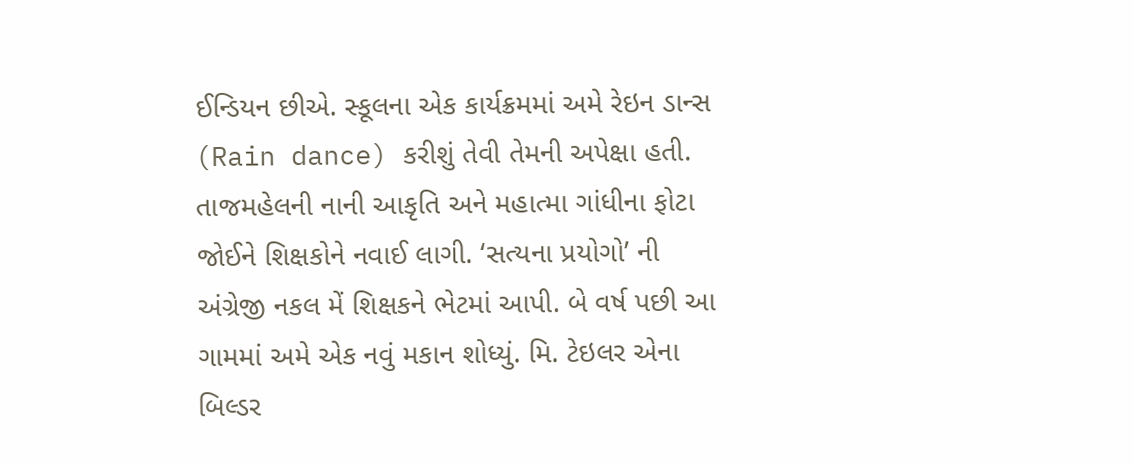ઈન્ડિયન છીએ. સ્કૂલના એક કાર્યક્રમમાં અમે રેઇન ડાન્સ (Rain dance) કરીશું તેવી તેમની અપેક્ષા હતી. તાજમહેલની નાની આકૃતિ અને મહાત્મા ગાંધીના ફોટા જોઈને શિક્ષકોને નવાઈ લાગી. ‘સત્યના પ્રયોગો’ ની અંગ્રેજી નકલ મેં શિક્ષકને ભેટમાં આપી. બે વર્ષ પછી આ ગામમાં અમે એક નવું મકાન શોધ્યું. મિ. ટેઇલર એના બિલ્ડર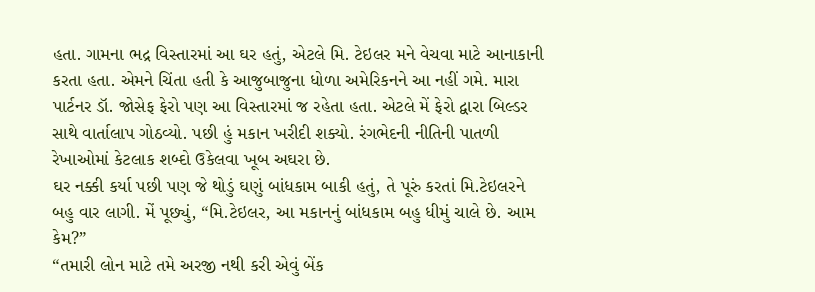હતા. ગામના ભદ્ર વિસ્તારમાં આ ઘર હતું, એટલે મિ. ટેઇલર મને વેચવા માટે આનાકાની કરતા હતા. એમને ચિંતા હતી કે આજુબાજુના ધોળા અમેરિકનને આ નહીં ગમે. મારા પાર્ટનર ડૉ. જોસેફ ફેરો પણ આ વિસ્તારમાં જ રહેતા હતા. એટલે મેં ફેરો દ્વારા બિલ્ડર સાથે વાર્તાલાપ ગોઠવ્યો. પછી હું મકાન ખરીદી શક્યો. રંગભેદની નીતિની પાતળી રેખાઓમાં કેટલાક શબ્દો ઉકેલવા ખૂબ અઘરા છે.
ઘર નક્કી કર્યા પછી પણ જે થોડું ઘણું બાંધકામ બાકી હતું, તે પૂરું કરતાં મિ.ટેઇલરને બહુ વાર લાગી. મેં પૂછ્યું, “મિ.ટેઇલર, આ મકાનનું બાંધકામ બહુ ધીમું ચાલે છે. આમ કેમ?”
“તમારી લોન માટે તમે અરજી નથી કરી એવું બેંક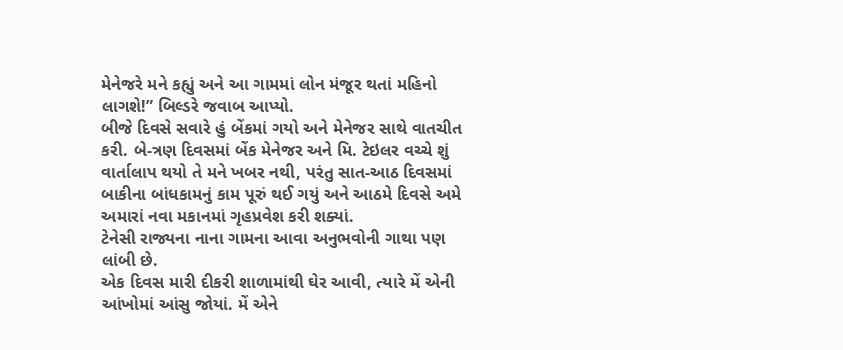મેનેજરે મને કહ્યું અને આ ગામમાં લોન મંજૂર થતાં મહિનો લાગશે!” બિલ્ડરે જવાબ આપ્યો.
બીજે દિવસે સવારે હું બેંકમાં ગયો અને મેનેજર સાથે વાતચીત કરી. બે-ત્રણ દિવસમાં બેંક મેનેજર અને મિ. ટેઇલર વચ્ચે શું વાર્તાલાપ થયો તે મને ખબર નથી, પરંતુ સાત-આઠ દિવસમાં બાકીના બાંધકામનું કામ પૂરું થઈ ગયું અને આઠમે દિવસે અમે અમારાં નવા મકાનમાં ગૃહપ્રવેશ કરી શક્યાં.
ટેનેસી રાજ્યના નાના ગામના આવા અનુભવોની ગાથા પણ લાંબી છે.
એક દિવસ મારી દીકરી શાળામાંથી ઘેર આવી, ત્યારે મેં એની આંખોમાં આંસુ જોયાં. મેં એને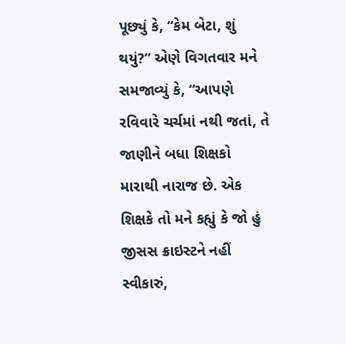પૂછ્યું કે, “કેમ બેટા, શું થયું?” એણે વિગતવાર મને સમજાવ્યું કે, “આપણે રવિવારે ચર્ચમાં નથી જતાં, તે જાણીને બધા શિક્ષકો મારાથી નારાજ છે. એક શિક્ષકે તો મને કહ્યું કે જો હું જીસસ ક્રાઇસ્ટને નહીં સ્વીકારું,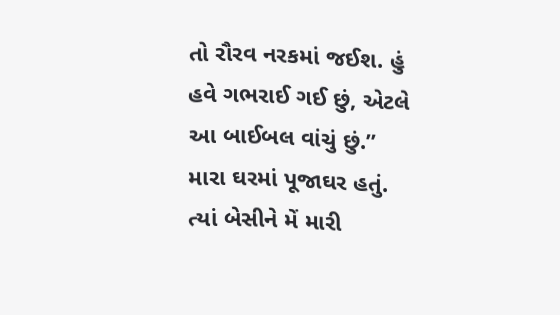તો રૌરવ નરકમાં જઈશ. હું હવે ગભરાઈ ગઈ છું, એટલે આ બાઈબલ વાંચું છું.”
મારા ઘરમાં પૂજાઘર હતું. ત્યાં બેસીને મેં મારી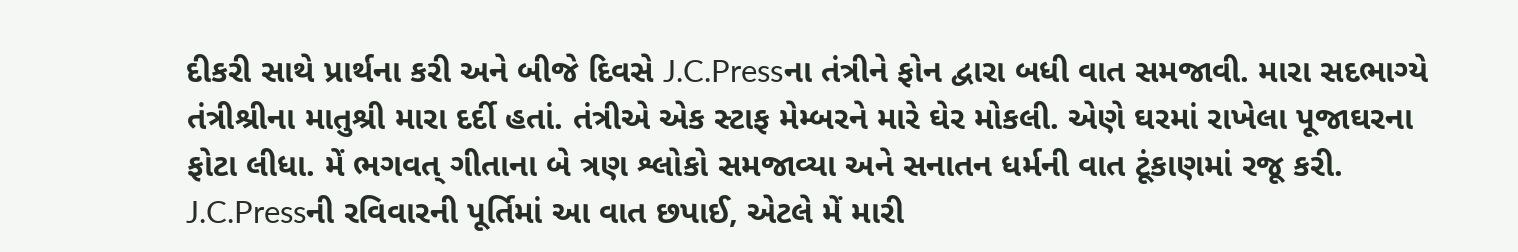દીકરી સાથે પ્રાર્થના કરી અને બીજે દિવસે J.C.Pressના તંત્રીને ફોન દ્વારા બધી વાત સમજાવી. મારા સદભાગ્યે તંત્રીશ્રીના માતુશ્રી મારા દર્દી હતાં. તંત્રીએ એક સ્ટાફ મેમ્બરને મારે ઘેર મોકલી. એણે ઘરમાં રાખેલા પૂજાઘરના ફોટા લીધા. મેં ભગવત્ ગીતાના બે ત્રણ શ્લોકો સમજાવ્યા અને સનાતન ધર્મની વાત ટૂંકાણમાં રજૂ કરી. J.C.Pressની રવિવારની પૂર્તિમાં આ વાત છપાઈ, એટલે મેં મારી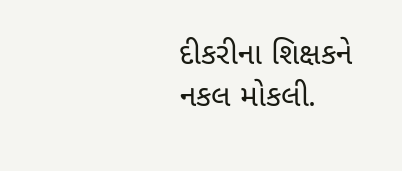દીકરીના શિક્ષકને નકલ મોકલી.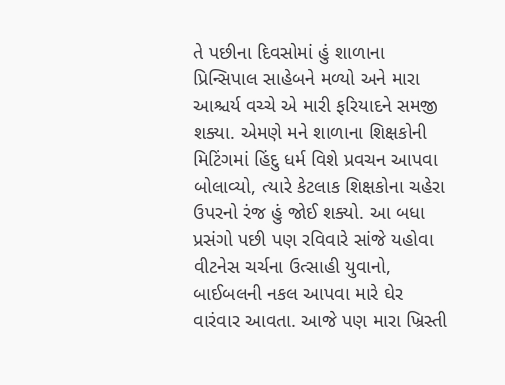તે પછીના દિવસોમાં હું શાળાના પ્રિન્સિપાલ સાહેબને મળ્યો અને મારા આશ્ચર્ય વચ્ચે એ મારી ફરિયાદને સમજી શક્યા. એમણે મને શાળાના શિક્ષકોની મિટિંગમાં હિંદુ ધર્મ વિશે પ્રવચન આપવા બોલાવ્યો, ત્યારે કેટલાક શિક્ષકોના ચહેરા ઉપરનો રંજ હું જોઈ શક્યો. આ બધા પ્રસંગો પછી પણ રવિવારે સાંજે યહોવા વીટનેસ ચર્ચના ઉત્સાહી યુવાનો, બાઈબલની નકલ આપવા મારે ઘેર વારંવાર આવતા. આજે પણ મારા ખ્રિસ્તી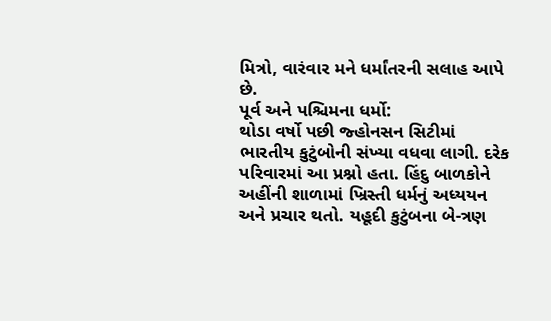મિત્રો, વારંવાર મને ધર્માંતરની સલાહ આપે છે.
પૂર્વ અને પશ્ચિમના ધર્મો:
થોડા વર્ષો પછી જ્હોનસન સિટીમાં ભારતીય કુટુંબોની સંખ્યા વધવા લાગી. દરેક પરિવારમાં આ પ્રશ્નો હતા. હિંદુ બાળકોને અહીંની શાળામાં ખ્રિસ્તી ધર્મનું અધ્યયન અને પ્રચાર થતો. યહૂદી કુટુંબના બે-ત્રણ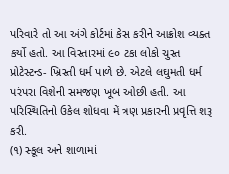પરિવારે તો આ અંગે કોર્ટમાં કેસ કરીને આક્રોશ વ્યક્ત કર્યો હતો. આ વિસ્તારમાં ૯૦ ટકા લોકો ચુસ્ત પ્રોટેસ્ટન્ડ- ખ્રિસ્તી ધર્મ પાળે છે. એટલે લઘુમતી ધર્મ પરંપરા વિશેની સમજણ ખૂબ ઓછી હતી. આ પરિસ્થિતિનો ઉકેલ શોધવા મેં ત્રણ પ્રકારની પ્રવૃત્તિ શરૂ કરી.
(૧) સ્કૂલ અને શાળામાં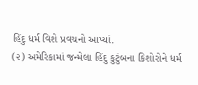હિંદુ ધર્મ વિશે પ્રવચનો આપ્યાં.
(૨) અમેરિકામાં જન્મેલા હિંદુ કુટુંબના કિશોરોને ધર્મ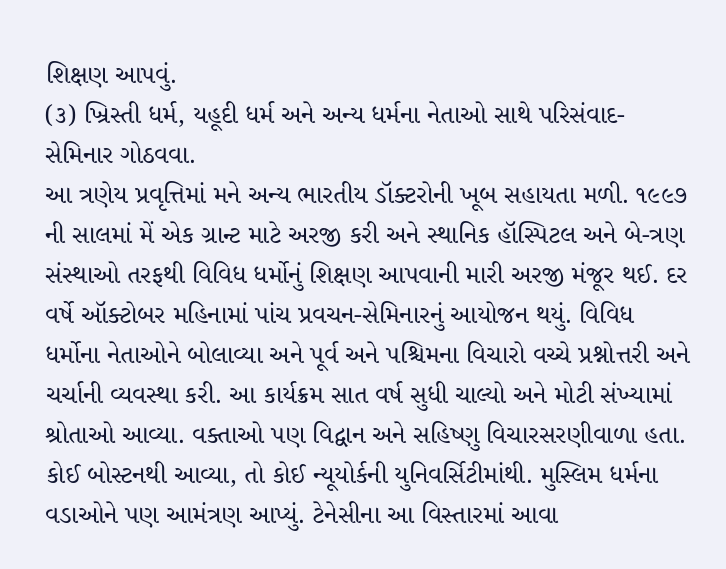શિક્ષણ આપવું.
(૩) ખ્રિસ્તી ધર્મ, યહૂદી ધર્મ અને અન્ય ધર્મના નેતાઓ સાથે પરિસંવાદ- સેમિનાર ગોઠવવા.
આ ત્રણેય પ્રવૃત્તિમાં મને અન્ય ભારતીય ડૉક્ટરોની ખૂબ સહાયતા મળી. ૧૯૯૭ ની સાલમાં મેં એક ગ્રાન્ટ માટે અરજી કરી અને સ્થાનિક હૉસ્પિટલ અને બે-ત્રણ સંસ્થાઓ તરફથી વિવિધ ધર્મોનું શિક્ષણ આપવાની મારી અરજી મંજૂર થઈ. દર વર્ષે ઑક્ટોબર મહિનામાં પાંચ પ્રવચન-સેમિનારનું આયોજન થયું. વિવિધ ધર્મોના નેતાઓને બોલાવ્યા અને પૂર્વ અને પશ્ચિમના વિચારો વચ્ચે પ્રશ્નોત્તરી અને ચર્ચાની વ્યવસ્થા કરી. આ કાર્યક્રમ સાત વર્ષ સુધી ચાલ્યો અને મોટી સંખ્યામાં શ્રોતાઓ આવ્યા. વક્તાઓ પણ વિદ્વાન અને સહિષ્ણુ વિચારસરણીવાળા હતા. કોઈ બોસ્ટનથી આવ્યા, તો કોઈ ન્યૂયોર્કની યુનિવર્સિટીમાંથી. મુસ્લિમ ધર્મના વડાઓને પણ આમંત્રણ આપ્યું. ટેનેસીના આ વિસ્તારમાં આવા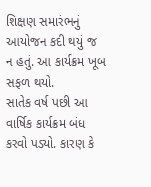શિક્ષણ સમારંભનું આયોજન કદી થયું જ ન હતું. આ કાર્યક્રમ ખૂબ સફળ થયો.
સાતેક વર્ષ પછી આ વાર્ષિક કાર્યક્રમ બંધ કરવો પડ્યો. કારણ કે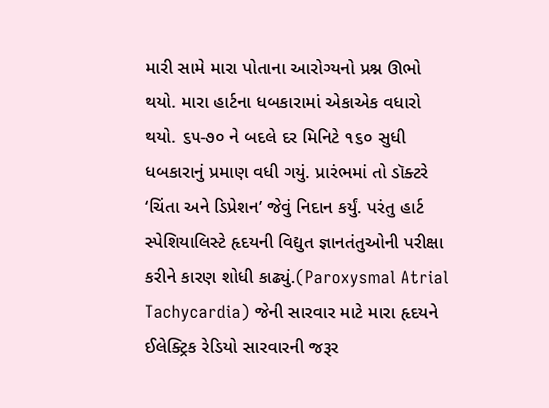મારી સામે મારા પોતાના આરોગ્યનો પ્રશ્ન ઊભો થયો. મારા હાર્ટના ધબકારામાં એકાએક વધારો થયો. ૬૫-૭૦ ને બદલે દર મિનિટે ૧૬૦ સુધી ધબકારાનું પ્રમાણ વધી ગયું. પ્રારંભમાં તો ડૉક્ટરે ‘ચિંતા અને ડિપ્રેશન’ જેવું નિદાન કર્યું. પરંતુ હાર્ટ સ્પેશિયાલિસ્ટે હૃદયની વિદ્યુત જ્ઞાનતંતુઓની પરીક્ષા કરીને કારણ શોધી કાઢ્યું.(Paroxysmal Atrial Tachycardia) જેની સારવાર માટે મારા હૃદયને ઈલેક્ટ્રિક રેડિયો સારવારની જરૂર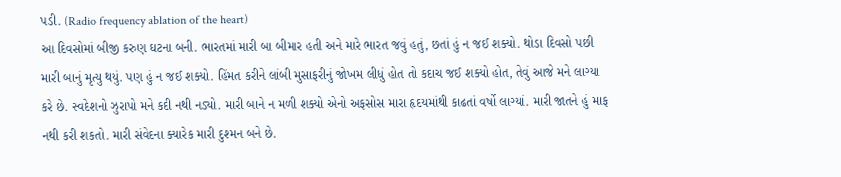પડી. (Radio frequency ablation of the heart)
આ દિવસોમાં બીજી કરુણ ઘટના બની. ભારતમાં મારી બા બીમાર હતી અને મારે ભારત જવું હતું, છતાં હું ન જઈ શક્યો. થોડા દિવસો પછી મારી બાનું મૃત્યુ થયું. પણ હું ન જઈ શક્યો. હિંમત કરીને લાંબી મુસાફરીનું જોખમ લીધું હોત તો કદાચ જઈ શક્યો હોત, તેવું આજે મને લાગ્યા કરે છે. સ્વદેશનો ઝુરાપો મને કદી નથી નડ્યો. મારી બાને ન મળી શક્યો એનો અફસોસ મારા હૃદયમાંથી કાઢતાં વર્ષો લાગ્યાં. મારી જાતને હું માફ નથી કરી શકતો. મારી સંવેદના ક્યારેક મારી દુશ્મન બને છે.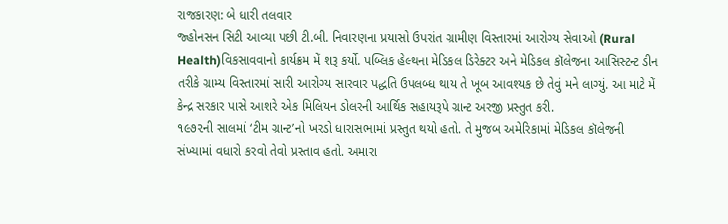રાજકારણ: બે ધારી તલવાર
જ્હોનસન સિટી આવ્યા પછી ટી.બી. નિવારણના પ્રયાસો ઉપરાંત ગ્રામીણ વિસ્તારમાં આરોગ્ય સેવાઓ (Rural Health)વિકસાવવાનો કાર્યક્રમ મેં શરૂ કર્યો. પબ્લિક હેલ્થના મેડિકલ ડિરેક્ટર અને મેડિકલ કૉલેજના આસિસ્ટન્ટ ડીન તરીકે ગ્રામ્ય વિસ્તારમાં સારી આરોગ્ય સારવાર પદ્ધતિ ઉપલબ્ધ થાય તે ખૂબ આવશ્યક છે તેવું મને લાગ્યું. આ માટે મેં કેન્દ્ર સરકાર પાસે આશરે એક મિલિયન ડોલરની આર્થિક સહાયરૂપે ગ્રાન્ટ અરજી પ્રસ્તુત કરી.
૧૯૭૨ની સાલમાં ‘ટીમ ગ્રાન્ટ’નો ખરડો ધારાસભામાં પ્રસ્તુત થયો હતો. તે મુજબ અમેરિકામાં મેડિકલ કૉલેજની સંખ્યામાં વધારો કરવો તેવો પ્રસ્તાવ હતો. અમારા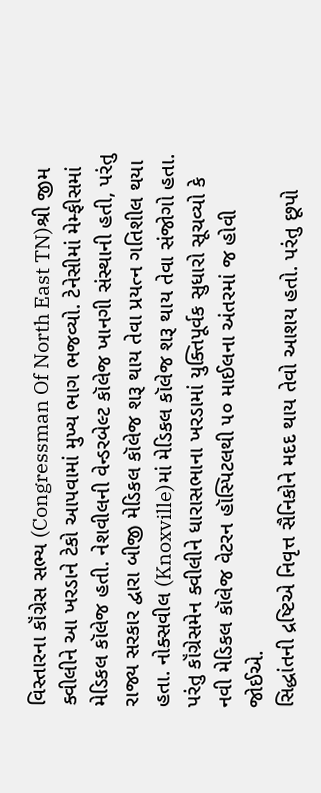વિસ્તારના કૉંગ્રેસ સભ્ય (Congressman Of North East TN)શ્રી જીમ ક્વીલીને આ ખરડાને ટેકો આપવામાં મુખ્ય ભાગ ભજવ્યો. ટેનેસીમાં મેમ્ફીસમાં મેડિકલ કૉલેજ હતી. નેશવીલની વેન્ડરબેલ્ટ કૉલેજ ખાનગી સંસ્થાની હતી, પરંતુ રાજ્ય સરકાર દ્વારા બીજી મેડિકલ કૉલેજ શરૂ થાય તેવા પ્રયત્ન ગતિશીલ થયા હતા. નોક્સવીલ (Knoxville)માં મેડિકલ કૉલેજ શરૂ થાય તેવા સંજોગો હતા. પરંતુ કૉંગ્રેસમેન ક્વીલીને ધારાસભાના ખરડામાં યુક્તિપૂર્વક સુધારો સૂચવ્યો કે નવી મેડિકલ કૉલેજ વેટરન હૉસ્પિટલથી ૫૦ માઈલના અંતરમાં જ હોવી જોઈએ.
સિદ્ધાંતની દ્રષ્ટિએ નિવૃત્ત સૈનિકોને મદદ થાય તેવો આશય હતો. પરંતુ છૂપો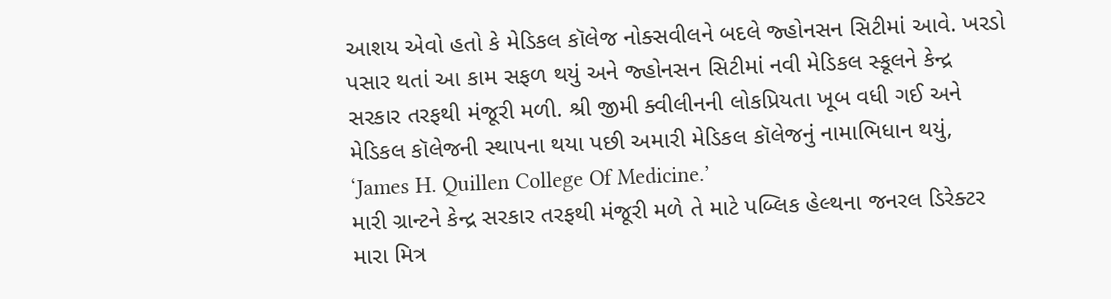આશય એવો હતો કે મેડિકલ કૉલેજ નોક્સવીલને બદલે જ્હોનસન સિટીમાં આવે. ખરડો પસાર થતાં આ કામ સફળ થયું અને જ્હોનસન સિટીમાં નવી મેડિકલ સ્કૂલને કેન્દ્ર સરકાર તરફથી મંજૂરી મળી. શ્રી જીમી ક્વીલીનની લોકપ્રિયતા ખૂબ વધી ગઈ અને મેડિકલ કૉલેજની સ્થાપના થયા પછી અમારી મેડિકલ કૉલેજનું નામાભિધાન થયું, ‘James H. Quillen College Of Medicine.’
મારી ગ્રાન્ટને કેન્દ્ર સરકાર તરફથી મંજૂરી મળે તે માટે પબ્લિક હેલ્થના જનરલ ડિરેક્ટર મારા મિત્ર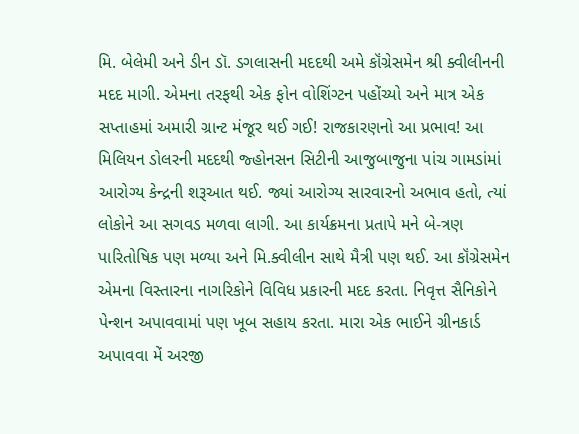મિ. બેલેમી અને ડીન ડૉ. ડગલાસની મદદથી અમે કૉંગ્રેસમેન શ્રી ક્વીલીનની મદદ માગી. એમના તરફથી એક ફોન વોશિંગ્ટન પહોંચ્યો અને માત્ર એક સપ્તાહમાં અમારી ગ્રાન્ટ મંજૂર થઈ ગઈ! રાજકારણનો આ પ્રભાવ! આ મિલિયન ડોલરની મદદથી જ્હોનસન સિટીની આજુબાજુના પાંચ ગામડાંમાં આરોગ્ય કેન્દ્રની શરૂઆત થઈ. જ્યાં આરોગ્ય સારવારનો અભાવ હતો, ત્યાં લોકોને આ સગવડ મળવા લાગી. આ કાર્યક્રમના પ્રતાપે મને બે-ત્રણ પારિતોષિક પણ મળ્યા અને મિ.ક્વીલીન સાથે મૈત્રી પણ થઈ. આ કૉંગ્રેસમેન એમના વિસ્તારના નાગરિકોને વિવિધ પ્રકારની મદદ કરતા. નિવૃત્ત સૈનિકોને પેન્શન અપાવવામાં પણ ખૂબ સહાય કરતા. મારા એક ભાઈને ગ્રીનકાર્ડ અપાવવા મેં અરજી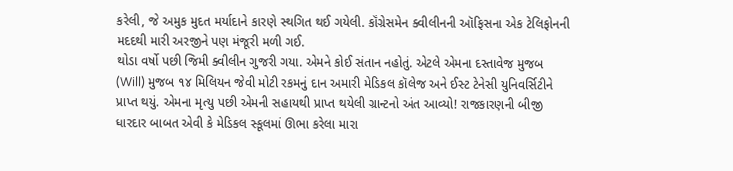કરેલી, જે અમુક મુદત મર્યાદાને કારણે સ્થગિત થઈ ગયેલી. કૉંગ્રેસમેન ક્વીલીનની ઑફિસના એક ટેલિફોનની મદદથી મારી અરજીને પણ મંજૂરી મળી ગઈ.
થોડા વર્ષો પછી જિમી ક્વીલીન ગુજરી ગયા. એમને કોઈ સંતાન નહોતું. એટલે એમના દસ્તાવેજ મુજબ (Will) મુજબ ૧૪ મિલિયન જેવી મોટી રકમનું દાન અમારી મેડિકલ કૉલેજ અને ઈસ્ટ ટેનેસી યુનિવર્સિટીને પ્રાપ્ત થયું. એમના મૃત્યુ પછી એમની સહાયથી પ્રાપ્ત થયેલી ગ્રાન્ટનો અંત આવ્યો! રાજકારણની બીજી ધારદાર બાબત એવી કે મેડિકલ સ્કૂલમાં ઊભા કરેલા મારા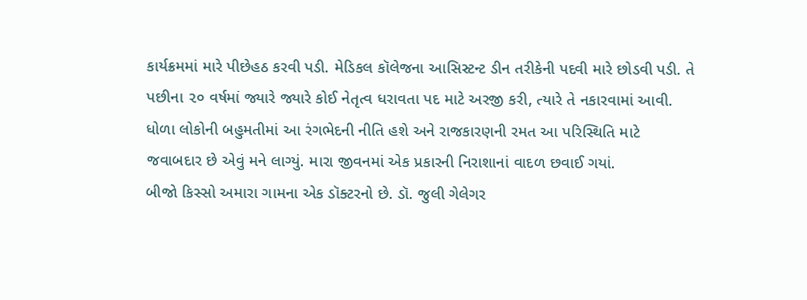કાર્યક્રમમાં મારે પીછેહઠ કરવી પડી. મેડિકલ કૉલેજના આસિસ્ટન્ટ ડીન તરીકેની પદવી મારે છોડવી પડી. તે પછીના ૨૦ વર્ષમાં જ્યારે જ્યારે કોઈ નેતૃત્વ ધરાવતા પદ માટે અરજી કરી, ત્યારે તે નકારવામાં આવી. ધોળા લોકોની બહુમતીમાં આ રંગભેદની નીતિ હશે અને રાજકારણની રમત આ પરિસ્થિતિ માટે જવાબદાર છે એવું મને લાગ્યું. મારા જીવનમાં એક પ્રકારની નિરાશાનાં વાદળ છવાઈ ગયાં.
બીજો કિસ્સો અમારા ગામના એક ડૉક્ટરનો છે. ડૉ. જુલી ગેલેગર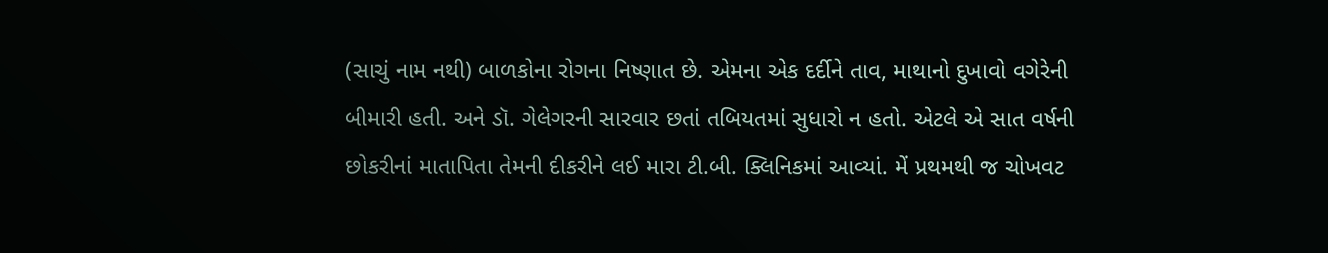(સાચું નામ નથી) બાળકોના રોગના નિષ્ણાત છે. એમના એક દર્દીને તાવ, માથાનો દુખાવો વગેરેની બીમારી હતી. અને ડૉ. ગેલેગરની સારવાર છતાં તબિયતમાં સુધારો ન હતો. એટલે એ સાત વર્ષની છોકરીનાં માતાપિતા તેમની દીકરીને લઈ મારા ટી.બી. ક્લિનિકમાં આવ્યાં. મેં પ્રથમથી જ ચોખવટ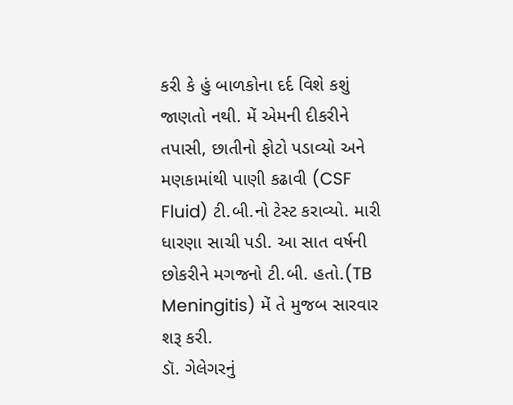કરી કે હું બાળકોના દર્દ વિશે કશું જાણતો નથી. મેં એમની દીકરીને તપાસી, છાતીનો ફોટો પડાવ્યો અને મણકામાંથી પાણી કઢાવી (CSF Fluid) ટી.બી.નો ટેસ્ટ કરાવ્યો. મારી ધારણા સાચી પડી. આ સાત વર્ષની છોકરીને મગજનો ટી.બી. હતો.(TB Meningitis) મેં તે મુજબ સારવાર શરૂ કરી.
ડૉ. ગેલેગરનું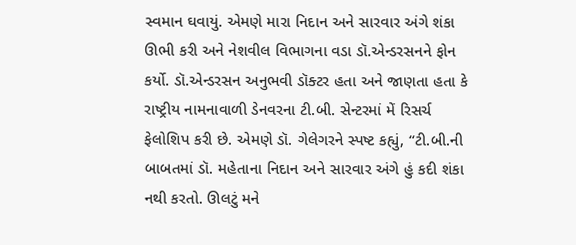સ્વમાન ઘવાયું. એમણે મારા નિદાન અને સારવાર અંગે શંકા ઊભી કરી અને નેશવીલ વિભાગના વડા ડૉ.એન્ડરસનને ફોન કર્યો. ડૉ.એન્ડરસન અનુભવી ડૉક્ટર હતા અને જાણતા હતા કે રાષ્ટ્રીય નામનાવાળી ડેનવરના ટી.બી. સેન્ટરમાં મેં રિસર્ચ ફેલોશિપ કરી છે. એમણે ડૉ. ગેલેગરને સ્પષ્ટ કહ્યું, “ટી.બી.ની બાબતમાં ડૉ. મહેતાના નિદાન અને સારવાર અંગે હું કદી શંકા નથી કરતો. ઊલટું મને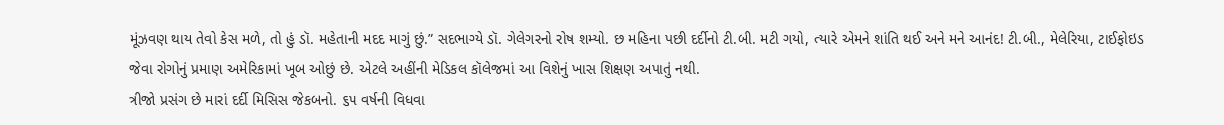મૂંઝવણ થાય તેવો કેસ મળે, તો હું ડૉ. મહેતાની મદદ માગું છું.” સદભાગ્યે ડૉ. ગેલેગરનો રોષ શમ્યો. છ મહિના પછી દર્દીનો ટી.બી. મટી ગયો, ત્યારે એમને શાંતિ થઈ અને મને આનંદ! ટી.બી., મેલેરિયા, ટાઈફોઇડ જેવા રોગોનું પ્રમાણ અમેરિકામાં ખૂબ ઓછું છે. એટલે અહીંની મેડિકલ કૉલેજમાં આ વિશેનું ખાસ શિક્ષણ અપાતું નથી.
ત્રીજો પ્રસંગ છે મારાં દર્દી મિસિસ જેકબનો. ૬૫ વર્ષની વિધવા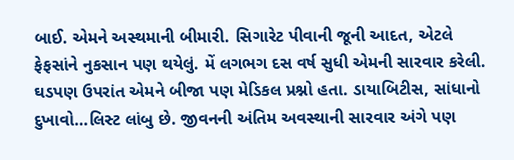બાઈ. એમને અસ્થમાની બીમારી. સિગારેટ પીવાની જૂની આદત, એટલે ફેફસાંને નુકસાન પણ થયેલું. મેં લગભગ દસ વર્ષ સુધી એમની સારવાર કરેલી. ઘડપણ ઉપરાંત એમને બીજા પણ મેડિકલ પ્રશ્નો હતા. ડાયાબિટીસ, સાંધાનો દુખાવો…લિસ્ટ લાંબુ છે. જીવનની અંતિમ અવસ્થાની સારવાર અંગે પણ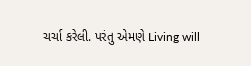ચર્ચા કરેલી. પરંતુ એમણે Living will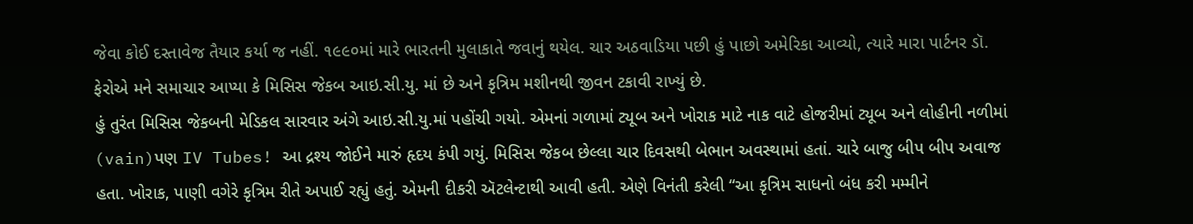જેવા કોઈ દસ્તાવેજ તૈયાર કર્યા જ નહીં. ૧૯૯૦માં મારે ભારતની મુલાકાતે જવાનું થયેલ. ચાર અઠવાડિયા પછી હું પાછો અમેરિકા આવ્યો, ત્યારે મારા પાર્ટનર ડૉ. ફેરોએ મને સમાચાર આપ્યા કે મિસિસ જેકબ આઇ.સી.યુ. માં છે અને કૃત્રિમ મશીનથી જીવન ટકાવી રાખ્યું છે.
હું તુરંત મિસિસ જેકબની મેડિકલ સારવાર અંગે આઇ.સી.યુ.માં પહોંચી ગયો. એમનાં ગળામાં ટ્યૂબ અને ખોરાક માટે નાક વાટે હોજરીમાં ટ્યૂબ અને લોહીની નળીમાં (vain)પણ IV Tubes! આ દ્રશ્ય જોઈને મારું હૃદય કંપી ગયું. મિસિસ જેકબ છેલ્લા ચાર દિવસથી બેભાન અવસ્થામાં હતાં. ચારે બાજુ બીપ બીપ અવાજ હતા. ખોરાક, પાણી વગેરે કૃત્રિમ રીતે અપાઈ રહ્યું હતું. એમની દીકરી ઍટલેન્ટાથી આવી હતી. એણે વિનંતી કરેલી “આ કૃત્રિમ સાધનો બંધ કરી મમ્મીને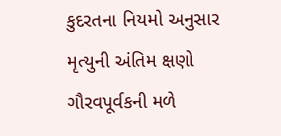કુદરતના નિયમો અનુસાર મૃત્યુની અંતિમ ક્ષણો ગૌરવપૂર્વકની મળે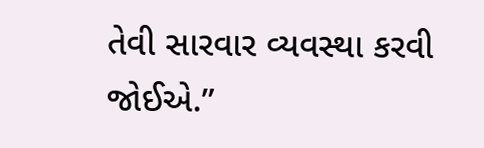તેવી સારવાર વ્યવસ્થા કરવી જોઈએ.”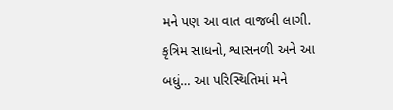મને પણ આ વાત વાજબી લાગી. કૃત્રિમ સાધનો, શ્વાસનળી અને આ બધું… આ પરિસ્થિતિમાં મને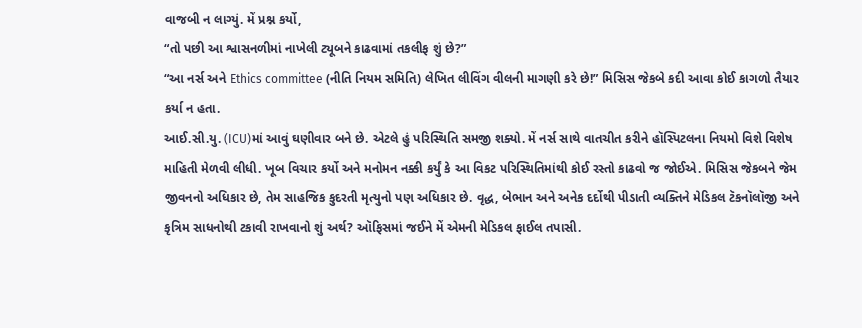વાજબી ન લાગ્યું. મેં પ્રશ્ન કર્યો,
“તો પછી આ શ્વાસનળીમાં નાખેલી ટ્યૂબને કાઢવામાં તકલીફ શું છે?”
“આ નર્સ અને Ethics committee (નીતિ નિયમ સમિતિ) લેખિત લીવિંગ વીલની માગણી કરે છે!” મિસિસ જેકબે કદી આવા કોઈ કાગળો તૈયાર કર્યા ન હતા.
આઈ.સી.યુ. (ICU)માં આવું ઘણીવાર બને છે. એટલે હું પરિસ્થિતિ સમજી શક્યો. મેં નર્સ સાથે વાતચીત કરીને હૉસ્પિટલના નિયમો વિશે વિશેષ માહિતી મેળવી લીધી. ખૂબ વિચાર કર્યો અને મનોમન નક્કી કર્યું કે આ વિકટ પરિસ્થિતિમાંથી કોઈ રસ્તો કાઢવો જ જોઈએ. મિસિસ જેકબને જેમ જીવનનો અધિકાર છે, તેમ સાહજિક કુદરતી મૃત્યુનો પણ અધિકાર છે. વૃદ્ધ, બેભાન અને અનેક દર્દોથી પીડાતી વ્યક્તિને મેડિકલ ટૅકનૉલૉજી અને કૃત્રિમ સાધનોથી ટકાવી રાખવાનો શું અર્થ? ઑફિસમાં જઈને મેં એમની મેડિકલ ફાઈલ તપાસી.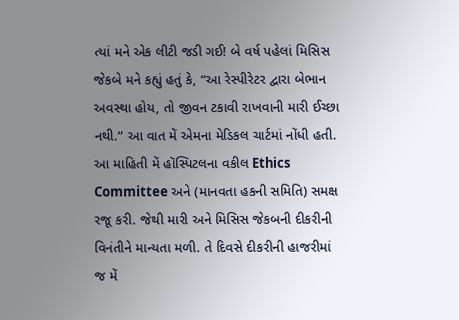ત્યાં મને એક લીટી જડી ગઈ! બે વર્ષ પહેલાં મિસિસ જેકબે મને કહ્યું હતું કે, “આ રેસ્પીરેટર દ્વારા બેભાન અવસ્થા હોય, તો જીવન ટકાવી રાખવાની મારી ઈચ્છા નથી.” આ વાત મેં એમના મેડિકલ ચાર્ટમાં નોંધી હતી. આ માહિતી મેં હૉસ્પિટલના વકીલ Ethics Committee અને (માનવતા હકની સમિતિ) સમક્ષ રજૂ કરી. જેથી મારી અને મિસિસ જેકબની દીકરીની વિનંતીને માન્યતા મળી. તે દિવસે દીકરીની હાજરીમાં જ મેં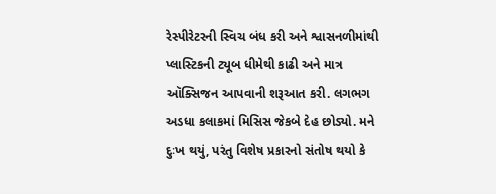રેસ્પીરેટરની સ્વિચ બંધ કરી અને શ્વાસનળીમાંથી પ્લાસ્ટિકની ટ્યૂબ ધીમેથી કાઢી અને માત્ર ઑક્સિજન આપવાની શરૂઆત કરી. લગભગ અડધા કલાકમાં મિસિસ જેકબે દેહ છોડ્યો. મને દુઃખ થયું, પરંતુ વિશેષ પ્રકારનો સંતોષ થયો કે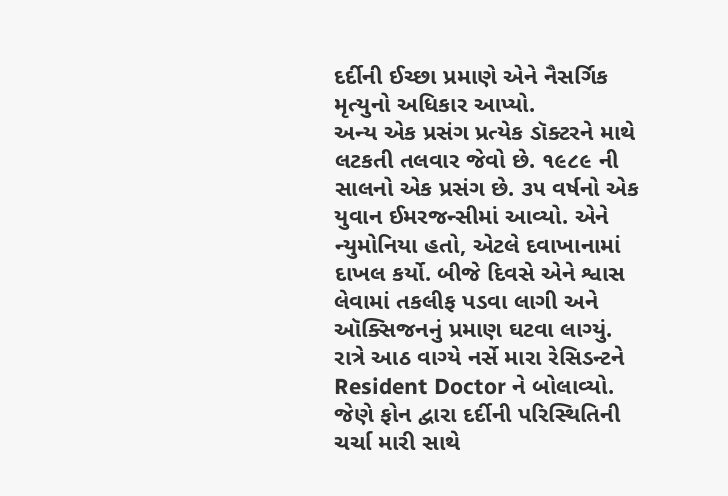દર્દીની ઈચ્છા પ્રમાણે એને નૈસર્ગિક મૃત્યુનો અધિકાર આપ્યો.
અન્ય એક પ્રસંગ પ્રત્યેક ડૉક્ટરને માથે લટકતી તલવાર જેવો છે. ૧૯૮૯ ની સાલનો એક પ્રસંગ છે. ૩૫ વર્ષનો એક યુવાન ઈમરજન્સીમાં આવ્યો. એને ન્યુમોનિયા હતો, એટલે દવાખાનામાં દાખલ કર્યો. બીજે દિવસે એને શ્વાસ લેવામાં તકલીફ પડવા લાગી અને ઑક્સિજનનું પ્રમાણ ઘટવા લાગ્યું. રાત્રે આઠ વાગ્યે નર્સે મારા રેસિડન્ટને Resident Doctor ને બોલાવ્યો. જેણે ફોન દ્વારા દર્દીની પરિસ્થિતિની ચર્ચા મારી સાથે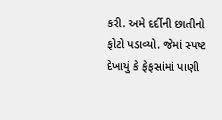કરી. અમે દર્દીની છાતીનો ફોટો પડાવ્યો. જેમાં સ્પષ્ટ દેખાયું કે ફેફસાંમાં પાણી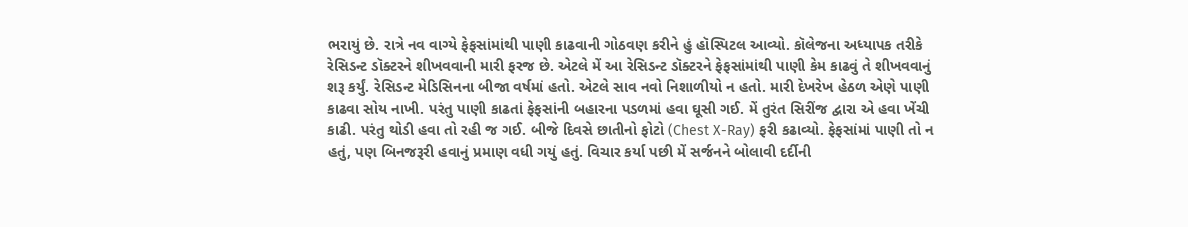ભરાયું છે. રાત્રે નવ વાગ્યે ફેફસાંમાંથી પાણી કાઢવાની ગોઠવણ કરીને હું હૉસ્પિટલ આવ્યો. કૉલેજના અધ્યાપક તરીકે રેસિડન્ટ ડૉક્ટરને શીખવવાની મારી ફરજ છે. એટલે મેં આ રેસિડન્ટ ડૉક્ટરને ફેફસાંમાંથી પાણી કેમ કાઢવું તે શીખવવાનું શરૂ કર્યું. રેસિડન્ટ મેડિસિનના બીજા વર્ષમાં હતો. એટલે સાવ નવો નિશાળીયો ન હતો. મારી દેખરેખ હેઠળ એણે પાણી કાઢવા સોય નાખી. પરંતુ પાણી કાઢતાં ફેફસાંની બહારના પડળમાં હવા ઘૂસી ગઈ. મેં તુરંત સિરીંજ દ્વારા એ હવા ખેંચી કાઢી. પરંતુ થોડી હવા તો રહી જ ગઈ. બીજે દિવસે છાતીનો ફોટો (Chest X-Ray) ફરી કઢાવ્યો. ફેફસાંમાં પાણી તો ન હતું, પણ બિનજરૂરી હવાનું પ્રમાણ વધી ગયું હતું. વિચાર કર્યા પછી મેં સર્જનને બોલાવી દર્દીની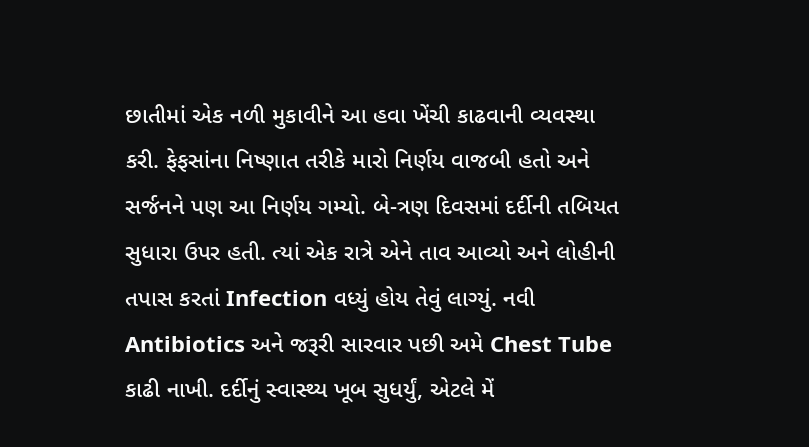છાતીમાં એક નળી મુકાવીને આ હવા ખેંચી કાઢવાની વ્યવસ્થા કરી. ફેફસાંના નિષ્ણાત તરીકે મારો નિર્ણય વાજબી હતો અને સર્જનને પણ આ નિર્ણય ગમ્યો. બે-ત્રણ દિવસમાં દર્દીની તબિયત સુધારા ઉપર હતી. ત્યાં એક રાત્રે એને તાવ આવ્યો અને લોહીની તપાસ કરતાં Infection વધ્યું હોય તેવું લાગ્યું. નવી Antibiotics અને જરૂરી સારવાર પછી અમે Chest Tube કાઢી નાખી. દર્દીનું સ્વાસ્થ્ય ખૂબ સુધર્યું, એટલે મેં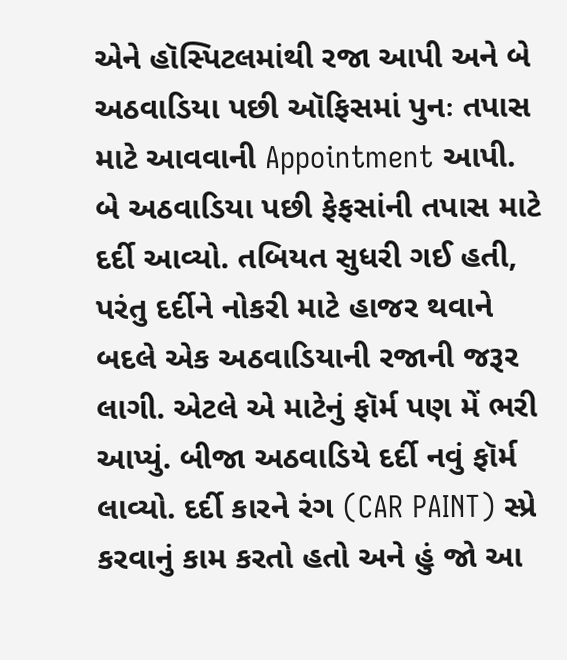એને હૉસ્પિટલમાંથી રજા આપી અને બે અઠવાડિયા પછી ઑફિસમાં પુનઃ તપાસ માટે આવવાની Appointment આપી.
બે અઠવાડિયા પછી ફેફસાંની તપાસ માટે દર્દી આવ્યો. તબિયત સુધરી ગઈ હતી, પરંતુ દર્દીને નોકરી માટે હાજર થવાને બદલે એક અઠવાડિયાની રજાની જરૂર લાગી. એટલે એ માટેનું ફૉર્મ પણ મેં ભરી આપ્યું. બીજા અઠવાડિયે દર્દી નવું ફૉર્મ લાવ્યો. દર્દી કારને રંગ (CAR PAINT) સ્પ્રે કરવાનું કામ કરતો હતો અને હું જો આ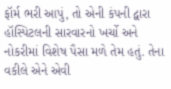ફૉર્મ ભરી આપું, તો એની કંપની દ્વારા હૉસ્પિટલની સારવારનો ખર્ચો અને નોકરીમાં વિશેષ પૈસા મળે તેમ હતું. તેના વકીલે એને એવી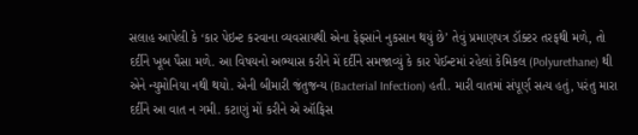સલાહ આપેલી કે ‘કાર પેઇન્ટ કરવાના વ્યવસાયથી એના ફેફસાંને નુકસાન થયું છે’ તેવું પ્રમાણપત્ર ડૉક્ટર તરફથી મળે, તો દર્દીને ખૂબ પૈસા મળે. આ વિષયનો અભ્યાસ કરીને મેં દર્દીને સમજાવ્યું કે કાર પેઈન્ટમાં રહેલાં કેમિકલ (Polyurethane) થી એને ન્યુમોનિયા નથી થયો. એની બીમારી જંતુજન્ય (Bacterial Infection) હતી. મારી વાતમાં સંપૂર્ણ સત્ય હતું, પરંતુ મારા દર્દીને આ વાત ન ગમી. કટાણું મોં કરીને એ ઑફિસ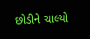છોડીને ચાલ્યો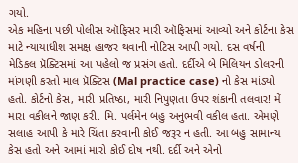ગયો.
એક મહિના પછી પોલીસ ઑફિસર મારી ઑફિસમાં આવ્યો અને કોર્ટના કેસ માટે ન્યાયાધીશ સમક્ષ હાજર થવાની નોટિસ આપી ગયો. દસ વર્ષની મેડિકલ પ્રૅક્ટિસમાં આ પહેલો જ પ્રસંગ હતો. દર્દીએ બે મિલિયન ડોલરની માંગણી કરતો માલ પ્રૅક્ટિસ (Mal practice case) નો કેસ માંડ્યો હતો. કોર્ટનો કેસ, મારી પ્રતિષ્ઠા, મારી નિપુણતા ઉપર શંકાની તલવાર! મેં મારા વકીલને જાણ કરી. મિ. પર્લમેન બહુ અનુભવી વકીલ હતા. એમણે સલાહ આપી કે મારે ચિંતા કરવાની કોઈ જરૂર ન હતી. આ બહુ સામાન્ય કેસ હતો અને આમાં મારો કોઈ દોષ નથી. દર્દી અને એનો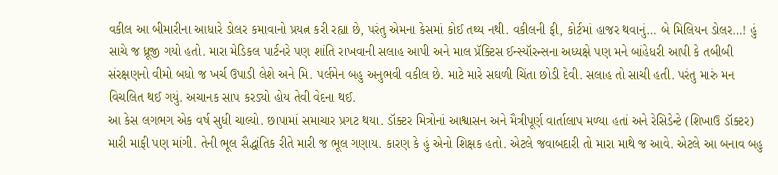વકીલ આ બીમારીના આધારે ડોલર કમાવાનો પ્રયત્ન કરી રહ્યા છે, પરંતુ એમના કેસમાં કોઈ તથ્ય નથી. વકીલની ફી, કોર્ટમાં હાજર થવાનું… બે મિલિયન ડોલર…! હું સાચે જ ધ્રૂજી ગયો હતો. મારા મેડિકલ પાર્ટનરે પણ શાંતિ રાખવાની સલાહ આપી અને માલ પ્રૅક્ટિસ ઈન્સ્યૉરન્સના અધ્યક્ષે પણ મને બાંહેધરી આપી કે તબીબી સંરક્ષણનો વીમો બધો જ ખર્ચ ઉપાડી લેશે અને મિ. પર્લમેન બહુ અનુભવી વકીલ છે. માટે મારે સઘળી ચિંતા છોડી દેવી. સલાહ તો સાચી હતી. પરંતુ મારું મન વિચલિત થઈ ગયું. અચાનક સાપ કરડ્યો હોય તેવી વેદના થઈ.
આ કેસ લગભગ એક વર્ષ સુધી ચાલ્યો. છાપામાં સમાચાર પ્રગટ થયા. ડૉક્ટર મિત્રોનાં આશ્વાસન અને મૈત્રીપૂર્ણ વાર્તાલાપ મળ્યા હતાં અને રેસિડેન્ટે (શિખાઉ ડૉક્ટર) મારી માફી પણ માંગી. તેની ભૂલ સૈદ્ધાંતિક રીતે મારી જ ભૂલ ગણાય. કારણ કે હું એનો શિક્ષક હતો. એટલે જવાબદારી તો મારા માથે જ આવે. એટલે આ બનાવ બહુ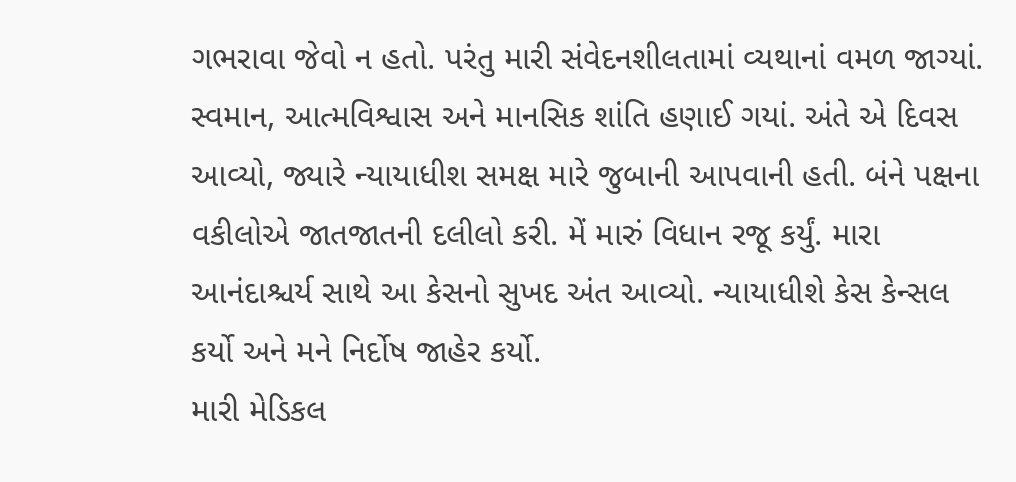ગભરાવા જેવો ન હતો. પરંતુ મારી સંવેદનશીલતામાં વ્યથાનાં વમળ જાગ્યાં. સ્વમાન, આત્મવિશ્વાસ અને માનસિક શાંતિ હણાઈ ગયાં. અંતે એ દિવસ આવ્યો, જ્યારે ન્યાયાધીશ સમક્ષ મારે જુબાની આપવાની હતી. બંને પક્ષના વકીલોએ જાતજાતની દલીલો કરી. મેં મારું વિધાન રજૂ કર્યું. મારા આનંદાશ્ચર્ય સાથે આ કેસનો સુખદ અંત આવ્યો. ન્યાયાધીશે કેસ કેન્સલ કર્યો અને મને નિર્દોષ જાહેર કર્યો.
મારી મેડિકલ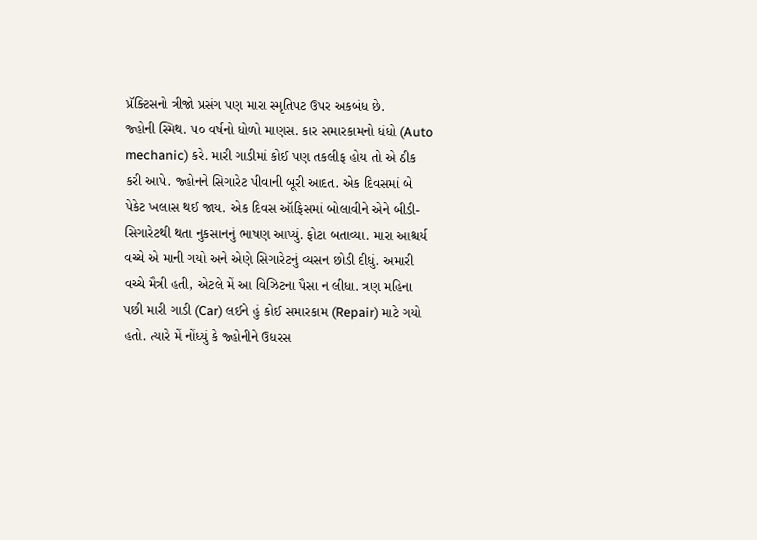પ્રૅક્ટિસનો ત્રીજો પ્રસંગ પણ મારા સ્મૃતિપટ ઉપર અકબંધ છે.
જ્હોની સ્મિથ. ૫૦ વર્ષનો ધોળો માણસ. કાર સમારકામનો ધંધો (Auto mechanic) કરે. મારી ગાડીમાં કોઈ પણ તકલીફ હોય તો એ ઠીક કરી આપે. જ્હોનને સિગારેટ પીવાની બૂરી આદત. એક દિવસમાં બે પેકેટ ખલાસ થઈ જાય. એક દિવસ ઑફિસમાં બોલાવીને એને બીડી-સિગારેટથી થતા નુકસાનનું ભાષણ આપ્યું. ફોટા બતાવ્યા. મારા આશ્ચર્ય વચ્ચે એ માની ગયો અને એણે સિગારેટનું વ્યસન છોડી દીધું. અમારી વચ્ચે મૈત્રી હતી, એટલે મેં આ વિઝિટના પૈસા ન લીધા. ત્રણ મહિના પછી મારી ગાડી (Car) લઈને હું કોઈ સમારકામ (Repair) માટે ગયો હતો. ત્યારે મેં નોંધ્યું કે જ્હોનીને ઉધરસ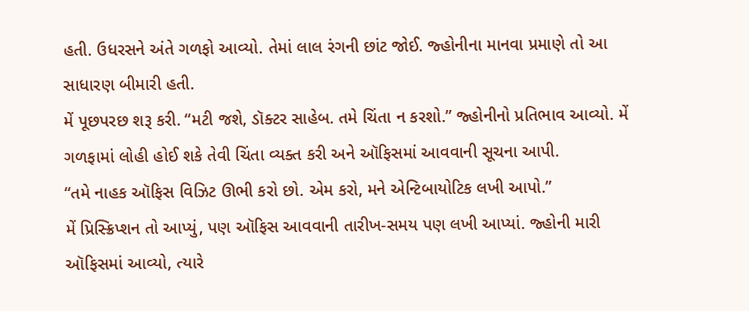હતી. ઉધરસને અંતે ગળફો આવ્યો. તેમાં લાલ રંગની છાંટ જોઈ. જ્હોનીના માનવા પ્રમાણે તો આ સાધારણ બીમારી હતી.
મેં પૂછપરછ શરૂ કરી. “મટી જશે, ડૉક્ટર સાહેબ. તમે ચિંતા ન કરશો.” જ્હોનીનો પ્રતિભાવ આવ્યો. મેં ગળફામાં લોહી હોઈ શકે તેવી ચિંતા વ્યક્ત કરી અને ઑફિસમાં આવવાની સૂચના આપી.
“તમે નાહક ઑફિસ વિઝિટ ઊભી કરો છો. એમ કરો, મને એન્ટિબાયોટિક લખી આપો.”
મેં પ્રિસ્ક્રિપ્શન તો આપ્યું, પણ ઑફિસ આવવાની તારીખ-સમય પણ લખી આપ્યાં. જ્હોની મારી ઑફિસમાં આવ્યો, ત્યારે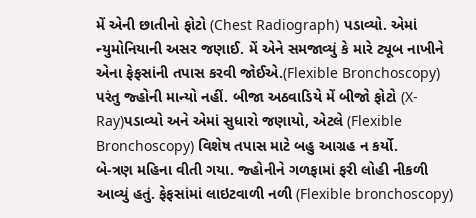મેં એની છાતીનો ફોટો (Chest Radiograph) પડાવ્યો. એમાં ન્યુમોનિયાની અસર જણાઈ. મેં એને સમજાવ્યું કે મારે ટ્યૂબ નાખીને એના ફેફસાંની તપાસ કરવી જોઈએ.(Flexible Bronchoscopy) પરંતુ જ્હોની માન્યો નહીં. બીજા અઠવાડિયે મેં બીજો ફોટો (X-Ray)પડાવ્યો અને એમાં સુધારો જણાયો, એટલે (Flexible Bronchoscopy) વિશેષ તપાસ માટે બહુ આગ્રહ ન કર્યો.
બે-ત્રણ મહિના વીતી ગયા. જ્હોનીને ગળફામાં ફરી લોહી નીકળી આવ્યું હતું. ફેફસાંમાં લાઇટવાળી નળી (Flexible bronchoscopy)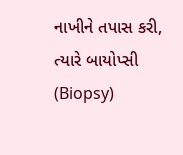નાખીને તપાસ કરી, ત્યારે બાયોપ્સી (Biopsy)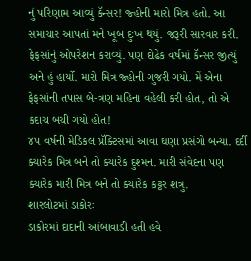નું પરિણામ આવ્યું કૅન્સર! જ્હોની મારો મિત્ર હતો. આ સમાચાર આપતાં મને ખૂબ દુઃખ થયું. જરૂરી સારવાર કરી. ફેફસાંનું ઓપરેશન કરાવ્યું. પણ દોઢેક વર્ષમાં કૅન્સર જીત્યું અને હું હાર્યો. મારો મિત્ર જ્હોની ગુજરી ગયો. મેં એના ફેફસાંની તપાસ બે-ત્રણ મહિના વહેલી કરી હોત, તો એ કદાચ બચી ગયો હોત!
૪૫ વર્ષની મેડિકલ પ્રૅક્ટિસમાં આવા ઘણા પ્રસંગો બન્યા. દર્દી ક્યારેક મિત્ર બને તો ક્યારેક દુશ્મન. મારી સંવેદના પણ ક્યારેક મારી મિત્ર બને તો ક્યારેક કટ્ટર શત્રુ.
શારલોટમાં ડાકોરઃ
ડાકોરમાં દાદાની આંબાવાડી હતી હવે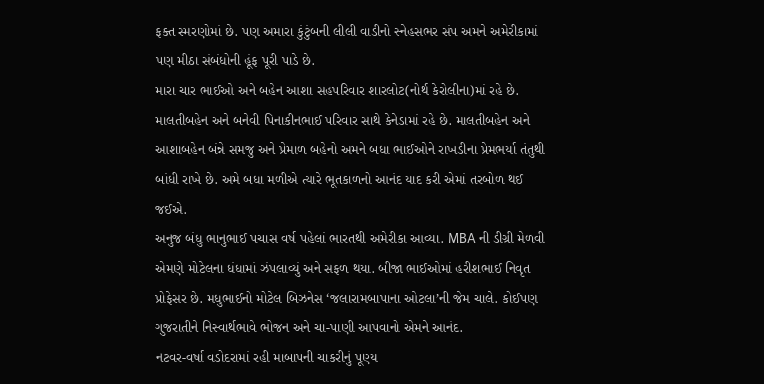ફક્ત સ્મરણોમાં છે. પણ અમારા કુંટુંબની લીલી વાડીનો સ્નેહસભર સંપ અમને અમેરીકામાં પણ મીઠા સંબંધોની હૂંફ પૂરી પાડે છે.
મારા ચાર ભાઈઓ અને બહેન આશા સહપરિવાર શારલોટ(નોર્થ કેરોલીના)માં રહે છે. માલતીબહેન અને બનેવી પિનાકીનભાઈ પરિવાર સાથે કેનેડામાં રહે છે. માલતીબહેન અને આશાબહેન બંન્ને સમજુ અને પ્રેમાળ બહેનો અમને બધા ભાઈઓને રાખડીના પ્રેમભર્યા તંતુથી બાંધી રાખે છે. અમે બધા મળીએ ત્યારે ભૂતકાળનો આનંદ યાદ કરી એમાં તરબોળ થઈ જઈએ.
અનુજ બંધુ ભાનુભાઈ પચાસ વર્ષ પહેલાં ભારતથી અમેરીકા આવ્યા. MBA ની ડીગ્રી મેળવી એમણે મોટેલના ધંધામાં ઝંપલાવ્યું અને સફળ થયા. બીજા ભાઈઓમાં હરીશભાઈ નિવૃત પ્રોફેસર છે. મધુભાઈનો મોટેલ બિઝનેસ ‘જલારામબાપાના ઓટલા’ની જેમ ચાલે. કોઈપણ ગુજરાતીને નિસ્વાર્થભાવે ભોજન અને ચા-પાણી આપવાનો એમને આનંદ.
નટવર-વર્ષા વડોદરામાં રહી માબાપની ચાકરીનું પૂણ્ય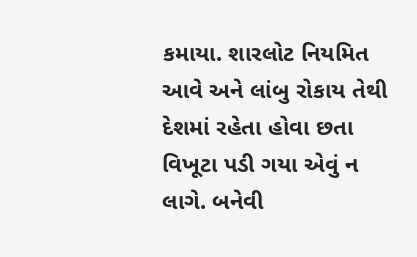કમાયા. શારલોટ નિયમિત આવે અને લાંબુ રોકાય તેથી દેશમાં રહેતા હોવા છતા વિખૂટા પડી ગયા એવું ન લાગે. બનેવી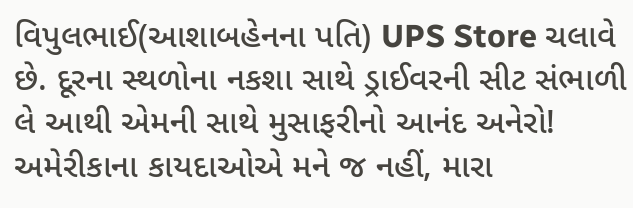વિપુલભાઈ(આશાબહેનના પતિ) UPS Store ચલાવે છે. દૂરના સ્થળોના નકશા સાથે ડ્રાઈવરની સીટ સંભાળી લે આથી એમની સાથે મુસાફરીનો આનંદ અનેરો! અમેરીકાના કાયદાઓએ મને જ નહીં, મારા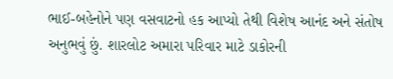ભાઈ-બહેનોને પણ વસવાટનો હક આપ્યો તેથી વિશેષ આનંદ અને સંતોષ અનુભવું છું. શારલોટ અમારા પરિવાર માટે ડાકોરની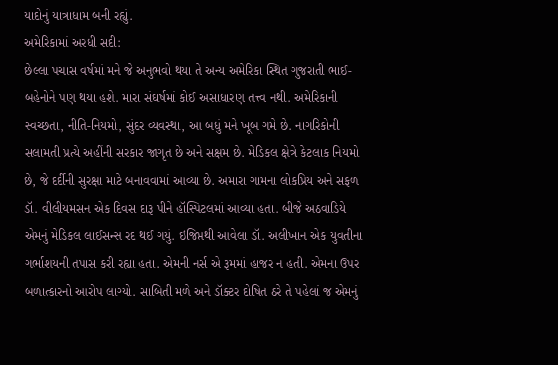યાદોનું યાત્રાધામ બની રહ્યું.
અમેરિકામાં અરધી સદી:
છેલ્લા પચાસ વર્ષમાં મને જે અનુભવો થયા તે અન્ય અમેરિકા સ્થિત ગુજરાતી ભાઈ-બહેનોને પણ થયા હશે. મારા સંઘર્ષમાં કોઈ અસાધારણ તત્ત્વ નથી. અમેરિકાની સ્વચ્છતા, નીતિ-નિયમો, સુંદર વ્યવસ્થા, આ બધું મને ખૂબ ગમે છે. નાગરિકોની સલામતી પ્રત્યે અહીંની સરકાર જાગૃત છે અને સક્ષમ છે. મેડિકલ ક્ષેત્રે કેટલાક નિયમો છે, જે દર્દીની સુરક્ષા માટે બનાવવામાં આવ્યા છે. અમારા ગામના લોકપ્રિય અને સફળ ડૉ. વીલીયમસન એક દિવસ દારૂ પીને હૉસ્પિટલમાં આવ્યા હતા. બીજે અઠવાડિયે એમનું મેડિકલ લાઈસન્સ રદ થઈ ગયું. ઇજિપ્તથી આવેલા ડૉ. અલીખાન એક યુવતીના ગર્ભાશયની તપાસ કરી રહ્યા હતા. એમની નર્સ એ રૂમમાં હાજર ન હતી. એમના ઉપર બળાત્કારનો આરોપ લાગ્યો. સાબિતી મળે અને ડૉક્ટર દોષિત ઠરે તે પહેલાં જ એમનું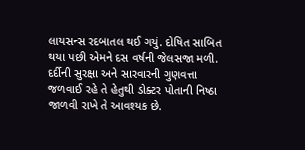લાયસન્સ રદબાતલ થઈ ગયું. દોષિત સાબિત થયા પછી એમને દસ વર્ષની જેલસજા મળી. દર્દીની સુરક્ષા અને સારવારની ગુણવત્તા જળવાઈ રહે તે હેતુથી ડોક્ટર પોતાની નિષ્ઠા જાળવી રાખે તે આવશ્યક છે.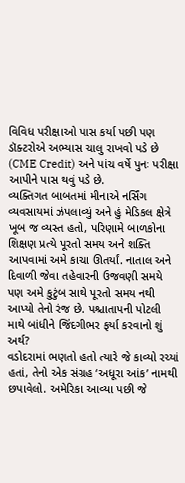વિવિધ પરીક્ષાઓ પાસ કર્યા પછી પણ ડૉક્ટરોએ અભ્યાસ ચાલુ રાખવો પડે છે (CME Credit) અને પાંચ વર્ષે પુનઃ પરીક્ષા આપીને પાસ થવું પડે છે.
વ્યક્તિગત બાબતમાં મીનાએ નર્સિંગ વ્યવસાયમાં ઝંપલાવ્યું અને હું મેડિકલ ક્ષેત્રે ખૂબ જ વ્યસ્ત હતો, પરિણામે બાળકોના શિક્ષણ પ્રત્યે પૂરતો સમય અને શક્તિ આપવામાં અમે કાચા ઊતર્યાં. નાતાલ અને દિવાળી જેવા તહેવારની ઉજવણી સમયે પણ અમે કુટુંબ સાથે પૂરતો સમય નથી આપ્યો તેનો રંજ છે. પશ્ચાતાપની પોટલી માથે બાંધીને જિંદગીભર ફર્યા કરવાનો શું અર્થ?
વડોદરામાં ભણતો હતો ત્યારે જે કાવ્યો રચ્યાં હતાં, તેનો એક સંગ્રહ ‘અધૂરા આંક’ નામથી છપાવેલો. અમેરિકા આવ્યા પછી જે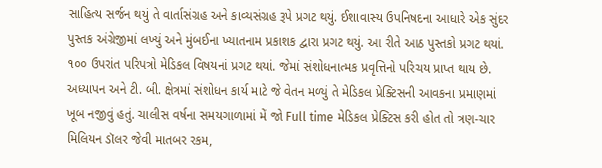સાહિત્ય સર્જન થયું તે વાર્તાસંગ્રહ અને કાવ્યસંગ્રહ રૂપે પ્રગટ થયું. ઈશાવાસ્ય ઉપનિષદના આધારે એક સુંદર પુસ્તક અંગ્રેજીમાં લખ્યું અને મુંબઈના ખ્યાતનામ પ્રકાશક દ્વારા પ્રગટ થયું. આ રીતે આઠ પુસ્તકો પ્રગટ થયાં. ૧૦૦ ઉપરાંત પરિપત્રો મેડિકલ વિષયનાં પ્રગટ થયાં. જેમાં સંશોધનાત્મક પ્રવૃત્તિનો પરિચય પ્રાપ્ત થાય છે.
અધ્યાપન અને ટી. બી. ક્ષેત્રમાં સંશોધન કાર્ય માટે જે વેતન મળ્યું તે મેડિકલ પ્રેક્ટિસની આવકના પ્રમાણમાં ખૂબ નજીવું હતું. ચાલીસ વર્ષના સમયગાળામાં મેં જો Full time મેડિકલ પ્રેક્ટિસ કરી હોત તો ત્રણ-ચાર મિલિયન ડૉલર જેવી માતબર રકમ,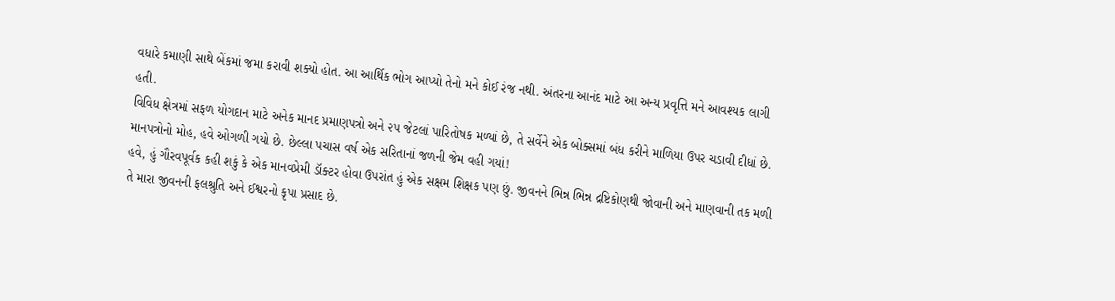વધારે કમાણી સાથે બેંકમાં જમા કરાવી શક્યો હોત. આ આર્થિક ભોગ આપ્યો તેનો મને કોઈ રંજ નથી. અંતરના આનંદ માટે આ અન્ય પ્રવૃત્તિ મને આવશ્યક લાગી હતી.
વિવિધ ક્ષેત્રમાં સફળ યોગદાન માટે અનેક માનદ પ્રમાણપત્રો અને ૨૫ જેટલાં પારિતોષક મળ્યાં છે, તે સર્વેને એક બોક્સમાં બંધ કરીને માળિયા ઉપર ચડાવી દીધાં છે. માનપત્રોનો મોહ, હવે ઓગળી ગયો છે. છેલ્લા પચાસ વર્ષ એક સરિતાનાં જળની જેમ વહી ગયાં!
હવે, હું ગૌરવપૂર્વક કહી શકું કે એક માનવપ્રેમી ડૉક્ટર હોવા ઉપરાંત હું એક સક્ષમ શિક્ષક પણ છું. જીવનને ભિન્ન ભિન્ન દ્રષ્ટિકોણથી જોવાની અને માણવાની તક મળી તે મારા જીવનની ફલશ્રુતિ અને ઈશ્વરનો કૃપા પ્રસાદ છે.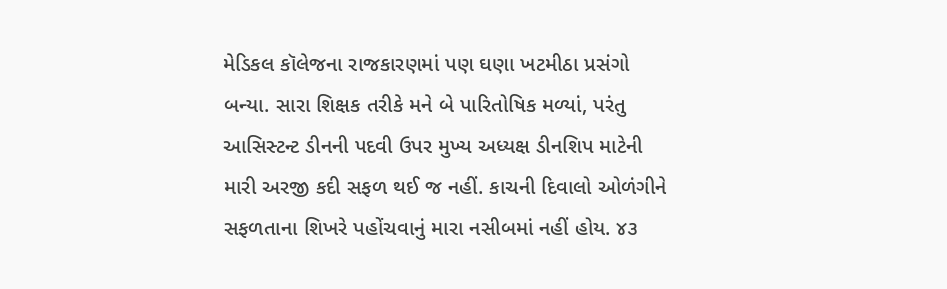મેડિકલ કૉલેજના રાજકારણમાં પણ ઘણા ખટમીઠા પ્રસંગો બન્યા. સારા શિક્ષક તરીકે મને બે પારિતોષિક મળ્યાં, પરંતુ આસિસ્ટન્ટ ડીનની પદવી ઉપર મુખ્ય અધ્યક્ષ ડીનશિપ માટેની મારી અરજી કદી સફળ થઈ જ નહીં. કાચની દિવાલો ઓળંગીને સફળતાના શિખરે પહોંચવાનું મારા નસીબમાં નહીં હોય. ૪૩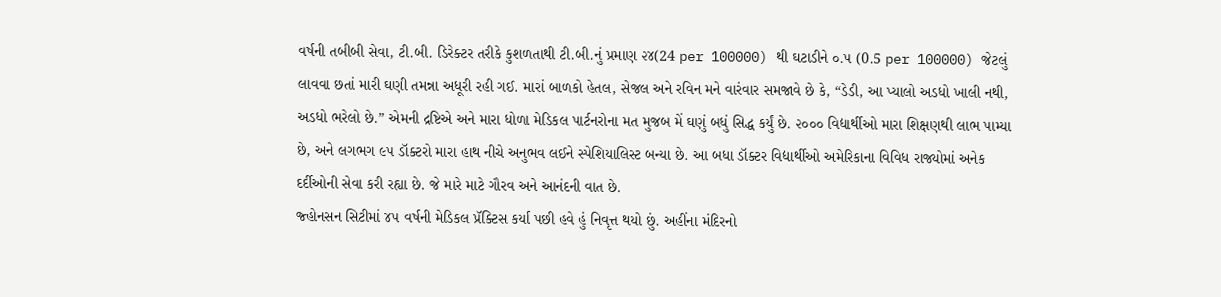વર્ષની તબીબી સેવા, ટી.બી. ડિરેક્ટર તરીકે કુશળતાથી ટી.બી.નું પ્રમાણ ૨૪(24 per 100000) થી ઘટાડીને ૦.૫ (0.5 per 100000) જેટલું લાવવા છતાં મારી ઘણી તમન્ના અધૂરી રહી ગઈ. મારાં બાળકો હેતલ, સેજલ અને રવિન મને વારંવાર સમજાવે છે કે, “ડેડી, આ પ્યાલો અડધો ખાલી નથી, અડધો ભરેલો છે.” એમની દ્રષ્ટિએ અને મારા ધોળા મેડિકલ પાર્ટનરોના મત મુજબ મેં ઘણું બધું સિદ્ધ કર્યું છે. ૨૦૦૦ વિદ્યાર્થીઓ મારા શિક્ષણથી લાભ પામ્યા છે, અને લગભગ ૯૫ ડૉક્ટરો મારા હાથ નીચે અનુભવ લઈને સ્પેશિયાલિસ્ટ બન્યા છે. આ બધા ડૉક્ટર વિદ્યાર્થીઓ અમેરિકાના વિવિધ રાજ્યોમાં અનેક દર્દીઓની સેવા કરી રહ્યા છે. જે મારે માટે ગૌરવ અને આનંદની વાત છે.
જ્હોનસન સિટીમાં ૪૫ વર્ષની મેડિકલ પ્રૅક્ટિસ કર્યા પછી હવે હું નિવૃત્ત થયો છું. અહીંના મંદિરનો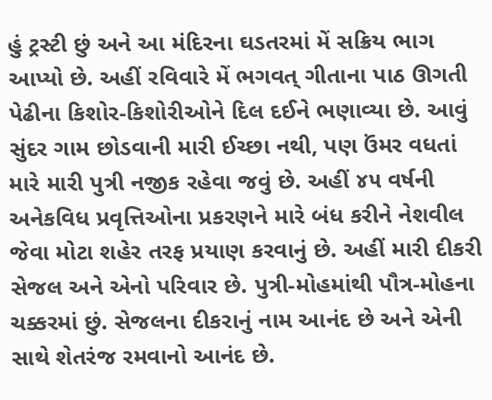હું ટ્રસ્ટી છું અને આ મંદિરના ઘડતરમાં મેં સક્રિય ભાગ આપ્યો છે. અહીં રવિવારે મેં ભગવત્ ગીતાના પાઠ ઊગતી પેઢીના કિશોર-કિશોરીઓને દિલ દઈને ભણાવ્યા છે. આવું સુંદર ગામ છોડવાની મારી ઈચ્છા નથી, પણ ઉંમર વધતાં મારે મારી પુત્રી નજીક રહેવા જવું છે. અહીં ૪૫ વર્ષની અનેકવિધ પ્રવૃત્તિઓના પ્રકરણને મારે બંધ કરીને નેશવીલ જેવા મોટા શહેર તરફ પ્રયાણ કરવાનું છે. અહીં મારી દીકરી સેજલ અને એનો પરિવાર છે. પુત્રી-મોહમાંથી પૌત્ર-મોહના ચક્કરમાં છું. સેજલના દીકરાનું નામ આનંદ છે અને એની સાથે શેતરંજ રમવાનો આનંદ છે.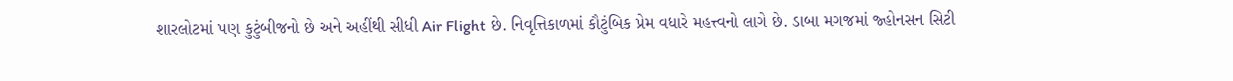શારલોટમાં પણ કુટુંબીજનો છે અને અહીંથી સીધી Air Flight છે. નિવૃત્તિકાળમાં કૌટુંબિક પ્રેમ વધારે મહત્ત્વનો લાગે છે. ડાબા મગજમાં જ્હોનસન સિટી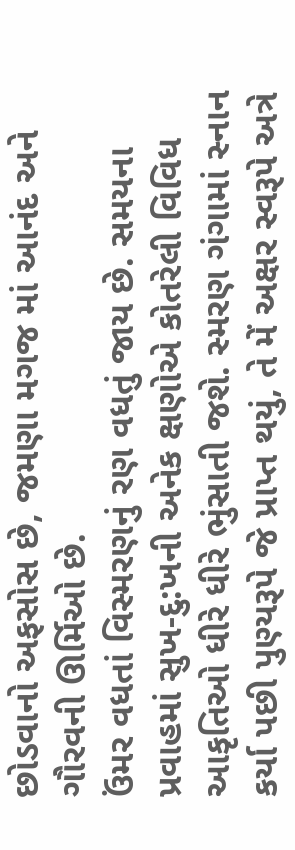છોડવાનો અફસોસ છે, જમણા મગજ માં આનંદ અને ગૌરવની ઊર્મિઓ છે.
ઉંમર વધતાં વિસ્મરણનું રણ વધતું જાય છે. સમયના પ્રવાહમાં સુખ-દુ:ખની અનેક ક્ષણોએ કોતરેલી વિવિધ આકૃતિઓ ધીરે ધીરે ભુંસાતી જશે. સ્મરણ ગંગામાં સ્નાન કર્યા પછી પુણ્યરૂપે જે પ્રાપ્ત થયું, તે મેં અક્ષર સ્વરૂપે અત્રે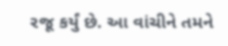રજૂ કર્યું છે. આ વાંચીને તમને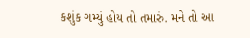કશુંક ગમ્યું હોય તો તમારું. મને તો આ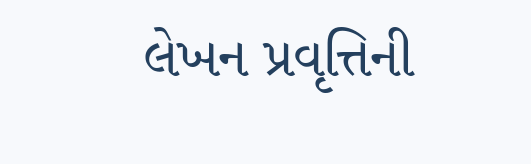લેખન પ્રવૃત્તિની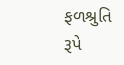ફળશ્રુતિ રૂપે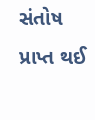સંતોષ પ્રાપ્ત થઈ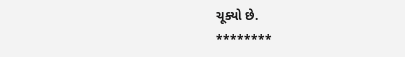ચૂક્યો છે.
********